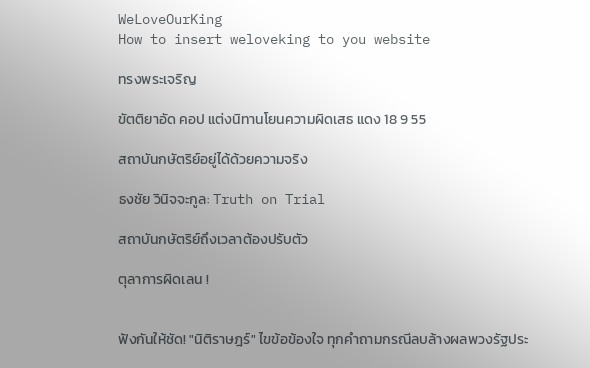WeLoveOurKing
How to insert weloveking to you website

ทรงพระเจริญ

ขัตติยาอัด คอป แต่งนิทานโยนความผิดเสธ แดง 18 9 55

สถาบันกษัตริย์อยู่ได้ด้วยความจริง

ธงชัย วินิจจะกูล: Truth on Trial

สถาบันกษัตริย์ถึงเวลาต้องปรับตัว

ตุลาการผิดเลน !


ฟังกันให้ชัด! "นิติราษฎร์" ไขข้อข้องใจ ทุกคำถามกรณีลบล้างผลพวงรัฐประ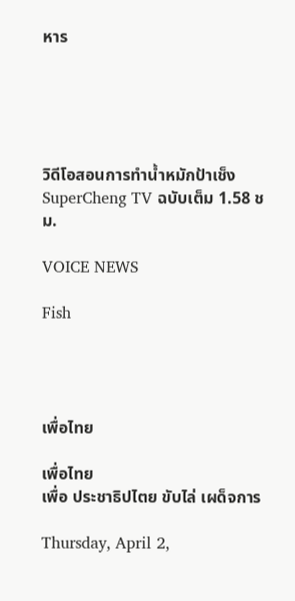หาร





วิดีโอสอนการทำน้ำหมักป้าเช็ง SuperCheng TV ฉบับเต็ม 1.58 ชม.

VOICE NEWS

Fish




เพื่อไทย

เพื่อไทย
เพื่อ ประชาธิปไตย ขับไล่ เผด็จการ

Thursday, April 2,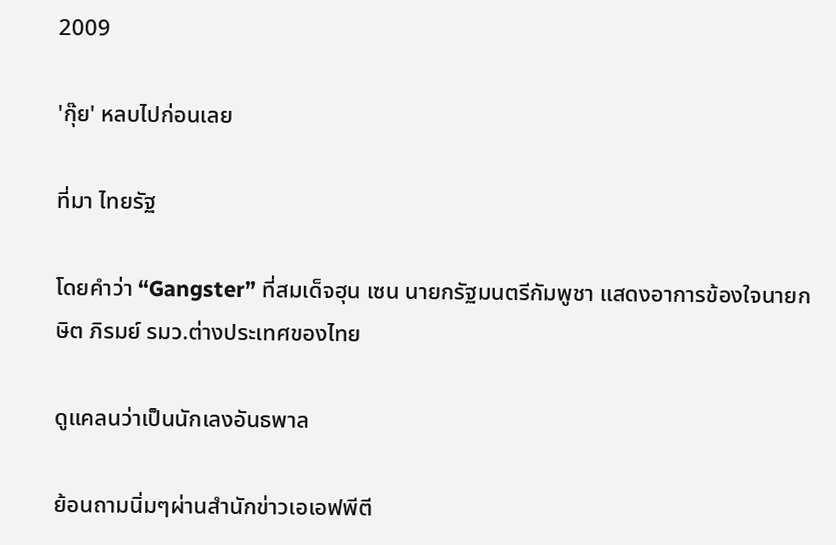2009

'กุ๊ย' หลบไปก่อนเลย

ที่มา ไทยรัฐ

โดยคำว่า “Gangster” ที่สมเด็จฮุน เซน นายกรัฐมนตรีกัมพูชา แสดงอาการข้องใจนายกษิต ภิรมย์ รมว.ต่างประเทศของไทย

ดูแคลนว่าเป็นนักเลงอันธพาล

ย้อนถามนิ่มๆผ่านสำนักข่าวเอเอฟพีตี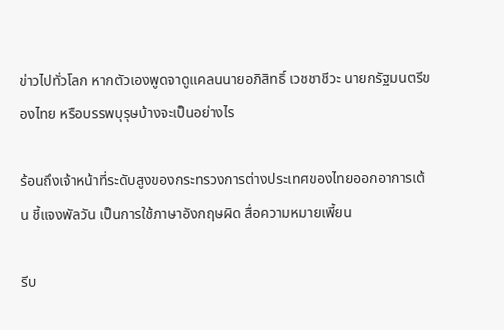ข่าวไปทั่วโลก หากตัวเองพูดจาดูแคลนนายอภิสิทธิ์ เวชชาชีวะ นายกรัฐมนตรีของไทย หรือบรรพบุรุษบ้างจะเป็นอย่างไร

ร้อนถึงเจ้าหน้าที่ระดับสูงของกระทรวงการต่างประเทศของไทยออกอาการเต้น ชี้แจงพัลวัน เป็นการใช้ภาษาอังกฤษผิด สื่อความหมายเพี้ยน

รีบ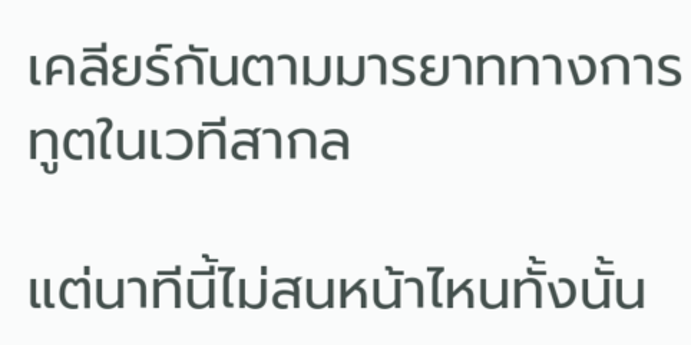เคลียร์กันตามมารยาททางการทูตในเวทีสากล

แต่นาทีนี้ไม่สนหน้าไหนทั้งนั้น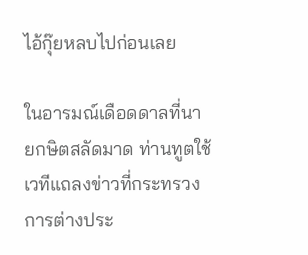ไอ้กุ๊ยหลบไปก่อนเลย

ในอารมณ์เดือดดาลที่นายกษิตสลัดมาด ท่านทูตใช้เวทีแถลงข่าวที่กระทรวงการต่างประ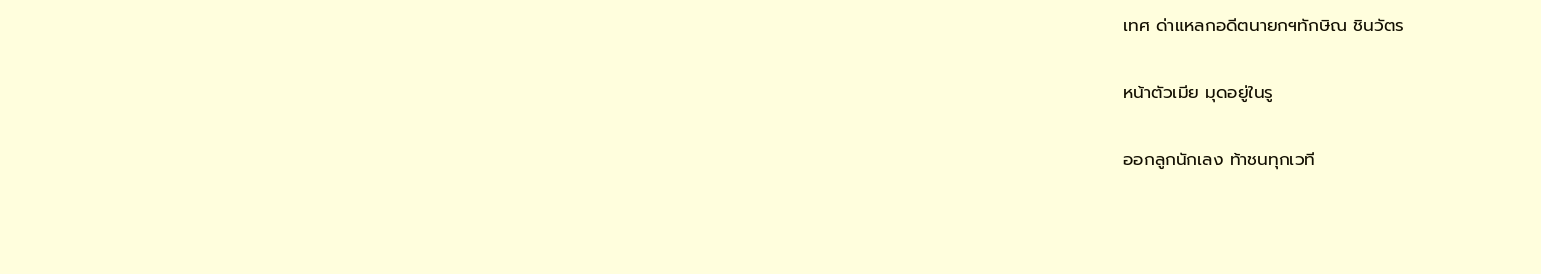เทศ ด่าแหลกอดีตนายกฯทักษิณ ชินวัตร

หน้าตัวเมีย มุดอยู่ในรู

ออกลูกนักเลง ท้าชนทุกเวที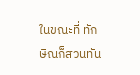ในขณะที่ ทักษิณก็สวนทัน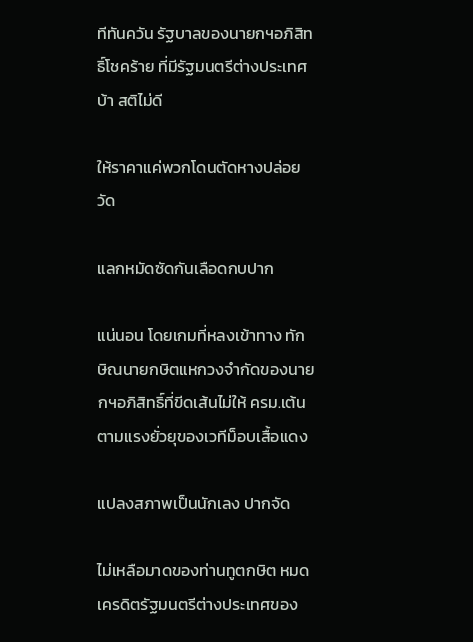ทีทันควัน รัฐบาลของนายกฯอภิสิทธิ์โชคร้าย ที่มีรัฐมนตรีต่างประเทศบ้า สติไม่ดี

ให้ราคาแค่พวกโดนตัดหางปล่อยวัด

แลกหมัดซัดกันเลือดกบปาก

แน่นอน โดยเกมที่หลงเข้าทาง ทักษิณนายกษิตแหกวงจำกัดของนายกฯอภิสิทธิ์ที่ขีดเส้นไม่ให้ ครม.เต้นตามแรงยั่วยุของเวทีม็อบเสื้อแดง

แปลงสภาพเป็นนักเลง ปากจัด

ไม่เหลือมาดของท่านทูตกษิต หมดเครดิตรัฐมนตรีต่างประเทศของ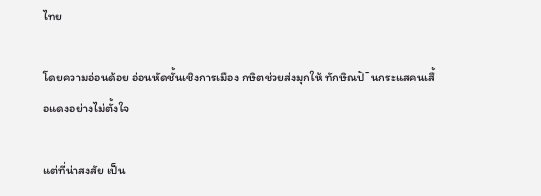ไทย

โดยความอ่อนด้อย อ่อนหัดชั้นเชิงการเมือง กษิตช่วยส่งมุกให้ ทักษิณปั˜นกระแสคนเสื้อแดงอย่างไม่ตั้งใจ

แต่ที่น่าสงสัย เป็น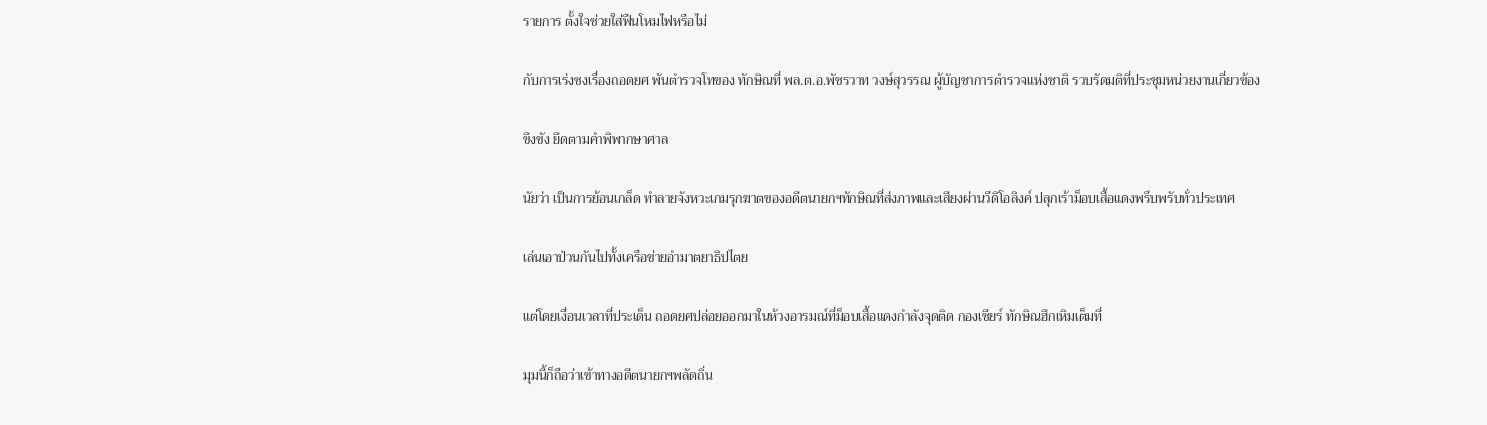รายการ ตั้งใจช่วยใส่ฟืนโหมไฟหรือไม่

กับการเร่งชงเรื่องถอดยศ พันตำรวจโทของ ทักษิณที่ พล.ต.อ.พัชรวาท วงษ์สุวรรณ ผู้บัญชาการตำรวจแห่งชาติ รวบรัดมติที่ประชุมหน่วยงานเกี่ยวข้อง

ขึงขัง ยึดตามคำพิพากษาศาล

นัยว่า เป็นการย้อนเกล็ด ทำลายจังหวะเกมรุกฆาตของอดีตนายกฯทักษิณที่ส่งภาพและเสียงผ่านวีดิโอลิงค์ ปลุกเร้าม็อบเสื้อแดงพรึบพรับทั่วประเทศ

เล่นเอาป่วนกันไปทั้งเครือข่ายอำมาตยาธิปไตย

แต่โดยเงื่อนเวลาที่ประเด็น ถอดยศปล่อยออกมาในห้วงอารมณ์ที่ม็อบเสื้อแดงกำลังจุดติด กองเชียร์ ทักษิณฮึกเหิมเต็มที่

มุมนี้ก็ถือว่าเข้าทางอดีตนายกฯพลัดถิ่น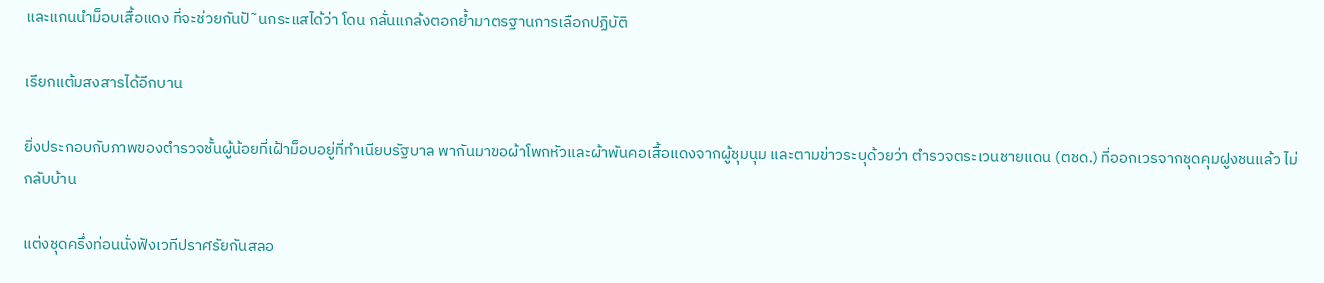และแกนนำม็อบเสื้อแดง ที่จะช่วยกันปั˜นกระแสได้ว่า โดน กลั่นแกล้งตอกย้ำมาตรฐานการเลือกปฏิบัติ

เรียกแต้มสงสารได้อีกบาน

ยิ่งประกอบกับภาพของตำรวจชั้นผู้น้อยที่เฝ้าม็อบอยู่ที่ทำเนียบรัฐบาล พากันมาขอผ้าโพกหัวและผ้าพันคอเสื้อแดงจากผู้ชุมนุม และตามข่าวระบุด้วยว่า ตำรวจตระเวนชายแดน (ตชด.) ที่ออกเวรจากชุดคุมฝูงชนแล้ว ไม่กลับบ้าน

แต่งชุดครึ่งท่อนนั่งฟังเวทีปราศรัยกันสลอ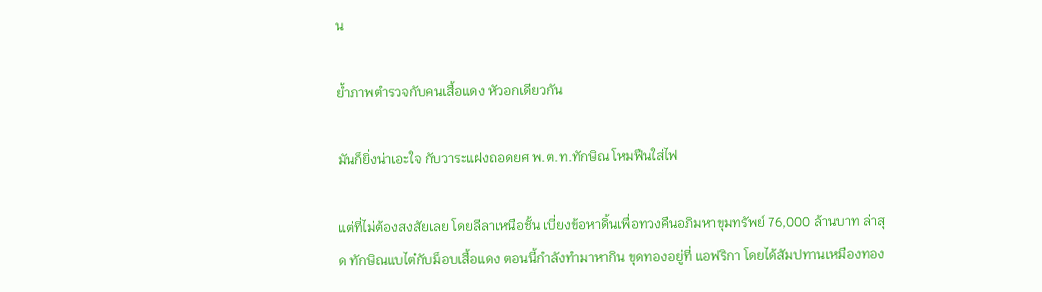น

ย้ำภาพตำรวจกับคนเสื้อแดง หัวอกเดียวกัน

มันก็ยิ่งน่าเอะใจ กับวาระแฝงถอดยศ พ.ต.ท.ทักษิณ โหมฟืนใส่ไฟ

แต่ที่ไม่ต้องสงสัยเลย โดยลีลาเหนือชั้น เบี่ยงข้อหาดิ้นเพื่อทวงคืนอภิมหาขุมทรัพย์ 76,000 ล้านบาท ล่าสุด ทักษิณแบไต๋กับม็อบเสื้อแดง ตอนนี้กำลังทำมาหากิน ขุดทองอยู่ที่ แอฟริกา โดยได้สัมปทานเหมืองทอง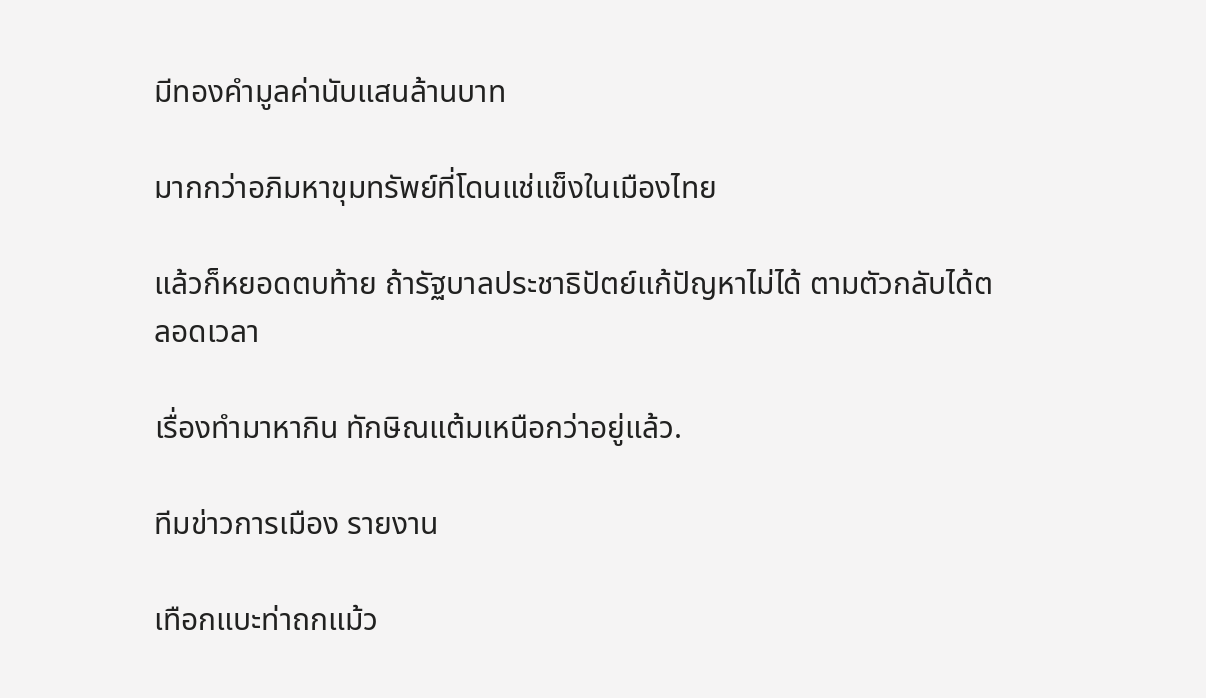มีทองคำมูลค่านับแสนล้านบาท

มากกว่าอภิมหาขุมทรัพย์ที่โดนแช่แข็งในเมืองไทย

แล้วก็หยอดตบท้าย ถ้ารัฐบาลประชาธิปัตย์แก้ปัญหาไม่ได้ ตามตัวกลับได้ตลอดเวลา

เรื่องทำมาหากิน ทักษิณแต้มเหนือกว่าอยู่แล้ว.

ทีมข่าวการเมือง รายงาน

เทือกแบะท่าถกแม้ว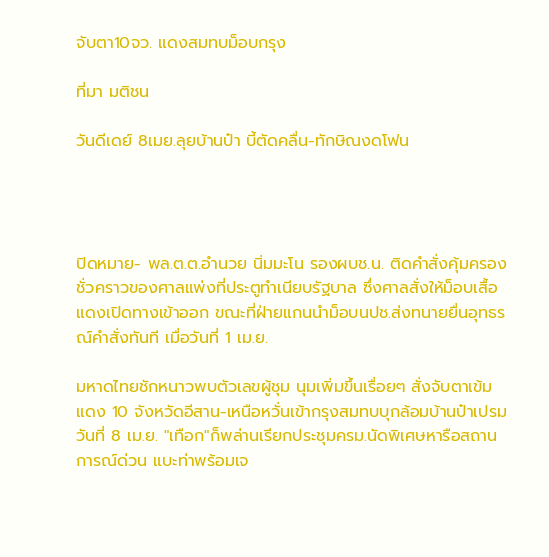จับตา10จว. แดงสมทบม็อบกรุง

ที่มา มติชน

วันดีเดย์ 8เมย.ลุยบ้านป๋า บี้ตัดคลื่น-ทักษิณงดโฟน




ปิดหมาย- พล.ต.ต.อำนวย นิ่มมะโน รองผบช.น. ติดคำสั่งคุ้มครองชั่วคราวของศาลแพ่งที่ประตูทำเนียบรัฐบาล ซึ่งศาลสั่งให้ม็อบเสื้อแดงเปิดทางเข้าออก ขณะที่ฝ่ายแกนนำม็อบนปช.ส่งทนายยื่นอุทธรณ์คำสั่งทันที เมื่อวันที่ 1 เม.ย.

มหาดไทยชักหนาวพบตัวเลขผู้ชุม นุมเพิ่มขึ้นเรื่อยๆ สั่งจับตาเข้มแดง 10 จังหวัดอีสาน-เหนือหวั่นเข้ากรุงสมทบบุกล้อมบ้านป๋าเปรมวันที่ 8 เม.ย. "เทือก"ก็พล่านเรียกประชุมครม.นัดพิเศษหารือสถาน การณ์ด่วน แบะท่าพร้อมเจ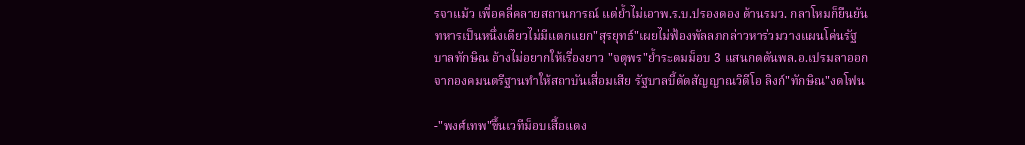รจาแม้ว เพื่อคลี่คลายสถานการณ์ แต่ย้ำไม่เอาพ.ร.บ.ปรองดอง ด้านรมว. กลาโหมก็ยืนยันทหารเป็นหนึ่งเดียวไม่มีแตกแยก"สุรยุทธ์"เผยไม่ฟ้องพัลลภกล่าวหาร่วมวางแผนโค่นรัฐ บาลทักษิณ อ้างไม่อยากให้เรื่องยาว "จตุพร"ย้ำระดมม็อบ 3 แสนกดดันพล.อ.เปรมลาออกจากองคมนตรีฐานทำให้สถาบันเสื่อมเสีย รัฐบาลบี้ตัดสัญญาณวิดีโอ ลิงก์"ทักษิณ"งดโฟน

-"พงศ์เทพ"ขึ้นเวทีม็อบเสื้อแดง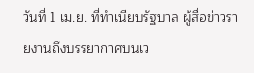วันที่ 1 เม.ย. ที่ทำเนียบรัฐบาล ผู้สื่อข่าวรายงานถึงบรรยากาศบนเว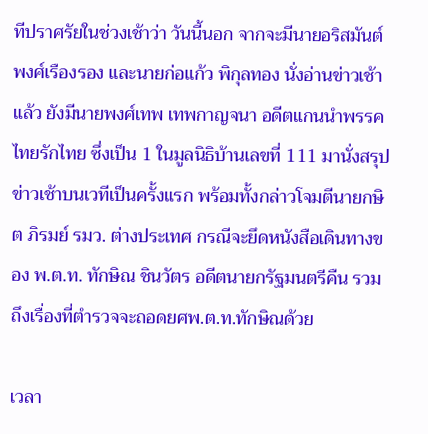ทีปราศรัยในช่วงเช้าว่า วันนี้นอก จากจะมีนายอริสมันต์ พงศ์เรืองรอง และนายก่อแก้ว พิกุลทอง นั่งอ่านข่าวเช้าแล้ว ยังมีนายพงศ์เทพ เทพกาญจนา อดีตแกนนำพรรคไทยรักไทย ซึ่งเป็น 1 ในมูลนิธิบ้านเลขที่ 111 มานั่งสรุปข่าวเช้าบนเวทีเป็นครั้งแรก พร้อมทั้งกล่าวโจมตีนายกษิต ภิรมย์ รมว. ต่างประเทศ กรณีจะยึดหนังสือเดินทางของ พ.ต.ท. ทักษิณ ชินวัตร อดีตนายกรัฐมนตรีคืน รวมถึงเรื่องที่ตำรวจจะถอดยศพ.ต.ท.ทักษิณด้วย

เวลา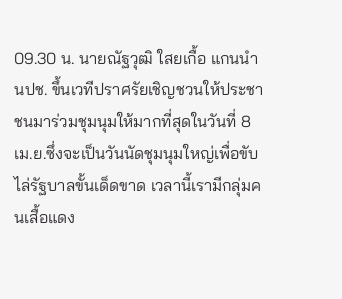09.30 น. นายณัฐวุฒิ ใสยเกื้อ แกนนำนปช. ขึ้นเวทีปราศรัยเชิญชวนให้ประชาชนมาร่วมชุมนุมให้มากที่สุดในวันที่ 8 เม.ย.ซึ่งจะเป็นวันนัดชุมนุมใหญ่เพื่อขับไล่รัฐบาลขั้นเด็ดขาด เวลานี้เรามีกลุ่มคนเสื้อแดง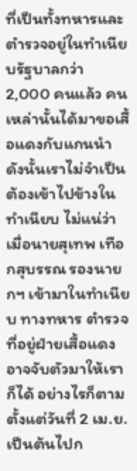ที่เป็นทั้งทหารและตำรวจอยู่ในทำเนียบรัฐบาลกว่า 2,000 คนแล้ว คนเหล่านั้นได้มาขอเสื้อแดงกับแกนนำ ดังนั้นเราไม่จำเป็นต้องเข้าไปข้างในทำเนียบ ไม่แน่ว่าเมื่อนายสุเทพ เทือกสุบรรณ รองนายกฯ เข้ามาในทำเนียบ ทางทหาร ตำรวจที่อยู่ฝ่ายเสื้อแดงอาจจับตัวมาให้เราก็ได้ อย่างไรก็ตาม ตั้งแต่วันที่ 2 เม.ย. เป็นต้นไปก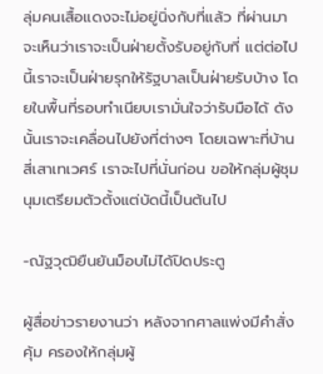ลุ่มคนเสื้อแดงจะไม่อยู่นิ่งกับที่แล้ว ที่ผ่านมาจะเห็นว่าเราจะเป็นฝ่ายตั้งรับอยู่กับที่ แต่ต่อไปนี้เราจะเป็นฝ่ายรุกให้รัฐบาลเป็นฝ่ายรับบ้าง โดยในพื้นที่รอบทำเนียบเรามั่นใจว่ารับมือได้ ดังนั้นเราจะเคลื่อนไปยังที่ต่างๆ โดยเฉพาะที่บ้านสี่เสาเทเวศร์ เราจะไปที่นั่นก่อน ขอให้กลุ่มผู้ชุมนุมเตรียมตัวตั้งแต่บัดนี้เป็นต้นไป

-ณัฐวุฒิยืนยันม็อบไม่ได้ปิดประตู

ผู้สื่อข่าวรายงานว่า หลังจากศาลแพ่งมีคำสั่งคุ้ม ครองให้กลุ่มผู้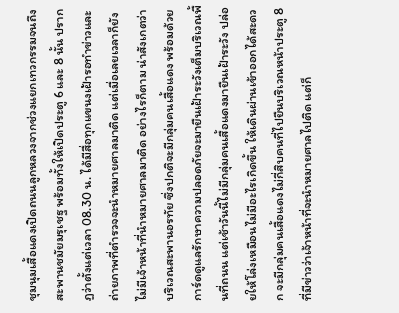ชุมนุมเสื้อแดงเปิดถนนลูกหลวงจากช่วงแยกเทวกรรมจนถึงสะพานชมัยมรุเชฐ พร้อมทั้งให้เปิดประตู 6 และ 8 นั้น ปรากฏว่าตั้งแต่เวลา 08.30 น. ได้มีสื่อทุกแขนงเฝ้ารอทำข่าวและถ่ายภาพที่ตำรวจจะนำหมายศาลมาติด แต่เมื่อเลยเวลาก็ยังไม่มีเจ้าหน้าที่นำหมายศาลมาติด อย่างไรก็ตาม น่าสังเกตว่าบริเวณสะพานอรทัย ซึ่งปกติจะมีกลุ่มคนเสื้อแดง พร้อมด้วยการ์ดดูแลรักษาความปลอดภัยจะมายืนเฝ้าระวังเต็มบริเวณพื้นที่ถนน แต่เช้าวันนี้ไม่มีกลุ่มคนเสื้อแดงมายืนเฝ้าระวัง ปล่อยให้โล่งเหมือนไม่มีอะไรเกิดขึ้น ให้เดินผ่านเข้าออกได้สะดวก จะมีกลุ่มคนเสื้อแดงไม่กี่สิบคนที่ไปยืนบริเวณหน้าประตู 8 ที่มีข่าวว่าเจ้าหน้าที่จะนำหมายศาลไปติด แต่ก็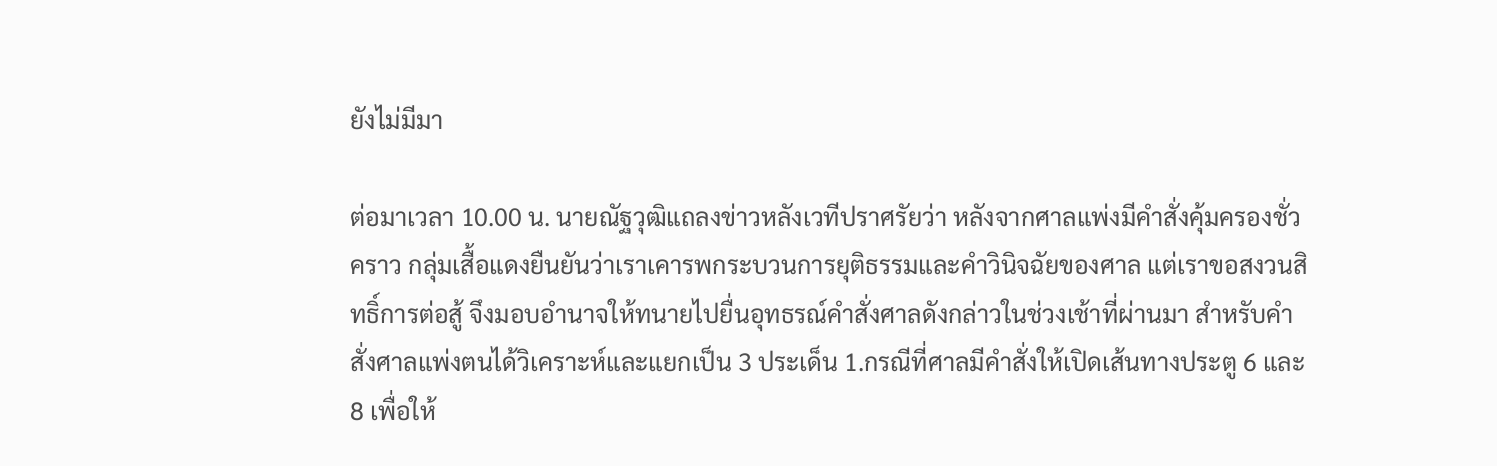ยังไม่มีมา

ต่อมาเวลา 10.00 น. นายณัฐวุฒิแถลงข่าวหลังเวทีปราศรัยว่า หลังจากศาลแพ่งมีคำสั่งคุ้มครองชั่วคราว กลุ่มเสื้อแดงยืนยันว่าเราเคารพกระบวนการยุติธรรมและคำวินิจฉัยของศาล แต่เราขอสงวนสิทธิ์การต่อสู้ จึงมอบอำนาจให้ทนายไปยื่นอุทธรณ์คำสั่งศาลดังกล่าวในช่วงเช้าที่ผ่านมา สำหรับคำสั่งศาลแพ่งตนได้วิเคราะห์และแยกเป็น 3 ประเด็น 1.กรณีที่ศาลมีคำสั่งให้เปิดเส้นทางประตู 6 และ 8 เพื่อให้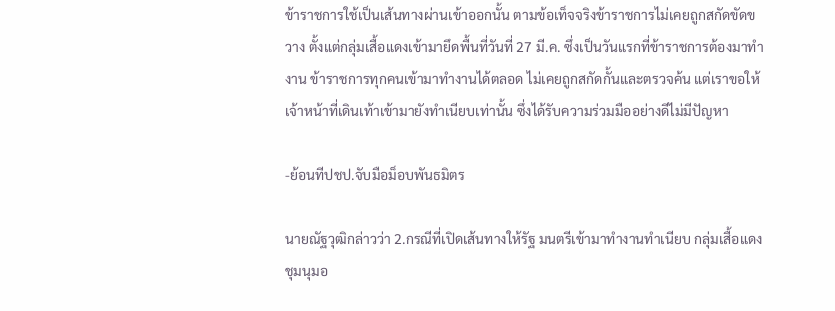ข้าราชการใช้เป็นเส้นทางผ่านเข้าออกนั้น ตามข้อเท็จจริงข้าราชการไม่เคยถูกสกัดขัดขวาง ตั้งแต่กลุ่มเสื้อแดงเข้ามายึดพื้นที่วันที่ 27 มี.ค. ซึ่งเป็นวันแรกที่ข้าราชการต้องมาทำงาน ข้าราชการทุกคนเข้ามาทำงานได้ตลอด ไม่เคยถูกสกัดกั้นและตรวจค้น แต่เราขอให้เจ้าหน้าที่เดินเท้าเข้ามายังทำเนียบเท่านั้น ซึ่งได้รับความร่วมมืออย่างดีไม่มีปัญหา

-ย้อนทีปชป.จับมือม็อบพันธมิตร

นายณัฐวุฒิกล่าวว่า 2.กรณีที่เปิดเส้นทางให้รัฐ มนตรีเข้ามาทำงานทำเนียบ กลุ่มเสื้อแดงชุมนุมอ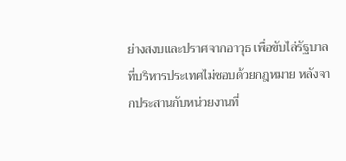ย่างสงบและปราศจากอาวุธ เพื่อขับไล่รัฐบาลที่บริหารประเทศไม่ชอบด้วยกฎหมาย หลังจากประสานกับหน่วยงานที่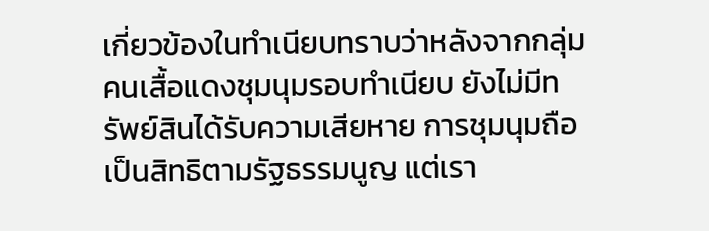เกี่ยวข้องในทำเนียบทราบว่าหลังจากกลุ่มคนเสื้อแดงชุมนุมรอบทำเนียบ ยังไม่มีทรัพย์สินได้รับความเสียหาย การชุมนุมถือเป็นสิทธิตามรัฐธรรมนูญ แต่เรา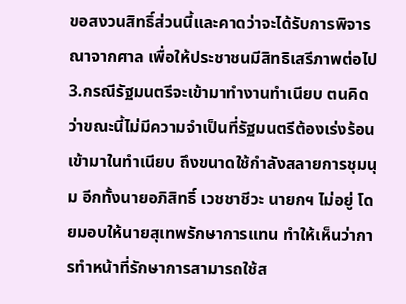ขอสงวนสิทธิ์ส่วนนี้และคาดว่าจะได้รับการพิจารณาจากศาล เพื่อให้ประชาชนมีสิทธิเสรีภาพต่อไป 3.กรณีรัฐมนตรีจะเข้ามาทำงานทำเนียบ ตนคิดว่าขณะนี้ไม่มีความจำเป็นที่รัฐมนตรีต้องเร่งร้อนเข้ามาในทำเนียบ ถึงขนาดใช้กำลังสลายการชุมนุม อีกทั้งนายอภิสิทธิ์ เวชชาชีวะ นายกฯ ไม่อยู่ โดยมอบให้นายสุเทพรักษาการแทน ทำให้เห็นว่าการทำหน้าที่รักษาการสามารถใช้ส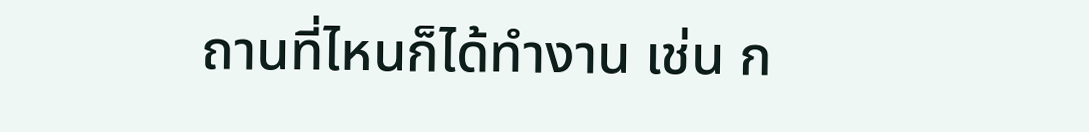ถานที่ไหนก็ได้ทำงาน เช่น ก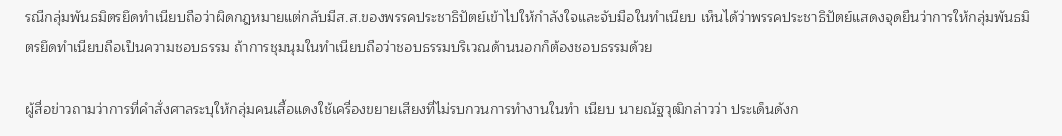รณีกลุ่มพันธมิตรยึดทำเนียบถือว่าผิดกฎหมายแต่กลับมีส.ส.ของพรรคประชาธิปัตย์เข้าไปให้กำลังใจและจับมือในทำเนียบ เห็นได้ว่าพรรคประชาธิปัตย์แสดงจุดยืนว่าการให้กลุ่มพันธมิตรยึดทำเนียบถือเป็นความชอบธรรม ถ้าการชุมนุมในทำเนียบถือว่าชอบธรรมบริเวณด้านนอกก็ต้องชอบธรรมด้วย

ผู้สื่อข่าวถามว่าการที่คำสั่งศาลระบุให้กลุ่มคนเสื้อแดงใช้เครื่องขยายเสียงที่ไม่รบกวนการทำงานในทำ เนียบ นายณัฐวุฒิกล่าวว่า ประเด็นดังก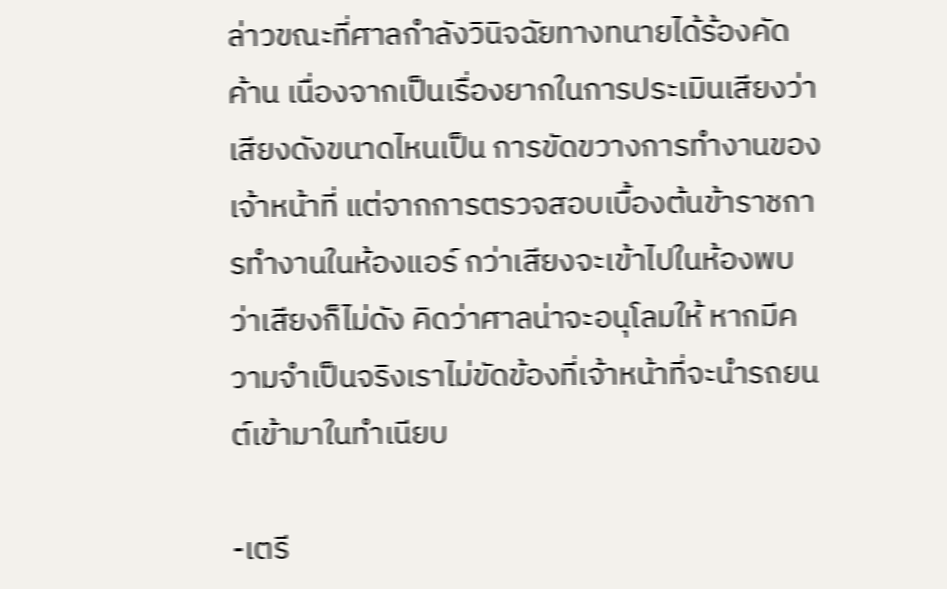ล่าวขณะที่ศาลกำลังวินิจฉัยทางทนายได้ร้องคัดค้าน เนื่องจากเป็นเรื่องยากในการประเมินเสียงว่าเสียงดังขนาดไหนเป็น การขัดขวางการทำงานของเจ้าหน้าที่ แต่จากการตรวจสอบเบื้องต้นข้าราชการทำงานในห้องแอร์ กว่าเสียงจะเข้าไปในห้องพบว่าเสียงก็ไม่ดัง คิดว่าศาลน่าจะอนุโลมให้ หากมีความจำเป็นจริงเราไม่ขัดข้องที่เจ้าหน้าที่จะนำรถยนต์เข้ามาในทำเนียบ

-เตรี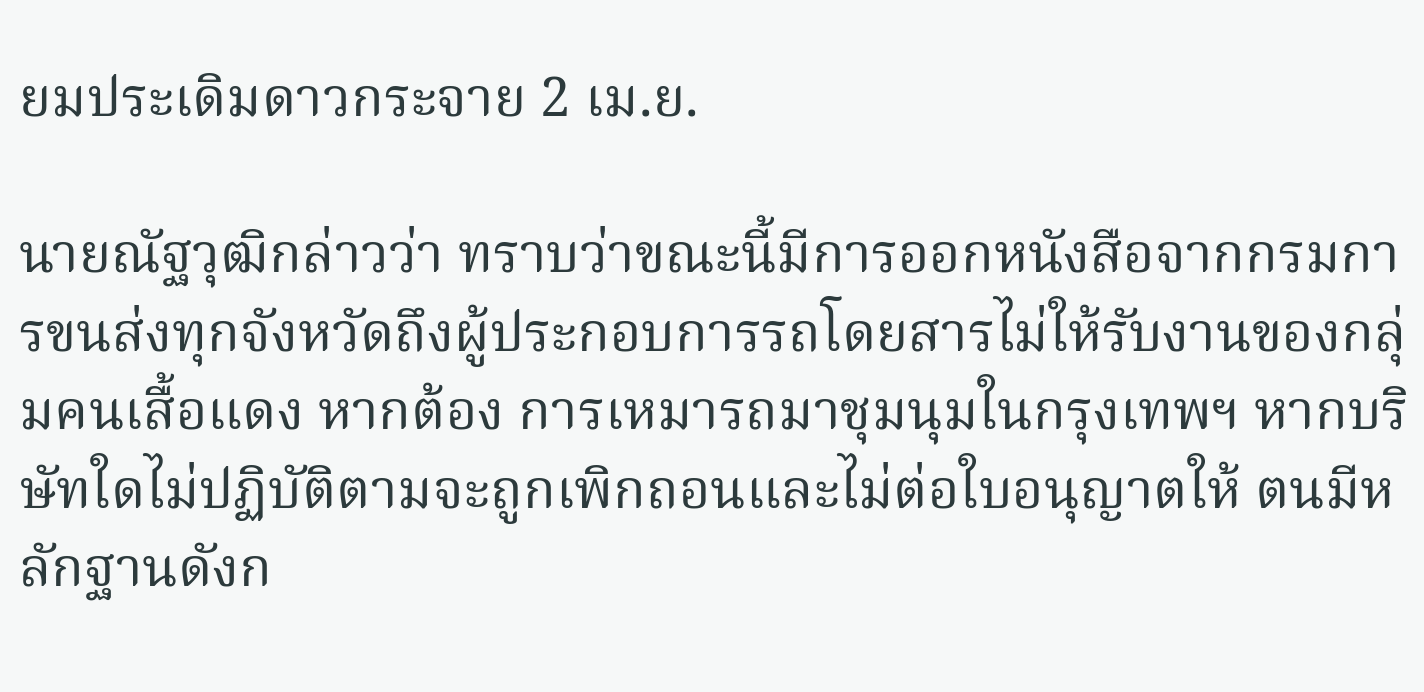ยมประเดิมดาวกระจาย 2 เม.ย.

นายณัฐวุฒิกล่าวว่า ทราบว่าขณะนี้มีการออกหนังสือจากกรมการขนส่งทุกจังหวัดถึงผู้ประกอบการรถโดยสารไม่ให้รับงานของกลุ่มคนเสื้อแดง หากต้อง การเหมารถมาชุมนุมในกรุงเทพฯ หากบริษัทใดไม่ปฏิบัติตามจะถูกเพิกถอนและไม่ต่อใบอนุญาตให้ ตนมีหลักฐานดังก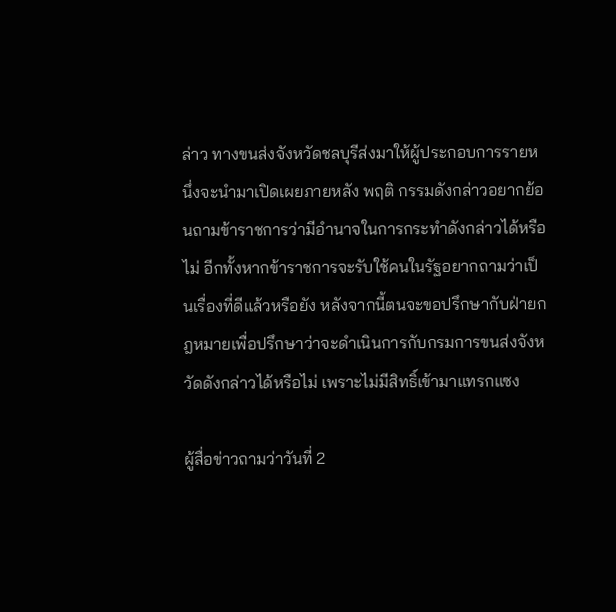ล่าว ทางขนส่งจังหวัดชลบุรีส่งมาให้ผู้ประกอบการรายหนึ่งจะนำมาเปิดเผยภายหลัง พฤติ กรรมดังกล่าวอยากย้อนถามข้าราชการว่ามีอำนาจในการกระทำดังกล่าวได้หรือไม่ อีกทั้งหากข้าราชการจะรับใช้คนในรัฐอยากถามว่าเป็นเรื่องที่ดีแล้วหรือยัง หลังจากนี้ตนจะขอปรึกษากับฝ่ายกฎหมายเพื่อปรึกษาว่าจะดำเนินการกับกรมการขนส่งจังหวัดดังกล่าวได้หรือไม่ เพราะไม่มีสิทธิ์เข้ามาแทรกแซง

ผู้สื่อข่าวถามว่าวันที่ 2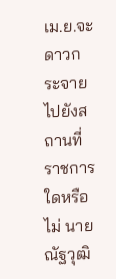เม.ย.จะดาวกระจายไปยังสถานที่ราชการใดหรือไม่ นายณัฐวุฒิ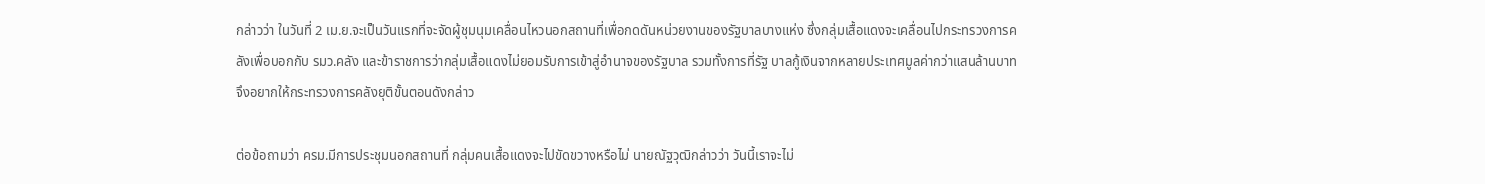กล่าวว่า ในวันที่ 2 เม.ย.จะเป็นวันแรกที่จะจัดผู้ชุมนุมเคลื่อนไหวนอกสถานที่เพื่อกดดันหน่วยงานของรัฐบาลบางแห่ง ซึ่งกลุ่มเสื้อแดงจะเคลื่อนไปกระทรวงการคลังเพื่อบอกกับ รมว.คลัง และข้าราชการว่ากลุ่มเสื้อแดงไม่ยอมรับการเข้าสู่อำนาจของรัฐบาล รวมทั้งการที่รัฐ บาลกู้เงินจากหลายประเทศมูลค่ากว่าแสนล้านบาท จึงอยากให้กระทรวงการคลังยุติขั้นตอนดังกล่าว

ต่อข้อถามว่า ครม.มีการประชุมนอกสถานที่ กลุ่มคนเสื้อแดงจะไปขัดขวางหรือไม่ นายณัฐวุฒิกล่าวว่า วันนี้เราจะไม่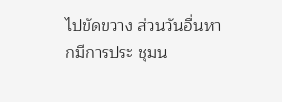ไปขัดขวาง ส่วนวันอื่นหากมีการประ ชุมน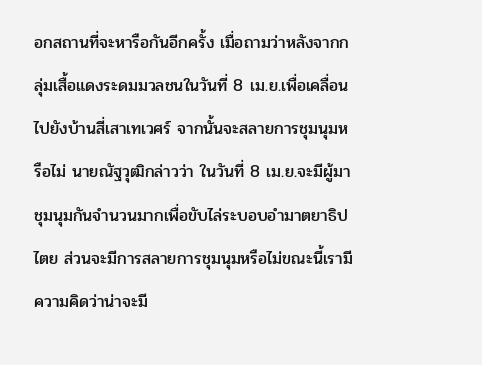อกสถานที่จะหารือกันอีกครั้ง เมื่อถามว่าหลังจากกลุ่มเสื้อแดงระดมมวลชนในวันที่ 8 เม.ย.เพื่อเคลื่อนไปยังบ้านสี่เสาเทเวศร์ จากนั้นจะสลายการชุมนุมหรือไม่ นายณัฐวุฒิกล่าวว่า ในวันที่ 8 เม.ย.จะมีผู้มาชุมนุมกันจำนวนมากเพื่อขับไล่ระบอบอำมาตยาธิป ไตย ส่วนจะมีการสลายการชุมนุมหรือไม่ขณะนี้เรามีความคิดว่าน่าจะมี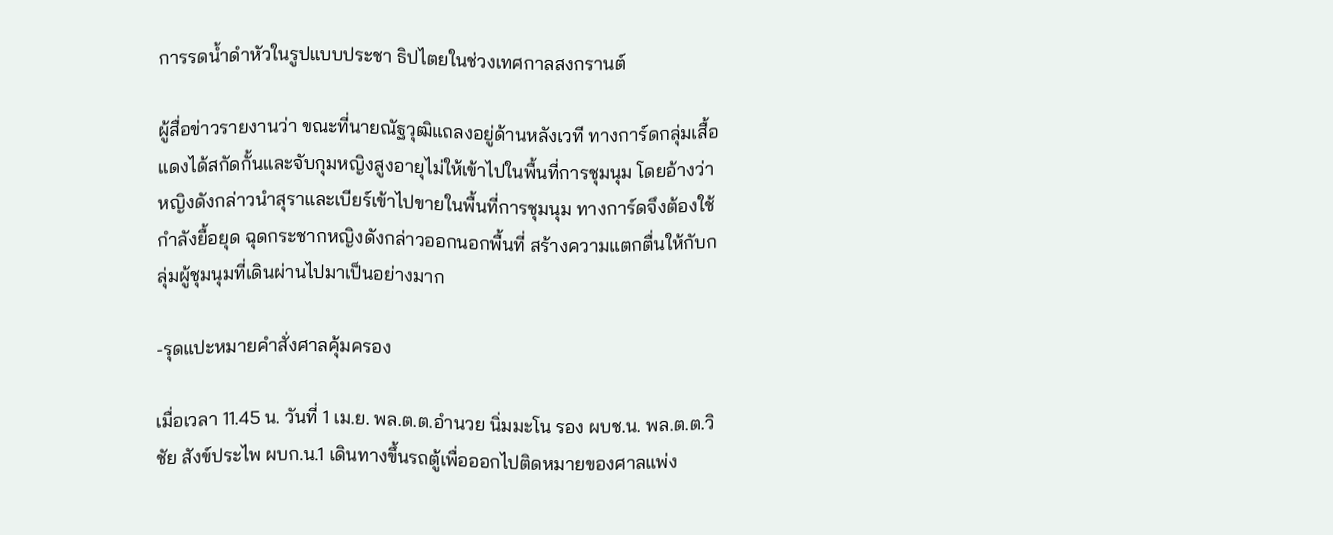การรดน้ำดำหัวในรูปแบบประชา ธิปไตยในช่วงเทศกาลสงกรานต์

ผู้สื่อข่าวรายงานว่า ขณะที่นายณัฐวุฒิแถลงอยู่ด้านหลังเวที ทางการ์ดกลุ่มเสื้อแดงได้สกัดกั้นและจับกุมหญิงสูงอายุไม่ให้เข้าไปในพื้นที่การชุมนุม โดยอ้างว่าหญิงดังกล่าวนำสุราและเบียร์เข้าไปขายในพื้นที่การชุมนุม ทางการ์ดจึงต้องใช้กำลังยื้อยุด ฉุดกระชากหญิงดังกล่าวออกนอกพื้นที่ สร้างความแตกตื่นให้กับกลุ่มผู้ชุมนุมที่เดินผ่านไปมาเป็นอย่างมาก

-รุดแปะหมายคำสั่งศาลคุ้มครอง

เมื่อเวลา 11.45 น. วันที่ 1 เม.ย. พล.ต.ต.อำนวย นิ่มมะโน รอง ผบช.น. พล.ต.ต.วิชัย สังข์ประไพ ผบก.น.1 เดินทางขึ้นรถตู้เพื่อออกไปติดหมายของศาลแพ่ง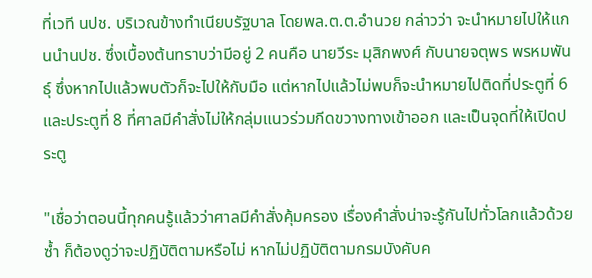ที่เวที นปช. บริเวณข้างทำเนียบรัฐบาล โดยพล.ต.ต.อำนวย กล่าวว่า จะนำหมายไปให้แกนนำนปช. ซึ่งเบื้องต้นทราบว่ามีอยู่ 2 คนคือ นายวีระ มุสิกพงศ์ กับนายจตุพร พรหมพันธุ์ ซึ่งหากไปแล้วพบตัวก็จะไปให้กับมือ แต่หากไปแล้วไม่พบก็จะนำหมายไปติดที่ประตูที่ 6 และประตูที่ 8 ที่ศาลมีคำสั่งไม่ให้กลุ่มแนวร่วมกีดขวางทางเข้าออก และเป็นจุดที่ให้เปิดประตู

"เชื่อว่าตอนนี้ทุกคนรู้แล้วว่าศาลมีคำสั่งคุ้มครอง เรื่องคำสั่งน่าจะรู้กันไปทั่วโลกแล้วด้วยซ้ำ ก็ต้องดูว่าจะปฏิบัติตามหรือไม่ หากไม่ปฏิบัติตามกรมบังคับค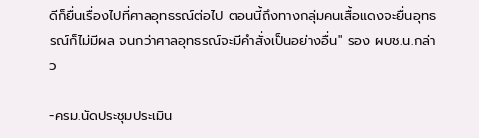ดีก็ยื่นเรื่องไปที่ศาลอุทธรณ์ต่อไป ตอนนี้ถึงทางกลุ่มคนเสื้อแดงจะยื่นอุทธรณ์ก็ไม่มีผล จนกว่าศาลอุทธรณ์จะมีคำสั่งเป็นอย่างอื่น" รอง ผบช.น.กล่าว

-ครม.นัดประชุมประเมิน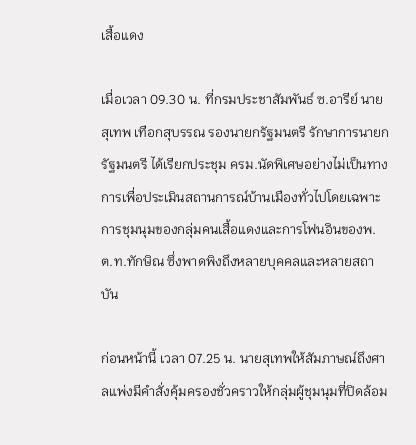เสื้อแดง

เมื่อเวลา 09.30 น. ที่กรมประชาสัมพันธ์ ซ.อารีย์ นายสุเทพ เทือกสุบรรณ รองนายกรัฐมนตรี รักษาการนายกรัฐมนตรี ได้เรียกประชุม ครม.นัดพิเศษอย่างไม่เป็นทางการเพื่อประเมินสถานการณ์บ้านเมืองทั่วไปโดยเฉพาะการชุมนุมของกลุ่มคนเสื้อแดงและการโฟนอินของพ.ต.ท.ทักษิณ ซึ่งพาดพิงถึงหลายบุคคลและหลายสถาบัน

ก่อนหน้านี้ เวลา 07.25 น. นายสุเทพให้สัมภาษณ์ถึงศาลแพ่งมีคำสั่งคุ้มครองชั่วคราวให้กลุ่มผู้ชุมนุมที่ปิดล้อม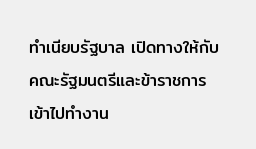ทำเนียบรัฐบาล เปิดทางให้กับคณะรัฐมนตรีและข้าราชการเข้าไปทำงาน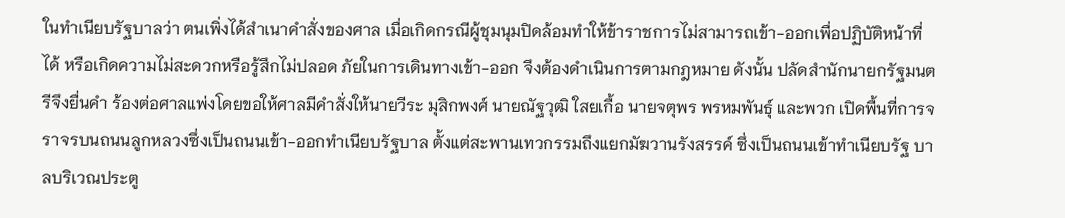ในทำเนียบรัฐบาลว่า ตนเพิ่งได้สำเนาคำสั่งของศาล เมื่อเกิดกรณีผู้ชุมนุมปิดล้อมทำให้ข้าราชการไม่สามารถเข้า-ออกเพื่อปฏิบัติหน้าที่ได้ หรือเกิดความไม่สะดวกหรือรู้สึกไม่ปลอด ภัยในการเดินทางเข้า-ออก จึงต้องดำเนินการตามกฎหมาย ดังนั้น ปลัดสำนักนายกรัฐมนตรีจึงยื่นคำ ร้องต่อศาลแพ่งโดยขอให้ศาลมีคำสั่งให้นายวีระ มุสิกพงศ์ นายณัฐวุฒิ ใสยเกื้อ นายจตุพร พรหมพันธุ์ และพวก เปิดพื้นที่การจราจรบนถนนลูกหลวงซึ่งเป็นถนนเข้า-ออกทำเนียบรัฐบาล ตั้งแต่สะพานเทวกรรมถึงแยกมัฆวานรังสรรค์ ซึ่งเป็นถนนเข้าทำเนียบรัฐ บาลบริเวณประตู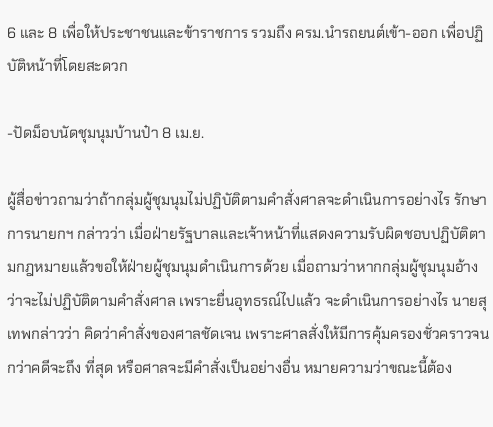6 และ 8 เพื่อให้ประชาชนและข้าราชการ รวมถึง ครม.นำรถยนต์เข้า-ออก เพื่อปฏิบัติหน้าที่โดยสะดวก

-ปัดม็อบนัดชุมนุมบ้านป๋า 8 เม.ย.

ผู้สื่อข่าวถามว่าถ้ากลุ่มผู้ชุมนุมไม่ปฏิบัติตามคำสั่งศาลจะดำเนินการอย่างไร รักษาการนายกฯ กล่าวว่า เมื่อฝ่ายรัฐบาลและเจ้าหน้าที่แสดงความรับผิดชอบปฏิบัติตามกฎหมายแล้วขอให้ฝ่ายผู้ชุมนุมดำเนินการด้วย เมื่อถามว่าหากกลุ่มผู้ชุมนุมอ้างว่าจะไม่ปฏิบัติตามคำสั่งศาล เพราะยื่นอุทธรณ์ไปแล้ว จะดำเนินการอย่างไร นายสุเทพกล่าวว่า คิดว่าคำสั่งของศาลชัดเจน เพราะศาลสั่งให้มีการคุ้มครองชั่วคราวจนกว่าคดีจะถึง ที่สุด หรือศาลจะมีคำสั่งเป็นอย่างอื่น หมายความว่าขณะนี้ต้อง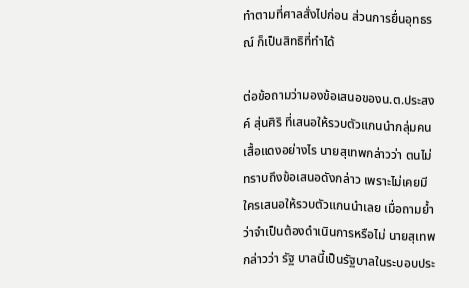ทำตามที่ศาลสั่งไปก่อน ส่วนการยื่นอุทธรณ์ ก็เป็นสิทธิที่ทำได้

ต่อข้อถามว่ามองข้อเสนอของน.ต.ประสงค์ สุ่นศิริ ที่เสนอให้รวบตัวแกนนำกลุ่มคนเสื้อแดงอย่างไร นายสุเทพกล่าวว่า ตนไม่ทราบถึงข้อเสนอดังกล่าว เพราะไม่เคยมีใครเสนอให้รวบตัวแกนนำเลย เมื่อถามย้ำว่าจำเป็นต้องดำเนินการหรือไม่ นายสุเทพกล่าวว่า รัฐ บาลนี้เป็นรัฐบาลในระบอบประ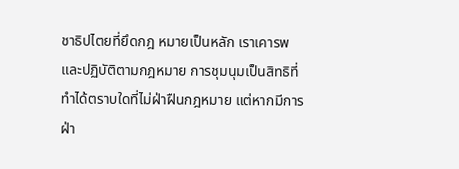ชาธิปไตยที่ยึดกฎ หมายเป็นหลัก เราเคารพและปฏิบัติตามกฎหมาย การชุมนุมเป็นสิทธิที่ทำได้ตราบใดที่ไม่ฝ่าฝืนกฎหมาย แต่หากมีการฝ่า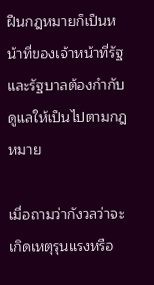ฝืนกฎหมายก็เป็นหน้าที่ของเจ้าหน้าที่รัฐ และรัฐบาลต้องกำกับดูแลให้เป็นไปตามกฎหมาย

เมื่อถามว่ากังวลว่าจะเกิดเหตุรุนแรงหรือ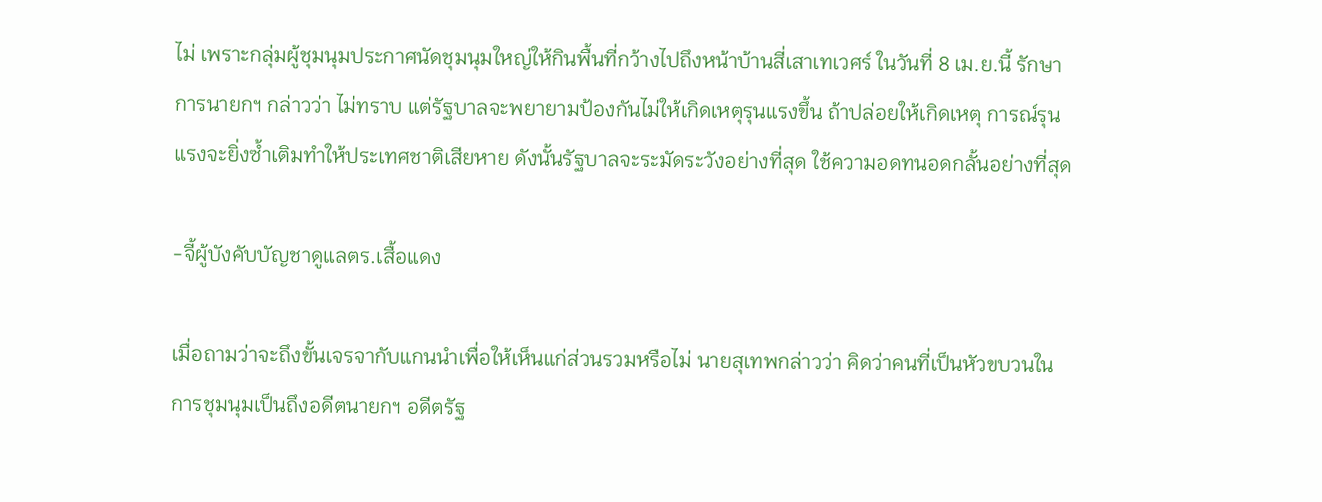ไม่ เพราะกลุ่มผู้ชุมนุมประกาศนัดชุมนุมใหญ่ให้กินพื้นที่กว้างไปถึงหน้าบ้านสี่เสาเทเวศร์ ในวันที่ 8 เม.ย.นี้ รักษาการนายกฯ กล่าวว่า ไม่ทราบ แต่รัฐบาลจะพยายามป้องกันไม่ให้เกิดเหตุรุนแรงขึ้น ถ้าปล่อยให้เกิดเหตุ การณ์รุนแรงจะยิ่งซ้ำเติมทำให้ประเทศชาติเสียหาย ดังนั้นรัฐบาลจะระมัดระวังอย่างที่สุด ใช้ความอดทนอดกลั้นอย่างที่สุด

-จี้ผู้บังคับบัญชาดูแลตร.เสื้อแดง

เมื่อถามว่าจะถึงขั้นเจรจากับแกนนำเพื่อให้เห็นแก่ส่วนรวมหรือไม่ นายสุเทพกล่าวว่า คิดว่าคนที่เป็นหัวขบวนในการชุมนุมเป็นถึงอดีตนายกฯ อดีตรัฐ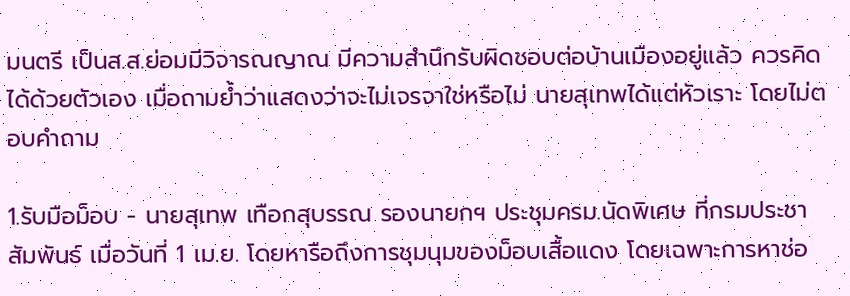มนตรี เป็นส.ส.ย่อมมีวิจารณญาณ มีความสำนึกรับผิดชอบต่อบ้านเมืองอยู่แล้ว ควรคิดได้ด้วยตัวเอง เมื่อถามย้ำว่าแสดงว่าจะไม่เจรจาใช่หรือไม่ นายสุเทพได้แต่หัวเราะ โดยไม่ตอบคำถาม

1.รับมือม็อบ - นายสุเทพ เทือกสุบรรณ รองนายกฯ ประชุมครม.นัดพิเศษ ที่กรมประชาสัมพันธ์ เมื่อวันที่ 1 เม.ย. โดยหารือถึงการชุมนุมของม็อบเสื้อแดง โดยเฉพาะการหาช่อ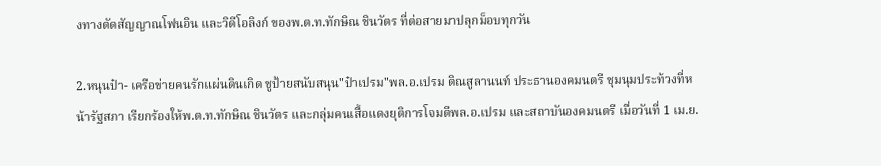งทางตัดสัญญาณโฟนอิน และวิดีโอลิงก์ ของพ.ต.ท.ทักษิณ ชินวัตร ที่ต่อสายมาปลุกม็อบทุกวัน

2.หนุนป๋า- เครือข่ายคนรักแผ่นดินเกิด ชูป้ายสนับสนุน"ป๋าเปรม"พล.อ.เปรม ติณสูลานนท์ ประธานองคมนตรี ชุมนุมประท้วงที่หน้ารัฐสภา เรียกร้องให้พ.ต.ท.ทักษิณ ชินวัตร และกลุ่มคนเสื้อแดงยุติการโจมตีพล.อ.เปรม และสถาบันองคมนตรี เมื่อวันที่ 1 เม.ย.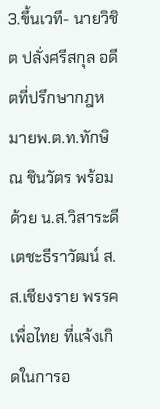3.ขึ้นเวที- นายวิชิต ปลั่งศรีสกุล อดีตที่ปรึกษากฎหมายพ.ต.ท.ทักษิณ ชินวัตร พร้อมด้วย น.ส.วิสาระดี เตชะธีราวัฒน์ ส.ส.เชียงราย พรรคเพื่อไทย ที่แจ้งเกิดในการอ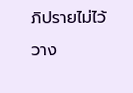ภิปรายไม่ไว้วาง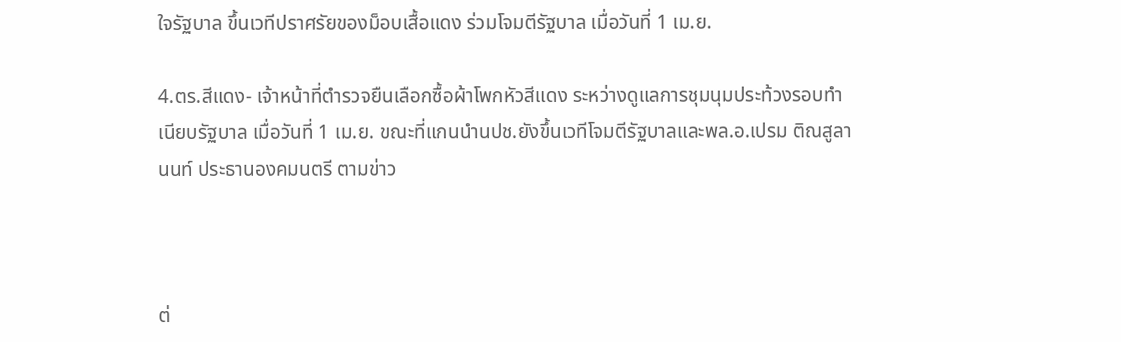ใจรัฐบาล ขึ้นเวทีปราศรัยของม็อบเสื้อแดง ร่วมโจมตีรัฐบาล เมื่อวันที่ 1 เม.ย.

4.ตร.สีแดง- เจ้าหน้าที่ตำรวจยืนเลือกซื้อผ้าโพกหัวสีแดง ระหว่างดูแลการชุมนุมประท้วงรอบทำเนียบรัฐบาล เมื่อวันที่ 1 เม.ย. ขณะที่แกนนำนปช.ยังขึ้นเวทีโจมตีรัฐบาลและพล.อ.เปรม ติณสูลานนท์ ประธานองคมนตรี ตามข่าว



ต่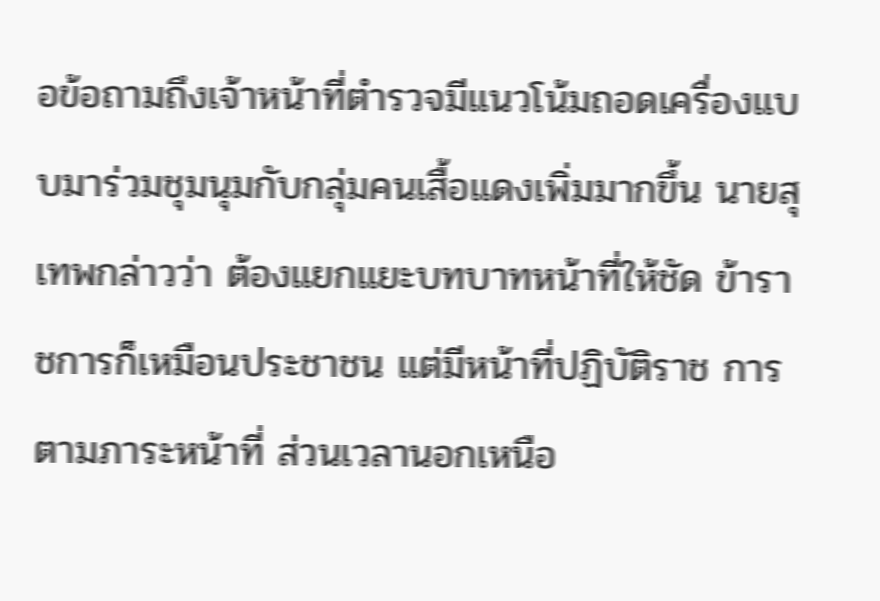อข้อถามถึงเจ้าหน้าที่ตำรวจมีแนวโน้มถอดเครื่องแบบมาร่วมชุมนุมกับกลุ่มคนเสื้อแดงเพิ่มมากขึ้น นายสุเทพกล่าวว่า ต้องแยกแยะบทบาทหน้าที่ให้ชัด ข้าราชการก็เหมือนประชาชน แต่มีหน้าที่ปฏิบัติราช การตามภาระหน้าที่ ส่วนเวลานอกเหนือ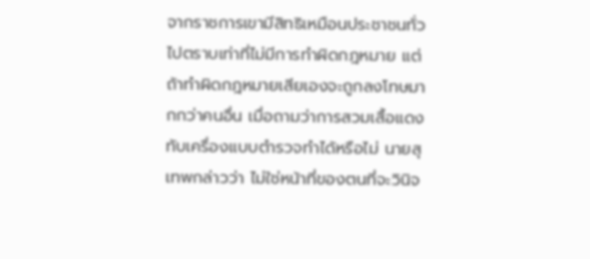จากราชการเขามีสิทธิเหมือนประชาชนทั่วไปตราบเท่าที่ไม่มีการทำผิดกฎหมาย แต่ถ้าทำผิดกฎหมายเสียเองจะถูกลงโทษมากกว่าคนอื่น เมื่อถามว่าการสวมเสื้อแดงทับเครื่องแบบตำรวจทำได้หรือไม่ นายสุเทพกล่าวว่า ไม่ใช่หน้าที่ของตนที่จะวินิจ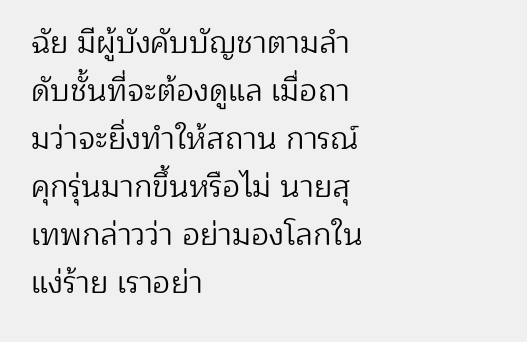ฉัย มีผู้บังคับบัญชาตามลำดับชั้นที่จะต้องดูแล เมื่อถามว่าจะยิ่งทำให้สถาน การณ์คุกรุ่นมากขึ้นหรือไม่ นายสุเทพกล่าวว่า อย่ามองโลกในแง่ร้าย เราอย่า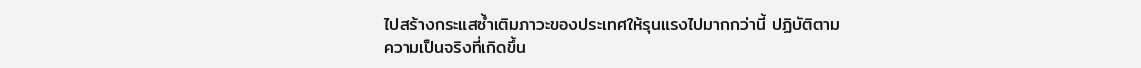ไปสร้างกระแสซ้ำเติมภาวะของประเทศให้รุนแรงไปมากกว่านี้ ปฏิบัติตามความเป็นจริงที่เกิดขึ้น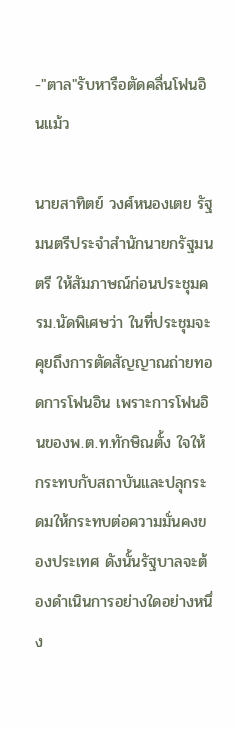-"ตาล"รับหารือตัดคลื่นโฟนอินแม้ว

นายสาทิตย์ วงศ์หนองเตย รัฐมนตรีประจำสำนักนายกรัฐมนตรี ให้สัมภาษณ์ก่อนประชุมครม.นัดพิเศษว่า ในที่ประชุมจะคุยถึงการตัดสัญญาณถ่ายทอดการโฟนอิน เพราะการโฟนอินของพ.ต.ท.ทักษิณตั้ง ใจให้กระทบกับสถาบันและปลุกระดมให้กระทบต่อความมั่นคงของประเทศ ดังนั้นรัฐบาลจะต้องดำเนินการอย่างใดอย่างหนึ่ง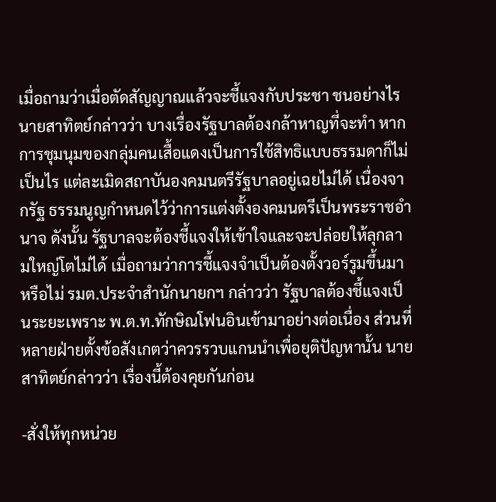เมื่อถามว่าเมื่อตัดสัญญาณแล้วจะชี้แจงกับประชา ชนอย่างไร นายสาทิตย์กล่าวว่า บางเรื่องรัฐบาลต้องกล้าหาญที่จะทำ หากการชุมนุมของกลุ่มคนเสื้อแดงเป็นการใช้สิทธิแบบธรรมดาก็ไม่เป็นไร แต่ละเมิดสถาบันองคมนตรีรัฐบาลอยู่เฉยไม่ได้ เนื่องจากรัฐ ธรรมนูญกำหนดไว้ว่าการแต่งตั้งองคมนตรีเป็นพระราชอำนาจ ดังนั้น รัฐบาลจะต้องชี้แจงให้เข้าใจและจะปล่อยให้ลุกลามใหญ่โตไม่ได้ เมื่อถามว่าการชี้แจงจำเป็นต้องตั้งวอร์รูมขึ้นมาหรือไม่ รมต.ประจำสำนักนายกฯ กล่าวว่า รัฐบาลต้องชี้แจงเป็นระยะเพราะ พ.ต.ท.ทักษิณโฟนอินเข้ามาอย่างต่อเนื่อง ส่วนที่หลายฝ่ายตั้งข้อสังเกตว่าควรรวบแกนนำเพื่อยุติปัญหานั้น นายสาทิตย์กล่าวว่า เรื่องนี้ต้องคุยกันก่อน

-สั่งให้ทุกหน่วย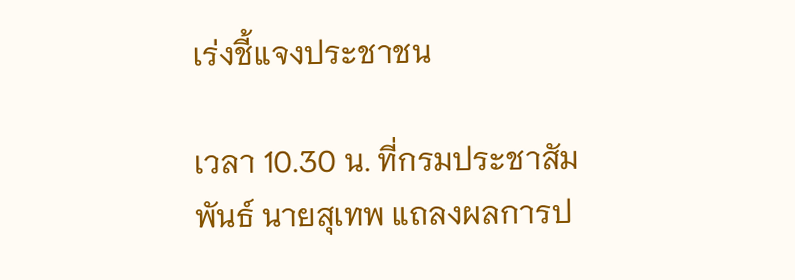เร่งชี้แจงประชาชน

เวลา 10.30 น. ที่กรมประชาสัมพันธ์ นายสุเทพ แถลงผลการป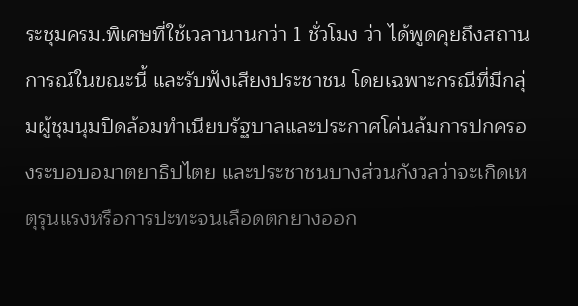ระชุมครม.พิเศษที่ใช้เวลานานกว่า 1 ชั่วโมง ว่า ได้พูดคุยถึงสถานการณ์ในขณะนี้ และรับฟังเสียงประชาชน โดยเฉพาะกรณีที่มีกลุ่มผู้ชุมนุมปิดล้อมทำเนียบรัฐบาลและประกาศโค่นล้มการปกครองระบอบอมาตยาธิปไตย และประชาชนบางส่วนกังวลว่าจะเกิดเหตุรุนแรงหรือการปะทะจนเลือดตกยางออก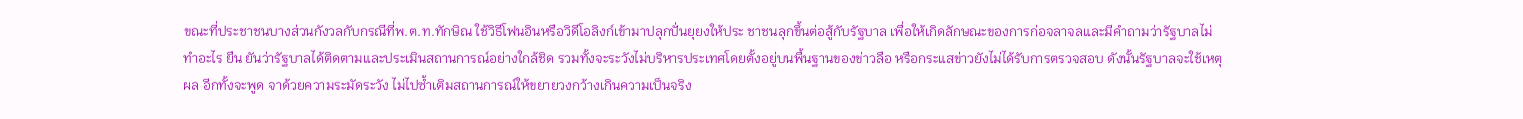ขณะที่ประชาชนบางส่วนกังวลกับกรณีที่พ.ต.ท.ทักษิณ ใช้วิธีโฟนอินหรือวิดีโอลิงก์เข้ามาปลุกปั่นยุยงให้ประ ชาชนลุกขึ้นต่อสู้กับรัฐบาล เพื่อให้เกิดลักษณะของการก่อจลาจลและมีคำถามว่ารัฐบาลไม่ทำอะไร ยืน ยันว่ารัฐบาลได้ติดตามและประเมินสถานการณ์อย่างใกล้ชิด รวมทั้งจะระวังไม่บริหารประเทศโดยตั้งอยู่บนพื้นฐานของข่าวลือ หรือกระแสข่าวยังไม่ได้รับการตรวจสอบ ดังนั้นรัฐบาลจะใช้เหตุผล อีกทั้งจะพูด จาด้วยความระมัดระวัง ไม่ไปซ้ำเติมสถานการณ์ให้ขยายวงกว้างเกินความเป็นจริง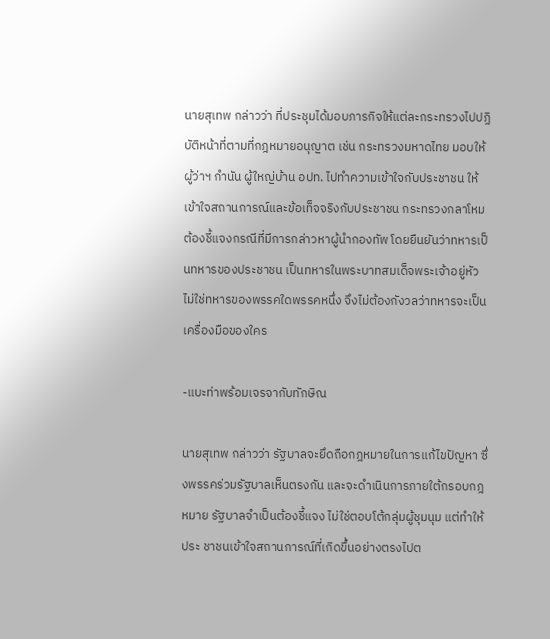นายสุเทพ กล่าวว่า ที่ประชุมได้มอบภารกิจให้แต่ละกระทรวงไปปฏิบัติหน้าที่ตามที่กฎหมายอนุญาต เช่น กระทรวงมหาดไทย มอบให้ผู้ว่าฯ กำนัน ผู้ใหญ่บ้าน อปท. ไปทำความเข้าใจกับประชาชน ให้เข้าใจสถานการณ์และข้อเท็จจริงกับประชาชน กระทรวงกลาโหม ต้องชี้แจงกรณีที่มีการกล่าวหาผู้นำกองทัพ โดยยืนยันว่าทหารเป็นทหารของประชาชน เป็นทหารในพระบาทสมเด็จพระเจ้าอยู่หัว ไม่ใช่ทหารของพรรคใดพรรคหนึ่ง จึงไม่ต้องกังวลว่าทหารจะเป็นเครื่องมือของใคร

-แบะท่าพร้อมเจรจากับทักษิณ

นายสุเทพ กล่าวว่า รัฐบาลจะยึดถือกฎหมายในการแก้ไขปัญหา ซึ่งพรรคร่วมรัฐบาลเห็นตรงกัน และจะดำเนินการภายใต้กรอบกฎหมาย รัฐบาลจำเป็นต้องชี้แจง ไม่ใช่ตอบโต้กลุ่มผู้ชุมนุม แต่ทำให้ประ ชาชนเข้าใจสถานการณ์ที่เกิดขึ้นอย่างตรงไปต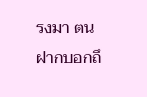รงมา ตนฝากบอกถึ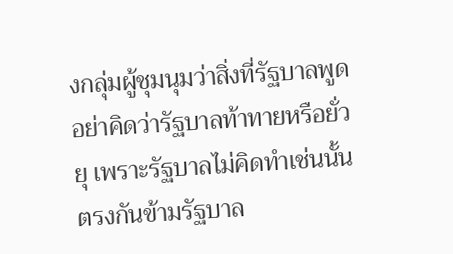งกลุ่มผู้ชุมนุมว่าสิ่งที่รัฐบาลพูด อย่าคิดว่ารัฐบาลท้าทายหรือยั่วยุ เพราะรัฐบาลไม่คิดทำเช่นนั้น ตรงกันข้ามรัฐบาล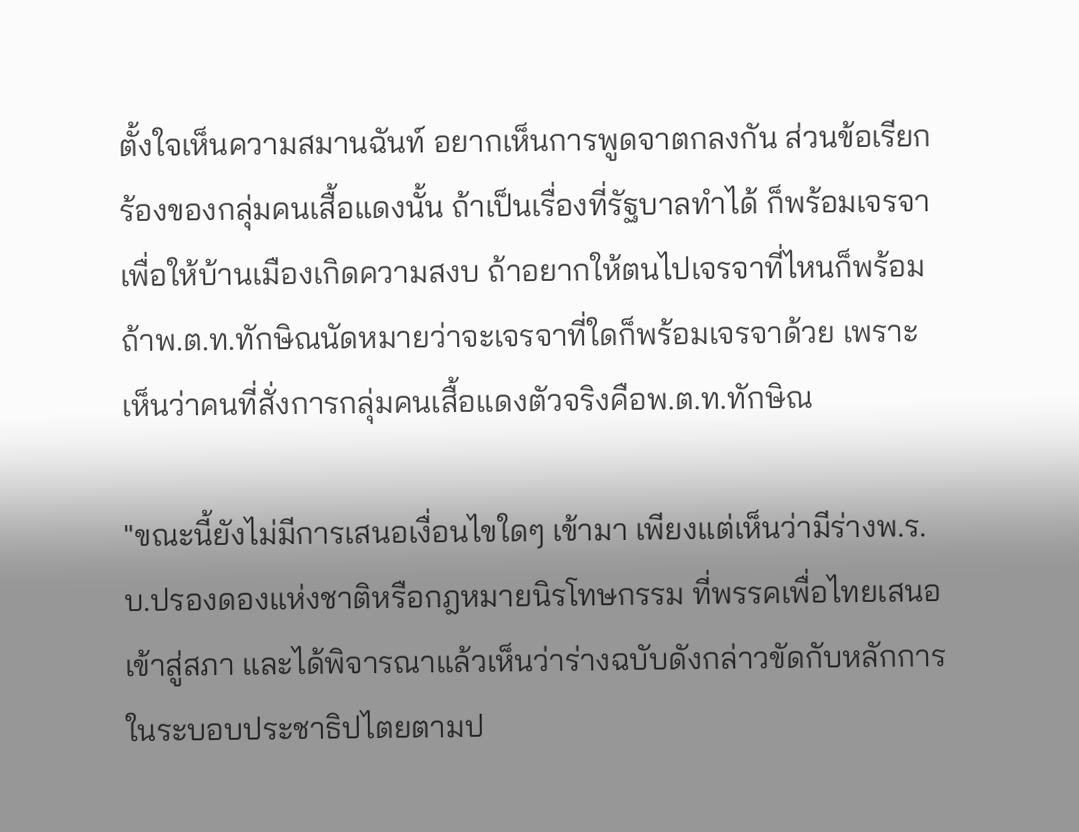ตั้งใจเห็นความสมานฉันท์ อยากเห็นการพูดจาตกลงกัน ส่วนข้อเรียกร้องของกลุ่มคนเสื้อแดงนั้น ถ้าเป็นเรื่องที่รัฐบาลทำได้ ก็พร้อมเจรจาเพื่อให้บ้านเมืองเกิดความสงบ ถ้าอยากให้ตนไปเจรจาที่ไหนก็พร้อม ถ้าพ.ต.ท.ทักษิณนัดหมายว่าจะเจรจาที่ใดก็พร้อมเจรจาด้วย เพราะเห็นว่าคนที่สั่งการกลุ่มคนเสื้อแดงตัวจริงคือพ.ต.ท.ทักษิณ

"ขณะนี้ยังไม่มีการเสนอเงื่อนไขใดๆ เข้ามา เพียงแต่เห็นว่ามีร่างพ.ร.บ.ปรองดองแห่งชาติหรือกฎหมายนิรโทษกรรม ที่พรรคเพื่อไทยเสนอเข้าสู่สภา และได้พิจารณาแล้วเห็นว่าร่างฉบับดังกล่าวขัดกับหลักการในระบอบประชาธิปไตยตามป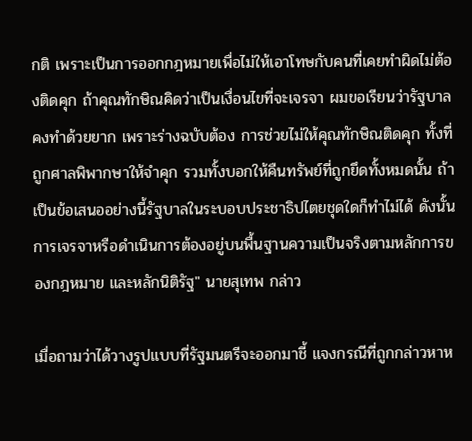กติ เพราะเป็นการออกกฎหมายเพื่อไม่ให้เอาโทษกับคนที่เคยทำผิดไม่ต้องติดคุก ถ้าคุณทักษิณคิดว่าเป็นเงื่อนไขที่จะเจรจา ผมขอเรียนว่ารัฐบาลคงทำด้วยยาก เพราะร่างฉบับต้อง การช่วยไม่ให้คุณทักษิณติดคุก ทั้งที่ถูกศาลพิพากษาให้จำคุก รวมทั้งบอกให้คืนทรัพย์ที่ถูกยึดทั้งหมดนั้น ถ้าเป็นข้อเสนออย่างนี้รัฐบาลในระบอบประชาธิปไตยชุดใดก็ทำไม่ได้ ดังนั้นการเจรจาหรือดำเนินการต้องอยู่บนพื้นฐานความเป็นจริงตามหลักการของกฎหมาย และหลักนิติรัฐ" นายสุเทพ กล่าว

เมื่อถามว่าได้วางรูปแบบที่รัฐมนตรีจะออกมาชี้ แจงกรณีที่ถูกกล่าวหาห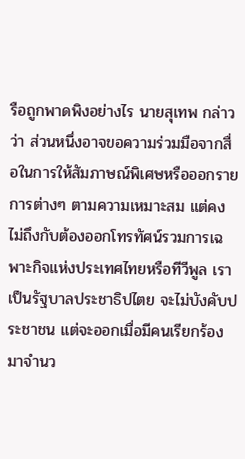รือถูกพาดพิงอย่างไร นายสุเทพ กล่าวว่า ส่วนหนึ่งอาจขอความร่วมมือจากสื่อในการให้สัมภาษณ์พิเศษหรือออกรายการต่างๆ ตามความเหมาะสม แต่คงไม่ถึงกับต้องออกโทรทัศน์รวมการเฉพาะกิจแห่งประเทศไทยหรือทีวีพูล เราเป็นรัฐบาลประชาธิปไตย จะไม่บังคับประชาชน แต่จะออกเมื่อมีคนเรียกร้องมาจำนว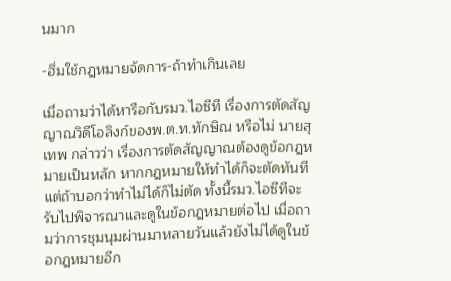นมาก

-ฮึ่มใช้กฎหมายจัดการ-ถ้าทำเกินเลย

เมื่อถามว่าได้หารือกับรมว.ไอซีที เรื่องการตัดสัญ ญาณวิดีโอลิงก์ของพ.ต.ท.ทักษิณ หรือไม่ นายสุเทพ กล่าวว่า เรื่องการตัดสัญญาณต้องดูข้อกฎหมายเป็นหลัก หากกฎหมายให้ทำได้ก็จะตัดทันที แต่ถ้าบอกว่าทำไม่ได้ก็ไม่ตัด ทั้งนี้รมว.ไอซีทีจะรับไปพิจารณาและดูในข้อกฎหมายต่อไป เมื่อถามว่าการชุมนุมผ่านมาหลายวันแล้วยังไม่ได้ดูในข้อกฎหมายอีก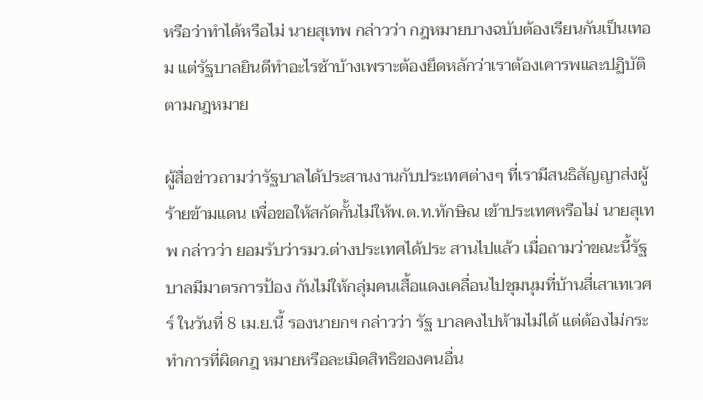หรือว่าทำได้หรือไม่ นายสุเทพ กล่าวว่า กฎหมายบางฉบับต้องเรียนกันเป็นเทอม แต่รัฐบาลยินดีทำอะไรช้าบ้างเพราะต้องยึดหลักว่าเราต้องเคารพและปฏิบัติตามกฎหมาย

ผู้สื่อข่าวถามว่ารัฐบาลได้ประสานงานกับประเทศต่างๆ ที่เรามีสนธิสัญญาส่งผู้ร้ายข้ามแดน เพื่อขอให้สกัดกั้นไม่ให้พ.ต.ท.ทักษิณ เข้าประเทศหรือไม่ นายสุเทพ กล่าวว่า ยอมรับว่ารมว.ต่างประเทศได้ประ สานไปแล้ว เมื่อถามว่าขณะนี้รัฐบาลมีมาตรการป้อง กันไม่ให้กลุ่มคนเสื้อแดงเคลื่อนไปชุมนุมที่บ้านสี่เสาเทเวศร์ ในวันที่ 8 เม.ย.นี้ รองนายกฯ กล่าวว่า รัฐ บาลคงไปห้ามไม่ได้ แต่ต้องไม่กระทำการที่ผิดกฎ หมายหรือละเมิดสิทธิของคนอื่น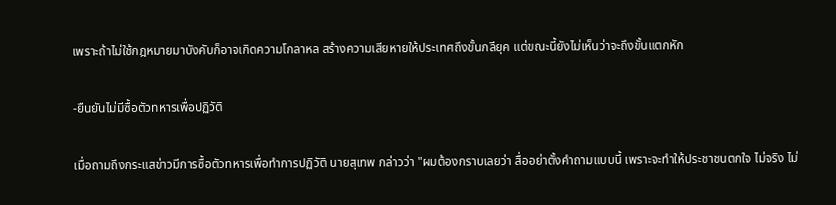เพราะถ้าไม่ใช้กฎหมายมาบังคับก็อาจเกิดความโกลาหล สร้างความเสียหายให้ประเทศถึงขั้นกลียุค แต่ขณะนี้ยังไม่เห็นว่าจะถึงขั้นแตกหัก

-ยืนยันไม่มีซื้อตัวทหารเพื่อปฏิวัติ

เมื่อถามถึงกระแสข่าวมีการซื้อตัวทหารเพื่อทำการปฏิวัติ นายสุเทพ กล่าวว่า "ผมต้องกราบเลยว่า สื่ออย่าตั้งคำถามแบบนี้ เพราะจะทำให้ประชาชนตกใจ ไม่จริง ไม่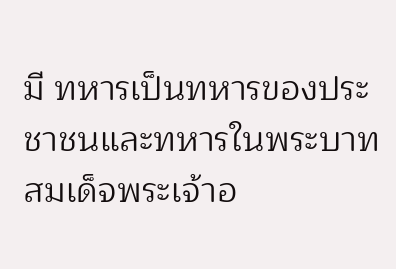มี ทหารเป็นทหารของประชาชนและทหารในพระบาทสมเด็จพระเจ้าอ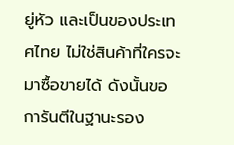ยู่หัว และเป็นของประเทศไทย ไม่ใช่สินค้าที่ใครจะมาซื้อขายได้ ดังนั้นขอการันตีในฐานะรอง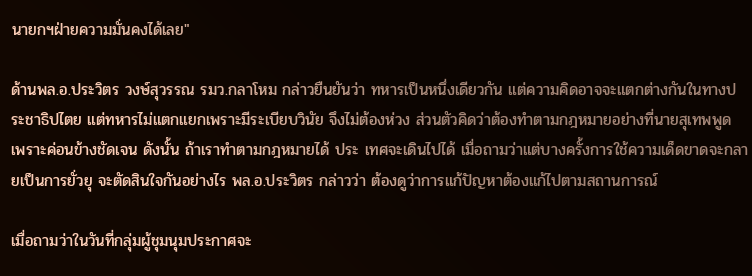นายกฯฝ่ายความมั่นคงได้เลย"

ด้านพล.อ.ประวิตร วงษ์สุวรรณ รมว.กลาโหม กล่าวยืนยันว่า ทหารเป็นหนึ่งเดียวกัน แต่ความคิดอาจจะแตกต่างกันในทางประชาธิปไตย แต่ทหารไม่แตกแยกเพราะมีระเบียบวินัย จึงไม่ต้องห่วง ส่วนตัวคิดว่าต้องทำตามกฎหมายอย่างที่นายสุเทพพูด เพราะค่อนข้างชัดเจน ดังนั้น ถ้าเราทำตามกฎหมายได้ ประ เทศจะเดินไปได้ เมื่อถามว่าแต่บางครั้งการใช้ความเด็ดขาดจะกลายเป็นการยั่วยุ จะตัดสินใจกันอย่างไร พล.อ.ประวิตร กล่าวว่า ต้องดูว่าการแก้ปัญหาต้องแก้ไปตามสถานการณ์

เมื่อถามว่าในวันที่กลุ่มผู้ชุมนุมประกาศจะ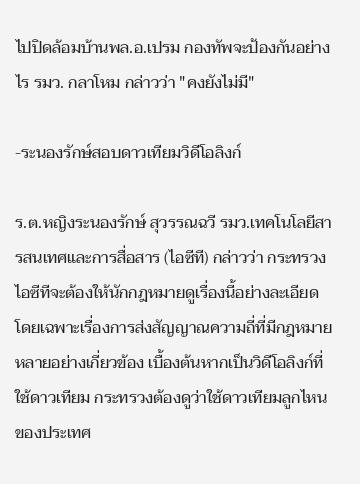ไปปิดล้อมบ้านพล.อ.เปรม กองทัพจะป้องกันอย่างไร รมว. กลาโหม กล่าวว่า "คงยังไม่มี"

-ระนองรักษ์สอบดาวเทียมวิดีโอลิงก์

ร.ต.หญิงระนองรักษ์ สุวรรณฉวี รมว.เทคโนโลยีสารสนเทศและการสื่อสาร (ไอซีที) กล่าวว่า กระทรวง ไอซีทีจะต้องให้นักกฎหมายดูเรื่องนี้อย่างละเอียด โดยเฉพาะเรื่องการส่งสัญญาณความถี่ที่มีกฎหมายหลายอย่างเกี่ยวข้อง เบื้องต้นหากเป็นวิดีโอลิงก์ที่ใช้ดาวเทียม กระทรวงต้องดูว่าใช้ดาวเทียมลูกไหนของประเทศ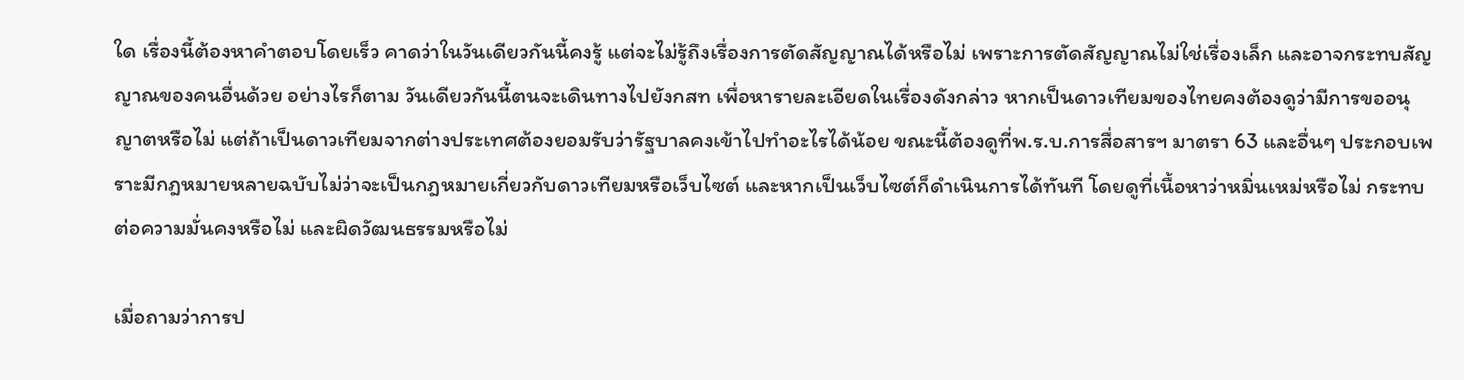ใด เรื่องนี้ต้องหาคำตอบโดยเร็ว คาดว่าในวันเดียวกันนี้คงรู้ แต่จะไม่รู้ถึงเรื่องการตัดสัญญาณได้หรือไม่ เพราะการตัดสัญญาณไม่ใช่เรื่องเล็ก และอาจกระทบสัญญาณของคนอื่นด้วย อย่างไรก็ตาม วันเดียวกันนี้ตนจะเดินทางไปยังกสท เพื่อหารายละเอียดในเรื่องดังกล่าว หากเป็นดาวเทียมของไทยคงต้องดูว่ามีการขออนุญาตหรือไม่ แต่ถ้าเป็นดาวเทียมจากต่างประเทศต้องยอมรับว่ารัฐบาลคงเข้าไปทำอะไรได้น้อย ขณะนี้ต้องดูที่พ.ร.บ.การสื่อสารฯ มาตรา 63 และอื่นๆ ประกอบเพราะมีกฎหมายหลายฉบับไม่ว่าจะเป็นกฎหมายเกี่ยวกับดาวเทียมหรือเว็บไซต์ และหากเป็นเว็บไซต์ก็ดำเนินการได้ทันที โดยดูที่เนื้อหาว่าหมิ่นเหม่หรือไม่ กระทบต่อความมั่นคงหรือไม่ และผิดวัฒนธรรมหรือไม่

เมื่อถามว่าการป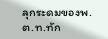ลุกระดมของพ.ต.ท.ทัก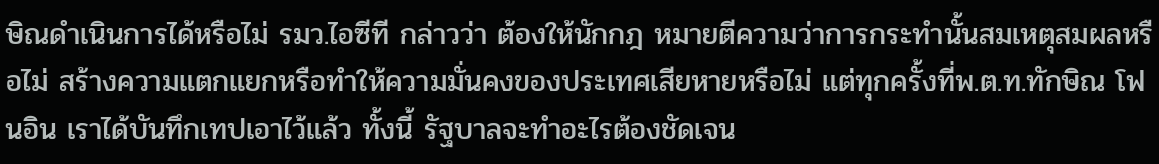ษิณดำเนินการได้หรือไม่ รมว.ไอซีที กล่าวว่า ต้องให้นักกฎ หมายตีความว่าการกระทำนั้นสมเหตุสมผลหรือไม่ สร้างความแตกแยกหรือทำให้ความมั่นคงของประเทศเสียหายหรือไม่ แต่ทุกครั้งที่พ.ต.ท.ทักษิณ โฟนอิน เราได้บันทึกเทปเอาไว้แล้ว ทั้งนี้ รัฐบาลจะทำอะไรต้องชัดเจน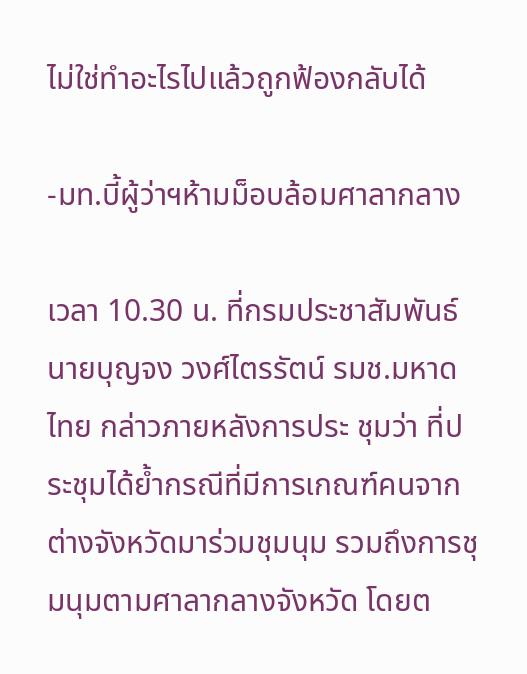ไม่ใช่ทำอะไรไปแล้วถูกฟ้องกลับได้

-มท.บี้ผู้ว่าฯห้ามม็อบล้อมศาลากลาง

เวลา 10.30 น. ที่กรมประชาสัมพันธ์ นายบุญจง วงศ์ไตรรัตน์ รมช.มหาดไทย กล่าวภายหลังการประ ชุมว่า ที่ประชุมได้ย้ำกรณีที่มีการเกณฑ์คนจากต่างจังหวัดมาร่วมชุมนุม รวมถึงการชุมนุมตามศาลากลางจังหวัด โดยต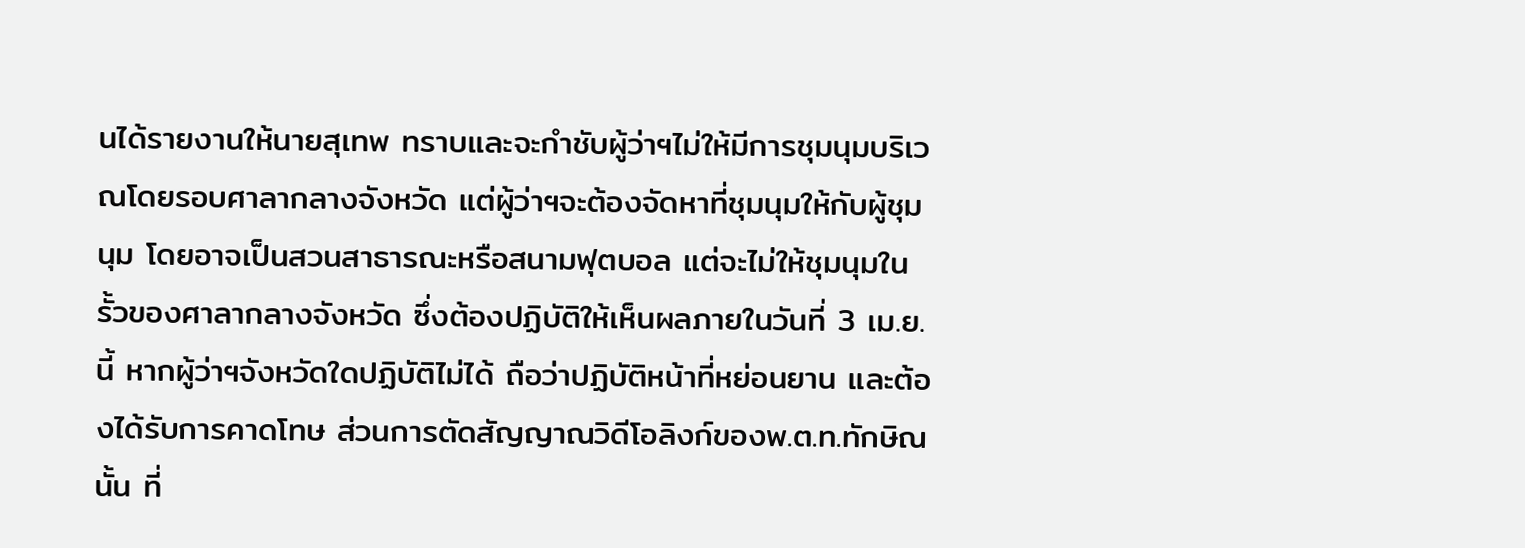นได้รายงานให้นายสุเทพ ทราบและจะกำชับผู้ว่าฯไม่ให้มีการชุมนุมบริเวณโดยรอบศาลากลางจังหวัด แต่ผู้ว่าฯจะต้องจัดหาที่ชุมนุมให้กับผู้ชุมนุม โดยอาจเป็นสวนสาธารณะหรือสนามฟุตบอล แต่จะไม่ให้ชุมนุมในรั้วของศาลากลางจังหวัด ซึ่งต้องปฏิบัติให้เห็นผลภายในวันที่ 3 เม.ย.นี้ หากผู้ว่าฯจังหวัดใดปฏิบัติไม่ได้ ถือว่าปฏิบัติหน้าที่หย่อนยาน และต้องได้รับการคาดโทษ ส่วนการตัดสัญญาณวิดีโอลิงก์ของพ.ต.ท.ทักษิณ นั้น ที่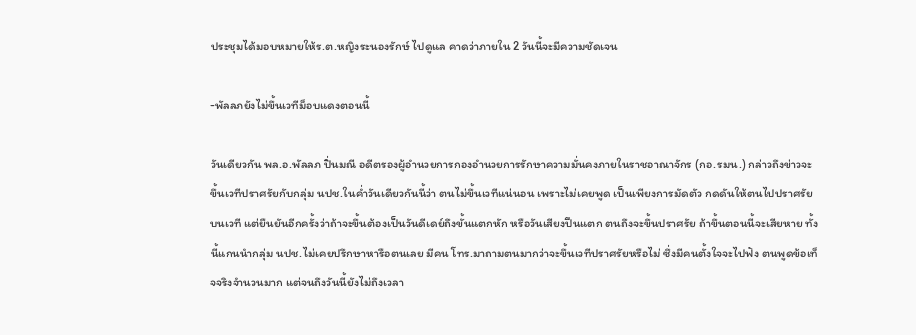ประชุมได้มอบหมายให้ร.ต.หญิงระนองรักษ์ ไปดูแล คาดว่าภายใน 2 วันนี้จะมีความชัดเจน

-พัลลภยังไม่ขึ้นเวทีม็อบแดงตอนนี้

วันเดียวกัน พล.อ.พัลลภ ปิ่นมณี อดีตรองผู้อำนวยการกองอำนวยการรักษาความมั่นคงภายในราชอาณาจักร (กอ.รมน.) กล่าวถึงข่าวจะขึ้นเวทีปราศรัยกับกลุ่ม นปช.ในค่ำวันเดียวกันนี้ว่า ตนไม่ขึ้นเวทีแน่นอน เพราะไม่เคยพูด เป็นเพียงการมัดตัว กดดันให้ตนไปปราศรัยบนเวที แต่ยืนยันอีกครั้งว่าถ้าจะขึ้นต้องเป็นวันดีเดย์ถึงขั้นแตกหัก หรือวันเสียงปืนแตก ตนถึงจะขึ้นปราศรัย ถ้าขึ้นตอนนี้จะเสียหาย ทั้งนี้แกนนำกลุ่ม นปช.ไม่เคยปรึกษาหารือตนเลย มีคน โทร.มาถามตนมากว่าจะขึ้นเวทีปราศรัยหรือไม่ ซึ่งมีคนตั้งใจจะไปฟัง ตนพูดข้อเท็จจริงจำนวนมาก แต่จนถึงวันนี้ยังไม่ถึงเวลา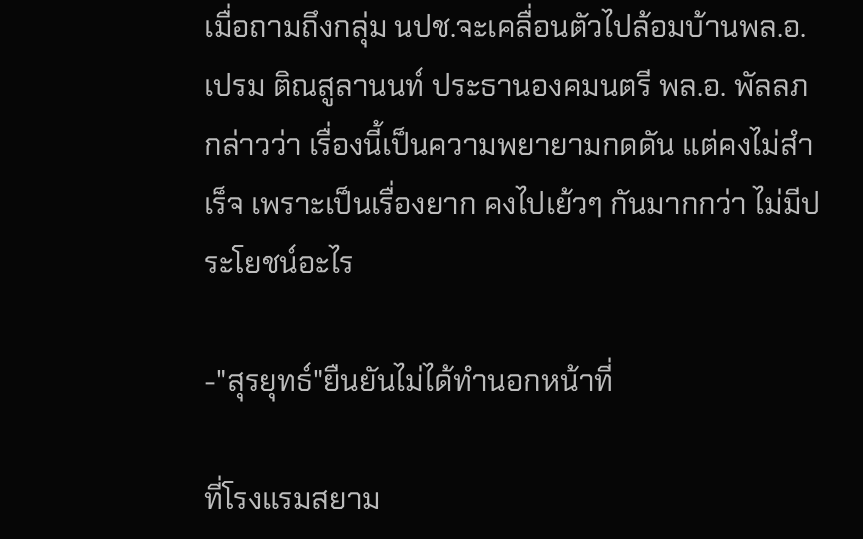เมื่อถามถึงกลุ่ม นปช.จะเคลื่อนตัวไปล้อมบ้านพล.อ.เปรม ติณสูลานนท์ ประธานองคมนตรี พล.อ. พัลลภกล่าวว่า เรื่องนี้เป็นความพยายามกดดัน แต่คงไม่สำเร็จ เพราะเป็นเรื่องยาก คงไปเย้วๆ กันมากกว่า ไม่มีประโยชน์อะไร

-"สุรยุทธ์"ยืนยันไม่ได้ทำนอกหน้าที่

ที่โรงแรมสยาม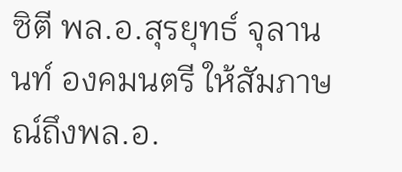ซิตี พล.อ.สุรยุทธ์ จุลานนท์ องคมนตรี ให้สัมภาษณ์ถึงพล.อ.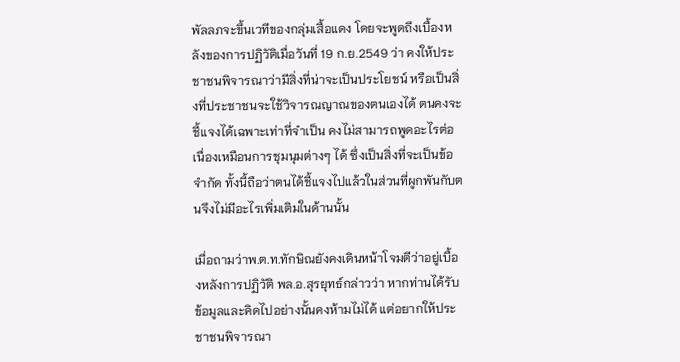พัลลภจะขึ้นเวทีของกลุ่มเสื้อแดง โดยจะพูดถึงเบื้องหลังของการปฏิวัติเมื่อวันที่ 19 ก.ย.2549 ว่า คงให้ประชาชนพิจารณาว่ามีสิ่งที่น่าจะเป็นประโยชน์ หรือเป็นสิ่งที่ประชาชนจะใช้วิจารณญาณของตนเองได้ ตนคงจะชี้แจงได้เฉพาะเท่าที่จำเป็น คงไม่สามารถพูดอะไรต่อเนื่องเหมือนการชุมนุมต่างๆ ได้ ซึ่งเป็นสิ่งที่จะเป็นข้อจำกัด ทั้งนี้ถือว่าตนได้ชี้แจงไปแล้วในส่วนที่ผูกพันกับตนจึงไม่มีอะไรเพิ่มเติมในด้านนั้น

เมื่อถามว่าพ.ต.ท.ทักษิณยังคงเดินหน้าโจมตีว่าอยู่เบื้องหลังการปฏิวัติ พล.อ.สุรยุทธ์กล่าวว่า หากท่านได้รับข้อมูลและคิดไปอย่างนั้นคงห้ามไม่ได้ แต่อยากให้ประชาชนพิจารณา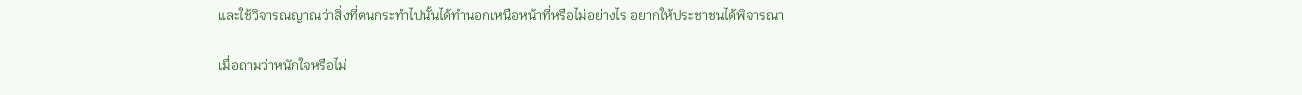และใช้วิจารณญาณว่าสิ่งที่ตนกระทำไปนั้นได้ทำนอกเหนือหน้าที่หรือไม่อย่างไร อยากให้ประชาชนได้พิจารณา

เมื่อถามว่าหนักใจหรือไม่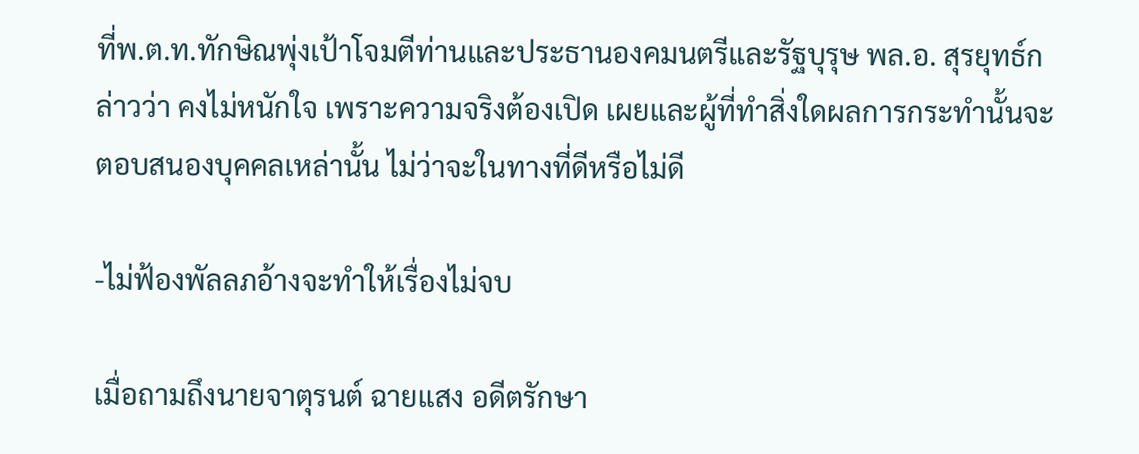ที่พ.ต.ท.ทักษิณพุ่งเป้าโจมตีท่านและประธานองคมนตรีและรัฐบุรุษ พล.อ. สุรยุทธ์กล่าวว่า คงไม่หนักใจ เพราะความจริงต้องเปิด เผยและผู้ที่ทำสิ่งใดผลการกระทำนั้นจะตอบสนองบุคคลเหล่านั้น ไม่ว่าจะในทางที่ดีหรือไม่ดี

-ไม่ฟ้องพัลลภอ้างจะทำให้เรื่องไม่จบ

เมื่อถามถึงนายจาตุรนต์ ฉายแสง อดีตรักษา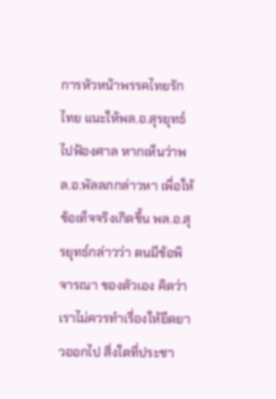การหัวหน้าพรรคไทยรักไทย แนะให้พล.อ.สุรยุทธ์ไปฟ้องศาล หากเห็นว่าพล.อ.พัลลภกล่าวหา เพื่อให้ข้อเท็จจริงเกิดขึ้น พล.อ.สุรยุทธ์กล่าวว่า ตนมีข้อพิจารณา ของตัวเอง คิดว่าเราไม่ควรทำเรื่องให้ยืดยาวออกไป สิ่งใดที่ประชา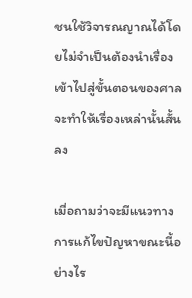ชนใช้วิจารณญาณได้โดยไม่จำเป็นต้องนำเรื่องเข้าไปสู่ขั้นตอนของศาลจะทำให้เรื่องเหล่านั้นสั้นลง

เมื่อถามว่าจะมีแนวทางการแก้ไขปัญหาขณะนี้อย่างไร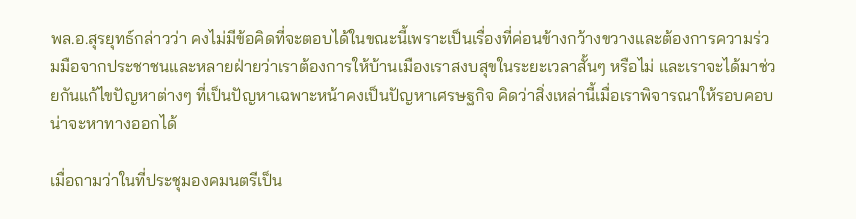พล.อ.สุรยุทธ์กล่าวว่า คงไม่มีข้อคิดที่จะตอบได้ในขณะนี้เพราะเป็นเรื่องที่ค่อนข้างกว้างขวางและต้องการความร่วมมือจากประชาชนและหลายฝ่ายว่าเราต้องการให้บ้านเมืองเราสงบสุขในระยะเวลาสั้นๆ หรือไม่ และเราจะได้มาช่วยกันแก้ไขปัญหาต่างๆ ที่เป็นปัญหาเฉพาะหน้าคงเป็นปัญหาเศรษฐกิจ คิดว่าสิ่งเหล่านี้เมื่อเราพิจารณาให้รอบคอบน่าจะหาทางออกได้

เมื่อถามว่าในที่ประชุมองคมนตรีเป็น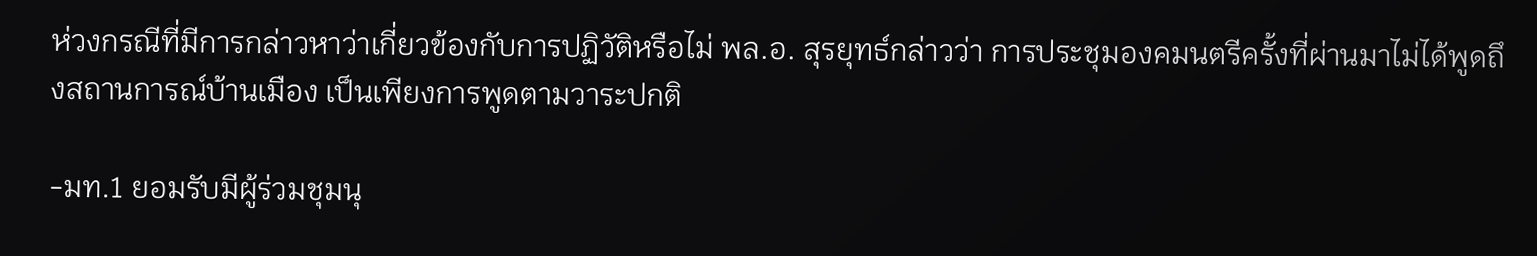ห่วงกรณีที่มีการกล่าวหาว่าเกี่ยวข้องกับการปฏิวัติหรือไม่ พล.อ. สุรยุทธ์กล่าวว่า การประชุมองคมนตรีครั้งที่ผ่านมาไม่ได้พูดถึงสถานการณ์บ้านเมือง เป็นเพียงการพูดตามวาระปกติ

-มท.1 ยอมรับมีผู้ร่วมชุมนุ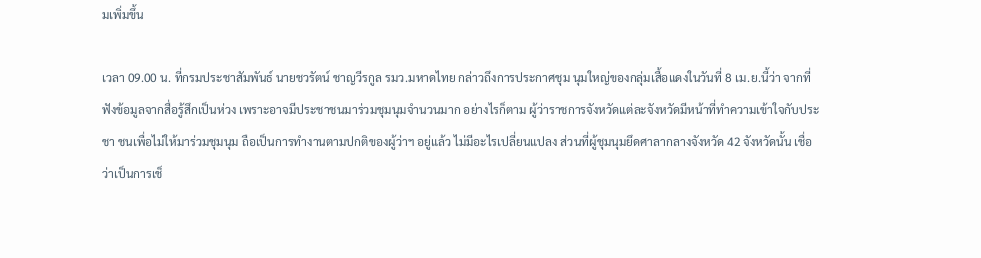มเพิ่มขึ้น

เวลา 09.00 น. ที่กรมประชาสัมพันธ์ นายชวรัตน์ ชาญวีรกูล รมว.มหาดไทย กล่าวถึงการประกาศชุม นุมใหญ่ของกลุ่มเสื้อแดงในวันที่ 8 เม.ย.นี้ว่า จากที่ฟังข้อมูลจากสื่อรู้สึกเป็นห่วง เพราะอาจมีประชาชนมาร่วมชุมนุมจำนวนมาก อย่างไรก็ตาม ผู้ว่าราชการจังหวัดแต่ละจังหวัดมีหน้าที่ทำความเข้าใจกับประชา ชนเพื่อไม่ให้มาร่วมชุมนุม ถือเป็นการทำงานตามปกติของผู้ว่าฯ อยู่แล้ว ไม่มีอะไรเปลี่ยนแปลง ส่วนที่ผู้ชุมนุมยึดศาลากลางจังหวัด 42 จังหวัดนั้น เชื่อว่าเป็นการเช็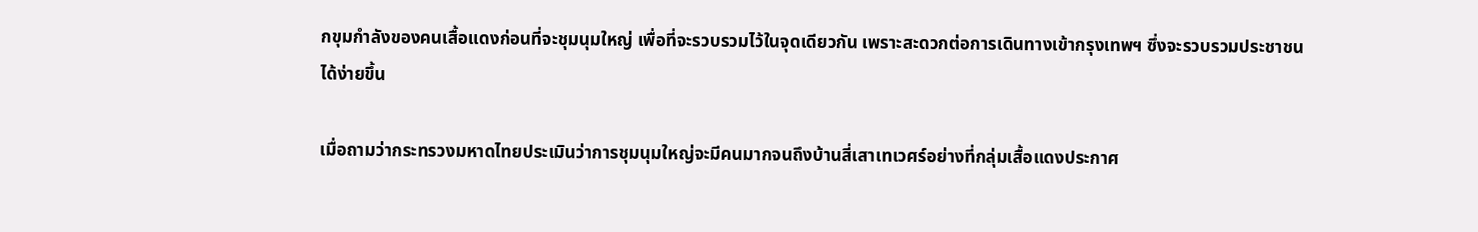กขุมกำลังของคนเสื้อแดงก่อนที่จะชุมนุมใหญ่ เพื่อที่จะรวบรวมไว้ในจุดเดียวกัน เพราะสะดวกต่อการเดินทางเข้ากรุงเทพฯ ซึ่งจะรวบรวมประชาชนได้ง่ายขึ้น

เมื่อถามว่ากระทรวงมหาดไทยประเมินว่าการชุมนุมใหญ่จะมีคนมากจนถึงบ้านสี่เสาเทเวศร์อย่างที่กลุ่มเสื้อแดงประกาศ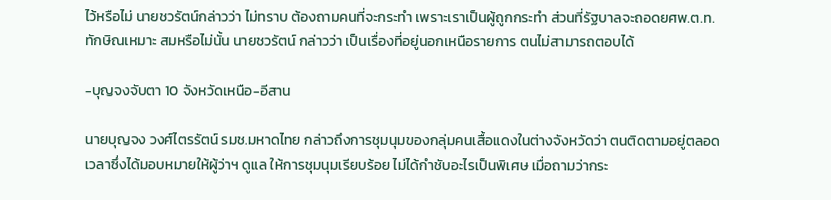ไว้หรือไม่ นายชวรัตน์กล่าวว่า ไม่ทราบ ต้องถามคนที่จะกระทำ เพราะเราเป็นผู้ถูกกระทำ ส่วนที่รัฐบาลจะถอดยศพ.ต.ท.ทักษิณเหมาะ สมหรือไม่นั้น นายชวรัตน์ กล่าวว่า เป็นเรื่องที่อยู่นอกเหนือรายการ ตนไม่สามารถตอบได้

-บุญจงจับตา 10 จังหวัดเหนือ-อีสาน

นายบุญจง วงศ์ไตรรัตน์ รมช.มหาดไทย กล่าวถึงการชุมนุมของกลุ่มคนเสื้อแดงในต่างจังหวัดว่า ตนติดตามอยู่ตลอดเวลาซึ่งได้มอบหมายให้ผู้ว่าฯ ดูแล ให้การชุมนุมเรียบร้อย ไม่ได้กำชับอะไรเป็นพิเศษ เมื่อถามว่ากระ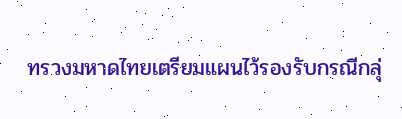ทรวงมหาดไทยเตรียมแผนไว้รองรับกรณีกลุ่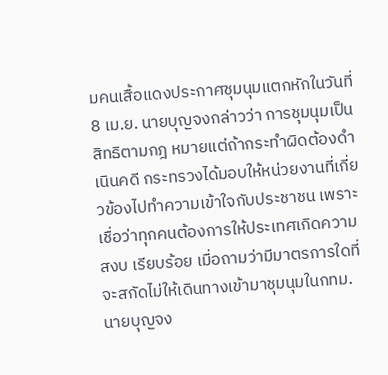มคนเสื้อแดงประกาศชุมนุมแตกหักในวันที่ 8 เม.ย. นายบุญจงกล่าวว่า การชุมนุมเป็นสิทธิตามกฎ หมายแต่ถ้ากระทำผิดต้องดำเนินคดี กระทรวงได้มอบให้หน่วยงานที่เกี่ยวข้องไปทำความเข้าใจกับประชาชน เพราะเชื่อว่าทุกคนต้องการให้ประเทศเกิดความสงบ เรียบร้อย เมื่อถามว่ามีมาตรการใดที่จะสกัดไม่ให้เดินทางเข้ามาชุมนุมในกทม. นายบุญจง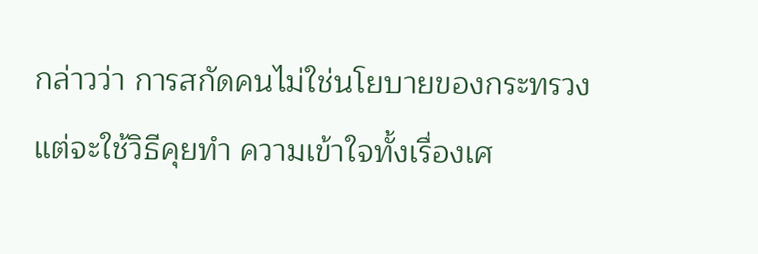กล่าวว่า การสกัดคนไม่ใช่นโยบายของกระทรวง แต่จะใช้วิธีคุยทำ ความเข้าใจทั้งเรื่องเศ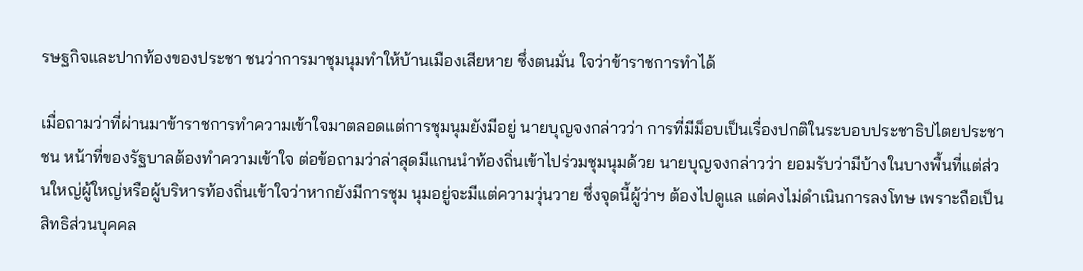รษฐกิจและปากท้องของประชา ชนว่าการมาชุมนุมทำให้บ้านเมืองเสียหาย ซึ่งตนมั่น ใจว่าข้าราชการทำได้

เมื่อถามว่าที่ผ่านมาข้าราชการทำความเข้าใจมาตลอดแต่การชุมนุมยังมีอยู่ นายบุญจงกล่าวว่า การที่มีม็อบเป็นเรื่องปกติในระบอบประชาธิปไตยประชาชน หน้าที่ของรัฐบาลต้องทำความเข้าใจ ต่อข้อถามว่าล่าสุดมีแกนนำท้องถิ่นเข้าไปร่วมชุมนุมด้วย นายบุญจงกล่าวว่า ยอมรับว่ามีบ้างในบางพื้นที่แต่ส่วนใหญ่ผู้ใหญ่หรือผู้บริหารท้องถิ่นเข้าใจว่าหากยังมีการชุม นุมอยู่จะมีแต่ความวุ่นวาย ซึ่งจุดนี้ผู้ว่าฯ ต้องไปดูแล แต่คงไม่ดำเนินการลงโทษ เพราะถือเป็นสิทธิส่วนบุคคล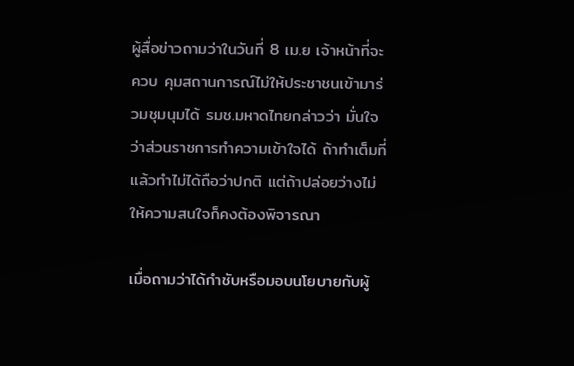ผู้สื่อข่าวถามว่าในวันที่ 8 เม.ย เจ้าหน้าที่จะควบ คุมสถานการณ์ไม่ให้ประชาชนเข้ามาร่วมชุมนุมได้ รมช.มหาดไทยกล่าวว่า มั่นใจว่าส่วนราชการทำความเข้าใจได้ ถ้าทำเต็มที่แล้วทำไม่ได้ถือว่าปกติ แต่ถ้าปล่อยว่างไม่ให้ความสนใจก็คงต้องพิจารณา

เมื่อถามว่าได้กำชับหรือมอบนโยบายกับผู้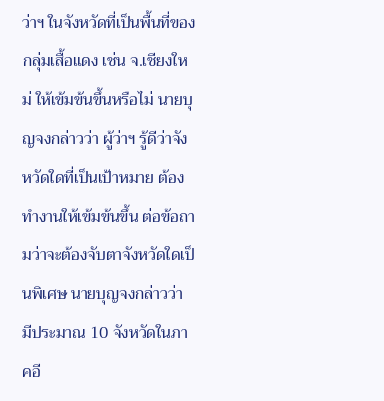ว่าฯ ในจังหวัดที่เป็นพื้นที่ของกลุ่มเสื้อแดง เช่น จ.เชียงใหม่ ให้เข้มข้นขึ้นหรือไม่ นายบุญจงกล่าวว่า ผู้ว่าฯ รู้ดีว่าจังหวัดใดที่เป็นเป้าหมาย ต้องทำงานให้เข้มข้นขึ้น ต่อข้อถามว่าจะต้องจับตาจังหวัดใดเป็นพิเศษ นายบุญจงกล่าวว่า มีประมาณ 10 จังหวัดในภาคอี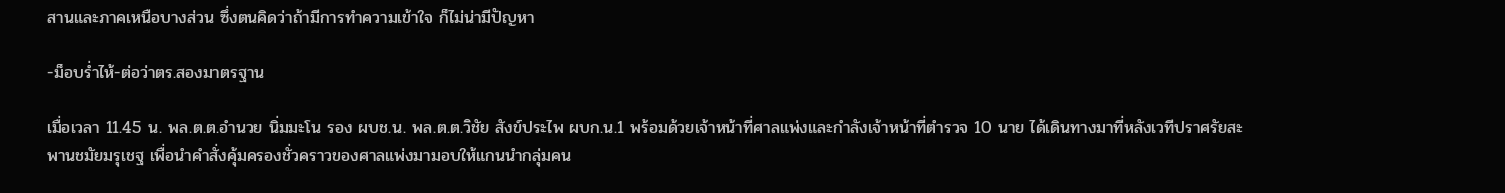สานและภาคเหนือบางส่วน ซึ่งตนคิดว่าถ้ามีการทำความเข้าใจ ก็ไม่น่ามีปัญหา

-ม็อบร่ำไห้-ต่อว่าตร.สองมาตรฐาน

เมื่อเวลา 11.45 น. พล.ต.ต.อำนวย นิ่มมะโน รอง ผบช.น. พล.ต.ต.วิชัย สังข์ประไพ ผบก.น.1 พร้อมด้วยเจ้าหน้าที่ศาลแพ่งและกำลังเจ้าหน้าที่ตำรวจ 10 นาย ได้เดินทางมาที่หลังเวทีปราศรัยสะพานชมัยมรุเชฐ เพื่อนำคำสั่งคุ้มครองชั่วคราวของศาลแพ่งมามอบให้แกนนำกลุ่มคน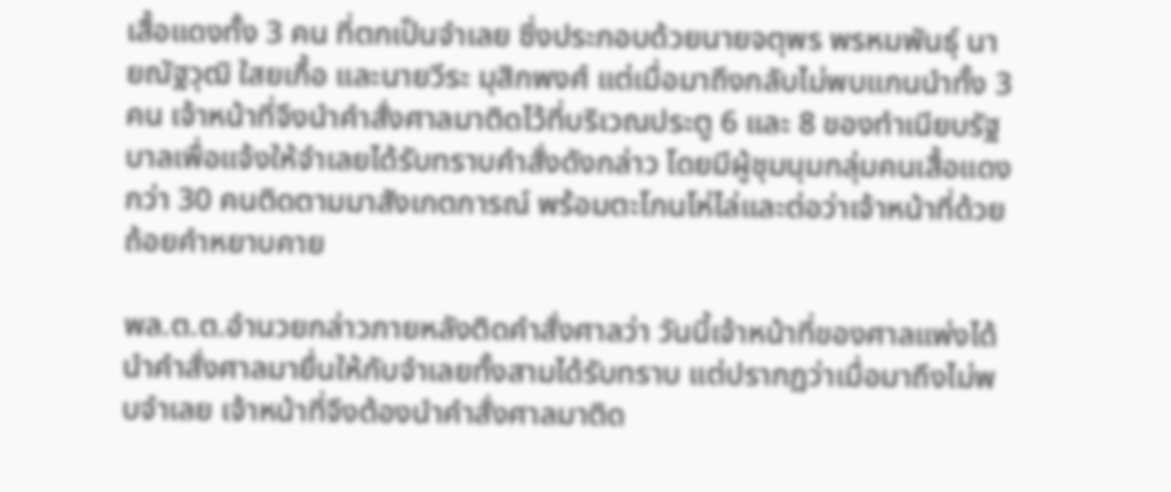เสื้อแดงทั้ง 3 คน ที่ตกเป็นจำเลย ซึ่งประกอบด้วยนายจตุพร พรหมพันธุ์ นายณัฐวุฒิ ใสยเกื้อ และนายวีระ มุสิกพงศ์ แต่เมื่อมาถึงกลับไม่พบแกนนำทั้ง 3 คน เจ้าหน้าที่จึงนำคำสั่งศาลมาติดไว้ที่บริเวณประตู 6 และ 8 ของทำเนียบรัฐบาลเพื่อแจ้งให้จำเลยได้รับทราบคำสั่งดังกล่าว โดยมีผู้ชุมนุมกลุ่มคนเสื้อแดงกว่า 30 คนติดตามมาสังเกตการณ์ พร้อมตะโกนโห่ไล่และต่อว่าเจ้าหน้าที่ด้วยถ้อยคำหยาบคาย

พล.ต.ต.อำนวยกล่าวภายหลังติดคำสั่งศาลว่า วันนี้เจ้าหน้าที่ของศาลแพ่งได้นำคำสั่งศาลมายื่นให้กับจำเลยทั้งสามได้รับทราบ แต่ปรากฏว่าเมื่อมาถึงไม่พบจำเลย เจ้าหน้าที่จึงต้องนำคำสั่งศาลมาติด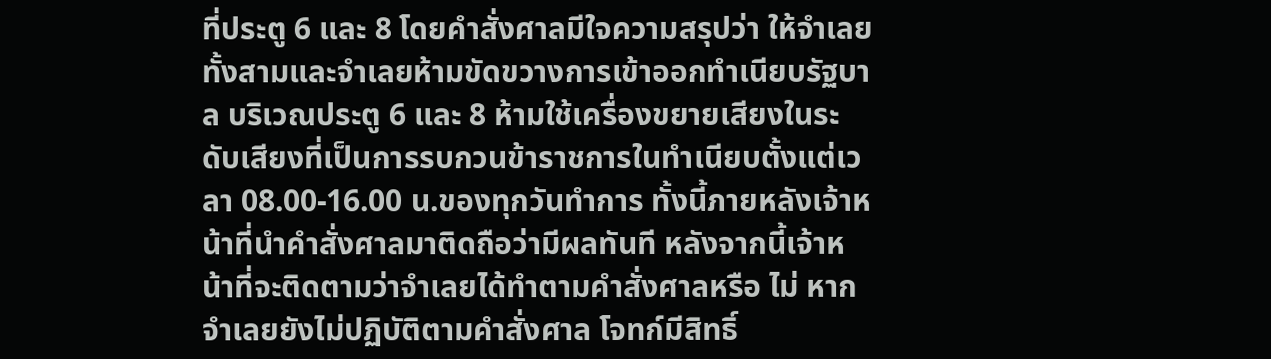ที่ประตู 6 และ 8 โดยคำสั่งศาลมีใจความสรุปว่า ให้จำเลยทั้งสามและจำเลยห้ามขัดขวางการเข้าออกทำเนียบรัฐบาล บริเวณประตู 6 และ 8 ห้ามใช้เครื่องขยายเสียงในระดับเสียงที่เป็นการรบกวนข้าราชการในทำเนียบตั้งแต่เวลา 08.00-16.00 น.ของทุกวันทำการ ทั้งนี้ภายหลังเจ้าหน้าที่นำคำสั่งศาลมาติดถือว่ามีผลทันที หลังจากนี้เจ้าหน้าที่จะติดตามว่าจำเลยได้ทำตามคำสั่งศาลหรือ ไม่ หากจำเลยยังไม่ปฏิบัติตามคำสั่งศาล โจทก์มีสิทธิ์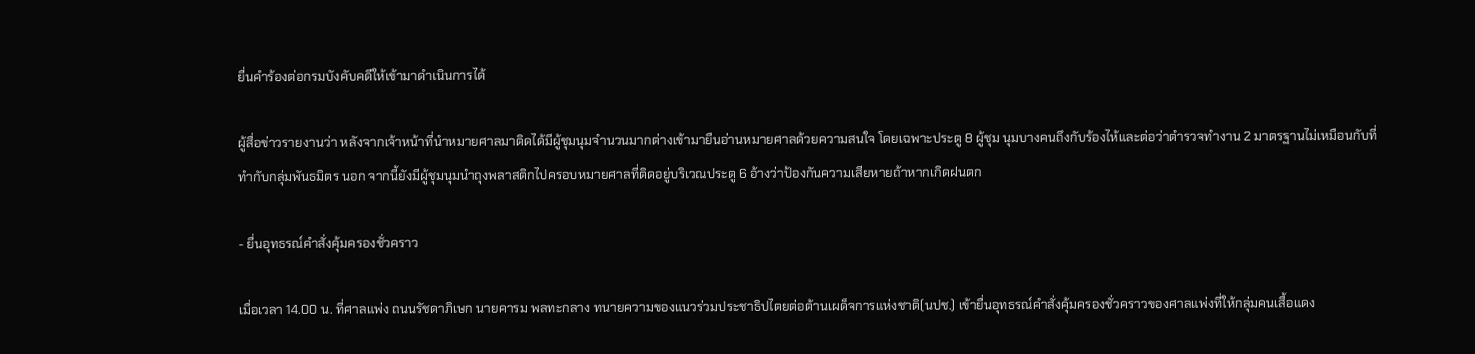ยื่นคำร้องต่อกรมบังคับคดีให้เข้ามาดำเนินการได้

ผู้สื่อข่าวรายงานว่า หลังจากเจ้าหน้าที่นำหมายศาลมาติดได้มีผู้ชุมนุมจำนวนมากต่างเข้ามายืนอ่านหมายศาลด้วยความสนใจ โดยเฉพาะประตู 8 ผู้ชุม นุมบางคนถึงกับร้องไห้และต่อว่าตำรวจทำงาน 2 มาตรฐานไม่เหมือนกับที่ทำกับกลุ่มพันธมิตร นอก จากนี้ยังมีผู้ชุมนุมนำถุงพลาสติกไปครอบหมายศาลที่ติดอยู่บริเวณประตู 6 อ้างว่าป้องกันความเสียหายถ้าหากเกิดฝนตก

- ยื่นอุทธรณ์คำสั่งคุ้มครองชั่วคราว

เมื่อเวลา 14.00 น. ที่ศาลแพ่ง ถนนรัชดาภิเษก นายคารม พลทะกลาง ทนายความของแนวร่วมประชาธิปไตยต่อต้านเผด็จการแห่งชาติ(นปช.) เข้ายื่นอุทธรณ์คำสั่งคุ้มครองชั่วคราวของศาลแพ่งที่ให้กลุ่มคนเสื้อแดง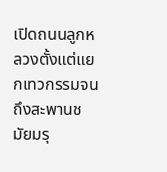เปิดถนนลูกหลวงตั้งแต่แยกเทวกรรมจนถึงสะพานชมัยมรุ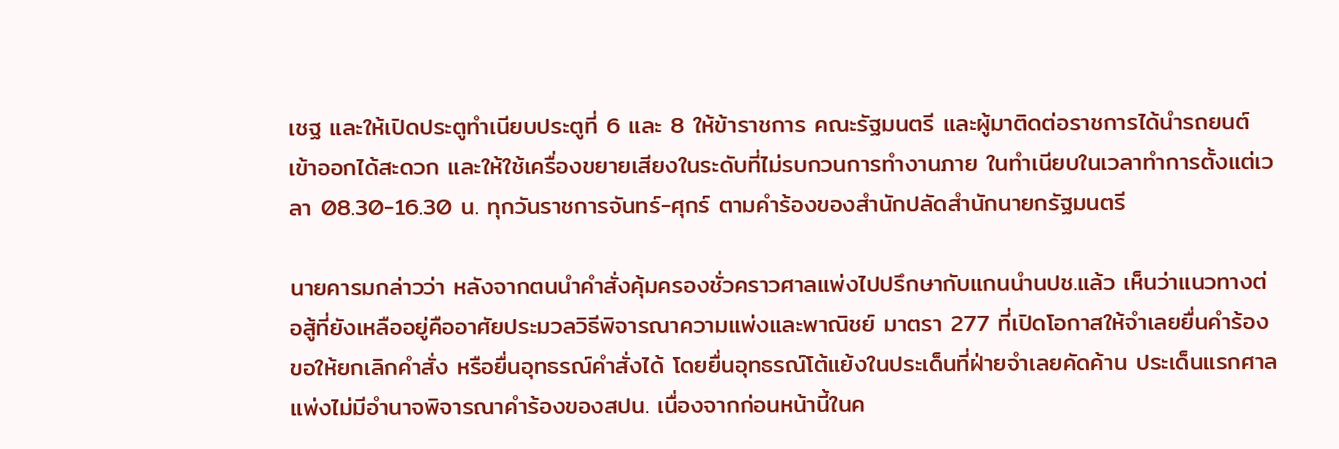เชฐ และให้เปิดประตูทำเนียบประตูที่ 6 และ 8 ให้ข้าราชการ คณะรัฐมนตรี และผู้มาติดต่อราชการได้นำรถยนต์เข้าออกได้สะดวก และให้ใช้เครื่องขยายเสียงในระดับที่ไม่รบกวนการทำงานภาย ในทำเนียบในเวลาทำการตั้งแต่เวลา 08.30-16.30 น. ทุกวันราชการจันทร์-ศุกร์ ตามคำร้องของสำนักปลัดสำนักนายกรัฐมนตรี

นายคารมกล่าวว่า หลังจากตนนำคำสั่งคุ้มครองชั่วคราวศาลแพ่งไปปรึกษากับแกนนำนปช.แล้ว เห็นว่าแนวทางต่อสู้ที่ยังเหลืออยู่คืออาศัยประมวลวิธีพิจารณาความแพ่งและพาณิชย์ มาตรา 277 ที่เปิดโอกาสให้จำเลยยื่นคำร้องขอให้ยกเลิกคำสั่ง หรือยื่นอุทธรณ์คำสั่งได้ โดยยื่นอุทธรณ์โต้แย้งในประเด็นที่ฝ่ายจำเลยคัดค้าน ประเด็นแรกศาลแพ่งไม่มีอำนาจพิจารณาคำร้องของสปน. เนื่องจากก่อนหน้านี้ในค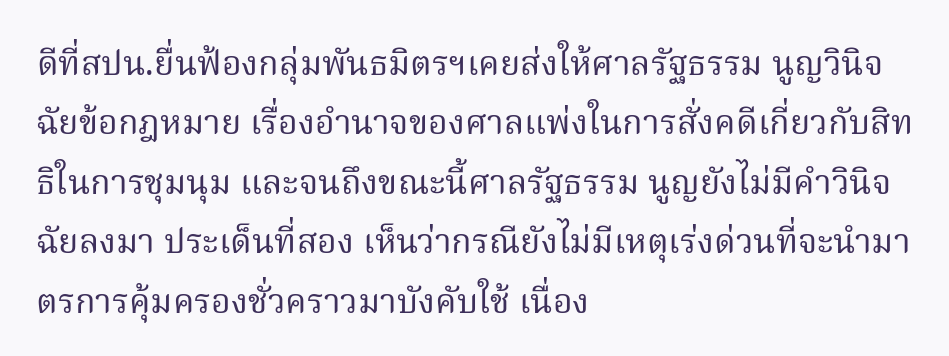ดีที่สปน.ยื่นฟ้องกลุ่มพันธมิตรฯเคยส่งให้ศาลรัฐธรรม นูญวินิจฉัยข้อกฎหมาย เรื่องอำนาจของศาลแพ่งในการสั่งคดีเกี่ยวกับสิทธิในการชุมนุม และจนถึงขณะนี้ศาลรัฐธรรม นูญยังไม่มีคำวินิจฉัยลงมา ประเด็นที่สอง เห็นว่ากรณียังไม่มีเหตุเร่งด่วนที่จะนำมาตรการคุ้มครองชั่วคราวมาบังคับใช้ เนื่อง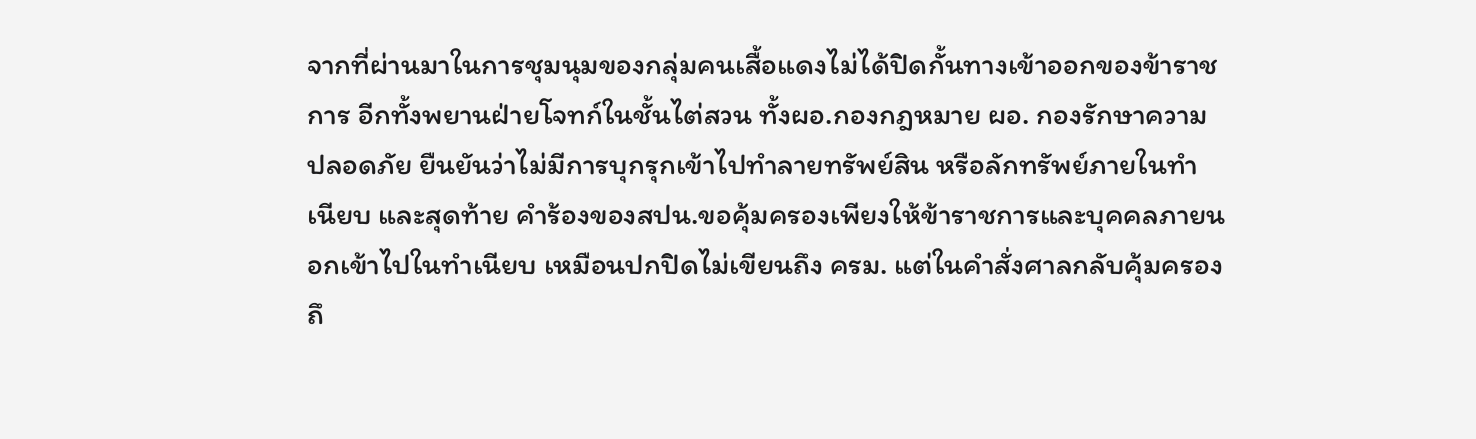จากที่ผ่านมาในการชุมนุมของกลุ่มคนเสื้อแดงไม่ได้ปิดกั้นทางเข้าออกของข้าราชการ อีกทั้งพยานฝ่ายโจทก์ในชั้นไต่สวน ทั้งผอ.กองกฎหมาย ผอ. กองรักษาความปลอดภัย ยืนยันว่าไม่มีการบุกรุกเข้าไปทำลายทรัพย์สิน หรือลักทรัพย์ภายในทำเนียบ และสุดท้าย คำร้องของสปน.ขอคุ้มครองเพียงให้ข้าราชการและบุคคลภายนอกเข้าไปในทำเนียบ เหมือนปกปิดไม่เขียนถึง ครม. แต่ในคำสั่งศาลกลับคุ้มครองถึ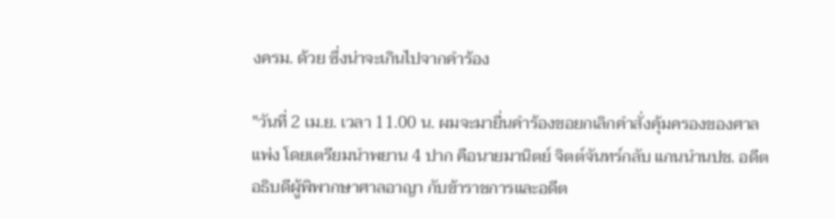งครม. ด้วย ซึ่งน่าจะเกินไปจากคำร้อง

"วันที่ 2 เม.ย. เวลา 11.00 น. ผมจะมายื่นคำร้องขอยกเลิกคำสั่งคุ้มครองของศาลแพ่ง โดยเตรียมนำพยาน 4 ปาก คือนายมานิตย์ จิตต์จันทร์กลับ แกนนำนปช. อดีตอธิบดีผู้พิพากษาศาลอาญา กับข้าราชการและอดีต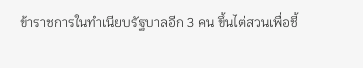ข้าราชการในทำเนียบรัฐบาลอีก 3 คน ขึ้นไต่สวนเพื่อชี้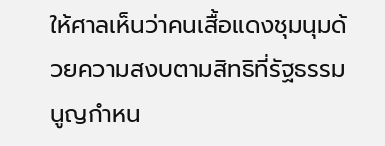ให้ศาลเห็นว่าคนเสื้อแดงชุมนุมด้วยความสงบตามสิทธิที่รัฐธรรมนูญกำหน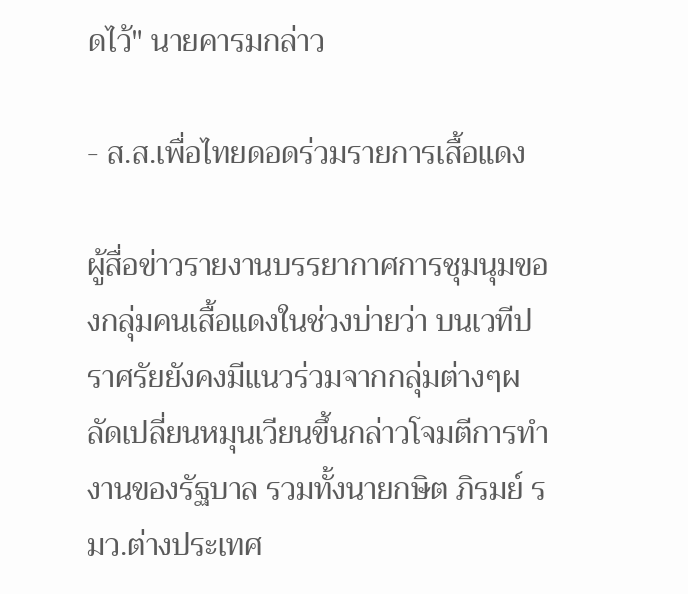ดไว้" นายคารมกล่าว

- ส.ส.เพื่อไทยดอดร่วมรายการเสื้อแดง

ผู้สื่อข่าวรายงานบรรยากาศการชุมนุมของกลุ่มคนเสื้อแดงในช่วงบ่ายว่า บนเวทีปราศรัยยังคงมีแนวร่วมจากกลุ่มต่างๆผลัดเปลี่ยนหมุนเวียนขึ้นกล่าวโจมตีการทำงานของรัฐบาล รวมทั้งนายกษิต ภิรมย์ รมว.ต่างประเทศ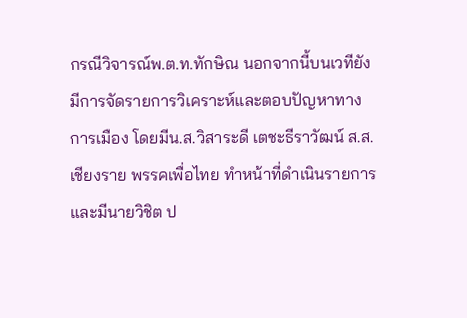กรณีวิจารณ์พ.ต.ท.ทักษิณ นอกจากนี้บนเวทียังมีการจัดรายการวิเคราะห์และตอบปัญหาทางการเมือง โดยมีน.ส.วิสาระดี เตชะธีราวัฒน์ ส.ส.เชียงราย พรรคเพื่อไทย ทำหน้าที่ดำเนินรายการ และมีนายวิชิต ป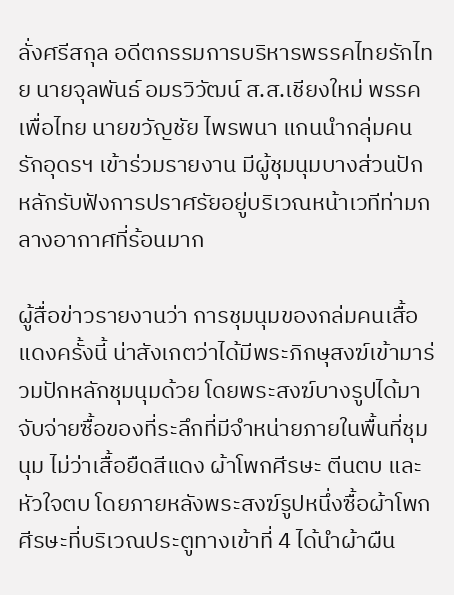ลั่งศรีสกุล อดีตกรรมการบริหารพรรคไทยรักไทย นายจุลพันธ์ อมรวิวัฒน์ ส.ส.เชียงใหม่ พรรคเพื่อไทย นายขวัญชัย ไพรพนา แกนนำกลุ่มคนรักอุดรฯ เข้าร่วมรายงาน มีผู้ชุมนุมบางส่วนปักหลักรับฟังการปราศรัยอยู่บริเวณหน้าเวทีท่ามกลางอากาศที่ร้อนมาก

ผู้สื่อข่าวรายงานว่า การชุมนุมของกล่มคนเสื้อแดงครั้งนี้ น่าสังเกตว่าได้มีพระภิกษุสงฆ์เข้ามาร่วมปักหลักชุมนุมด้วย โดยพระสงฆ์บางรูปได้มาจับจ่ายซื้อของที่ระลึกที่มีจำหน่ายภายในพื้นที่ชุมนุม ไม่ว่าเสื้อยืดสีแดง ผ้าโพกศีรษะ ตีนตบ และหัวใจตบ โดยภายหลังพระสงฆ์รูปหนึ่งซื้อผ้าโพกศีรษะที่บริเวณประตูทางเข้าที่ 4 ได้นำผ้าผืน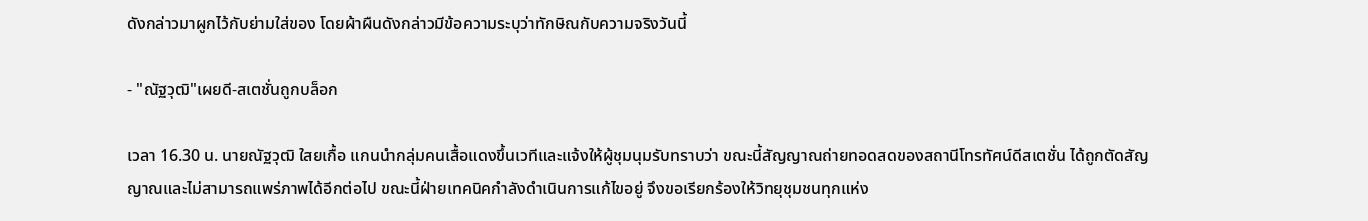ดังกล่าวมาผูกไว้กับย่ามใส่ของ โดยผ้าผืนดังกล่าวมีข้อความระบุว่าทักษิณกับความจริงวันนี้

- "ณัฐวุฒิ"เผยดี-สเตชั่นถูกบล็อก

เวลา 16.30 น. นายณัฐวุฒิ ใสยเกื้อ แกนนำกลุ่มคนเสื้อแดงขึ้นเวทีและแจ้งให้ผู้ชุมนุมรับทราบว่า ขณะนี้สัญญาณถ่ายทอดสดของสถานีโทรทัศน์ดีสเตชั่น ได้ถูกตัดสัญญาณและไม่สามารถแพร่ภาพได้อีกต่อไป ขณะนี้ฝ่ายเทคนิคกำลังดำเนินการแก้ไขอยู่ จึงขอเรียกร้องให้วิทยุชุมชนทุกแห่ง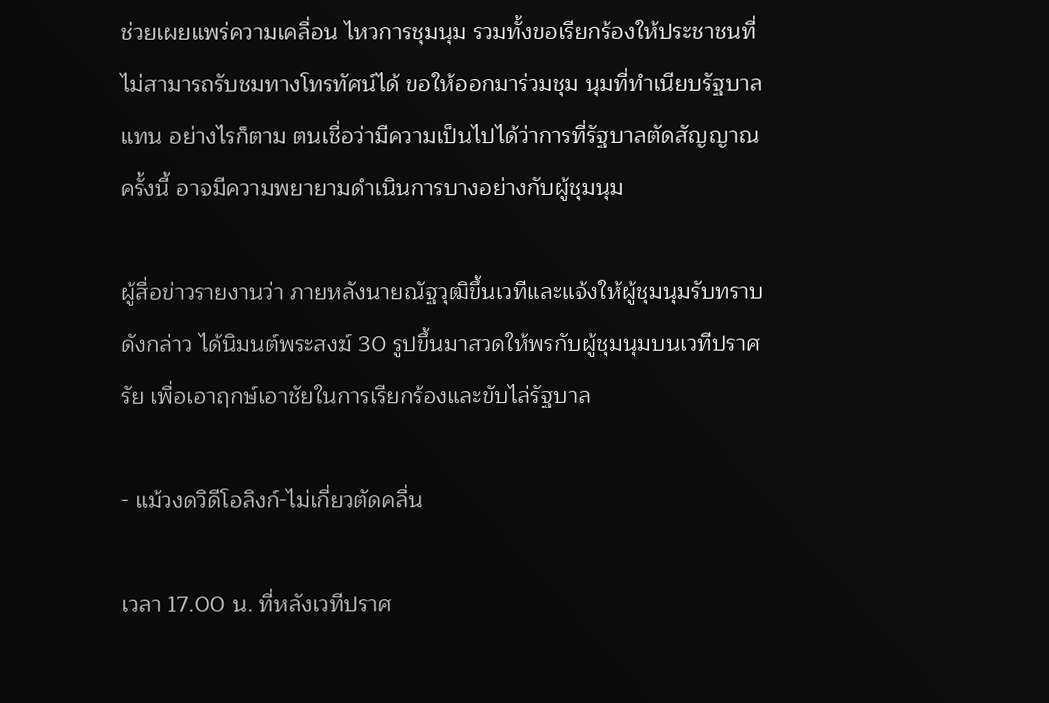ช่วยเผยแพร่ความเคลื่อน ไหวการชุมนุม รวมทั้งขอเรียกร้องให้ประชาชนที่ไม่สามารถรับชมทางโทรทัศน์ได้ ขอให้ออกมาร่วมชุม นุมที่ทำเนียบรัฐบาลแทน อย่างไรก็ตาม ตนเชื่อว่ามีความเป็นไปได้ว่าการที่รัฐบาลตัดสัญญาณครั้งนี้ อาจมีความพยายามดำเนินการบางอย่างกับผู้ชุมนุม

ผู้สื่อข่าวรายงานว่า ภายหลังนายณัฐวุฒิขึ้นเวทีและแจ้งให้ผู้ชุมนุมรับทราบดังกล่าว ได้นิมนต์พระสงฆ์ 30 รูปขึ้นมาสวดให้พรกับผู้ชุมนุมบนเวทีปราศรัย เพื่อเอาฤกษ์เอาชัยในการเรียกร้องและขับไล่รัฐบาล

- แม้วงดวิดีโอลิงก์-ไม่เกี่ยวตัดคลื่น

เวลา 17.00 น. ที่หลังเวทีปราศ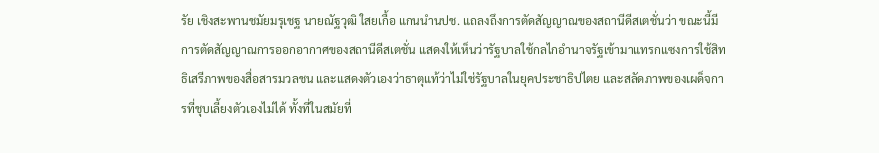รัย เชิงสะพานชมัยมรุเชฐ นายณัฐวุฒิ ใสยเกื้อ แกนนำนปช. แถลงถึงการตัดสัญญาณของสถานีดีสเตชั่นว่า ขณะนี้มีการตัดสัญญาณการออกอากาศของสถานีดีสเตชั่น แสดงให้เห็นว่ารัฐบาลใช้กลไกอำนาจรัฐเข้ามาแทรกแซงการใช้สิทธิเสรีภาพของสื่อสารมวลชน และแสดงตัวเองว่าธาตุแท้ว่าไม่ใช่รัฐบาลในยุคประชาธิปไตย และสลัดภาพของเผด็จการที่ชุบเลี้ยงตัวเองไม่ได้ ทั้งที่ในสมัยที่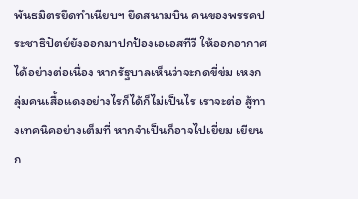พันธมิตรยึดทำเนียบฯ ยึดสนามบิน คนของพรรคประชาธิปัตย์ยังออกมาปกป้องเอเอสทีวี ให้ออกอากาศได้อย่างต่อเนื่อง หากรัฐบาลเห็นว่าจะกดขี่ข่ม เหงกลุ่มคนเสื้อแดงอย่างไรก็ได้ก็ไม่เป็นไร เราจะต่อ สู้ทางเทคนิคอย่างเต็มที่ หากจำเป็นก็อาจไปเยี่ยม เยียน ก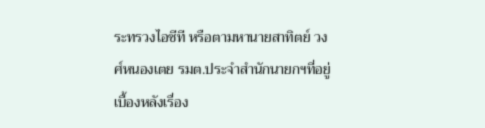ระทรวงไอซีที หรือตามหานายสาทิตย์ วงศ์หนองเตย รมต.ประจำสำนักนายกฯที่อยู่เบื้องหลังเรื่อง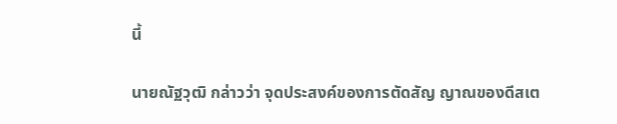นี้

นายณัฐวุฒิ กล่าวว่า จุดประสงค์ของการตัดสัญ ญาณของดีสเต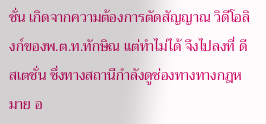ชั่น เกิดจากความต้องการตัดสัญญาณ วิดีโอลิงก์ของพ.ต.ท.ทักษิณ แต่ทำไม่ได้ จึงไปลงที่ ดีสเตชั่น ซึ่งทางสถานีกำลังดูช่องทางทางกฎหมาย อ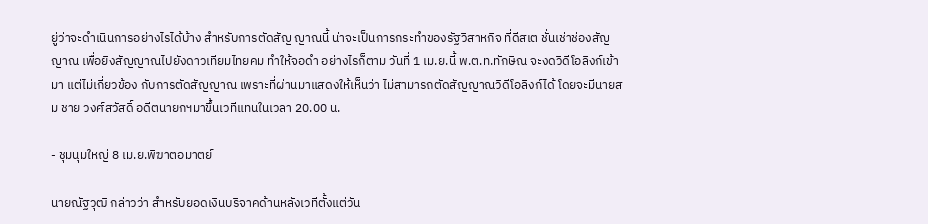ยู่ว่าจะดำเนินการอย่างไรได้บ้าง สำหรับการตัดสัญ ญาณนี้ น่าจะเป็นการกระทำของรัฐวิสาหกิจ ที่ดีสเต ชั่นเช่าช่องสัญญาณ เพื่อยิงสัญญาณไปยังดาวเทียมไทยคม ทำให้จอดำ อย่างไรก็ตาม วันที่ 1 เม.ย.นี้ พ.ต.ท.ทักษิณ จะงดวิดีโอลิงก์เข้ามา แต่ไม่เกี่ยวข้อง กับการตัดสัญญาณ เพราะที่ผ่านมาแสดงให้เห็นว่า ไม่สามารถตัดสัญญาณวิดีโอลิงก์ได้ โดยจะมีนายสม ชาย วงศ์สวัสดิ์ อดีตนายกฯมาขึ้นเวทีแทนในเวลา 20.00 น.

- ชุมนุมใหญ่ 8 เม.ย.พิฆาตอมาตย์

นายณัฐวุฒิ กล่าวว่า สำหรับยอดเงินบริจาคด้านหลังเวทีตั้งแต่วัน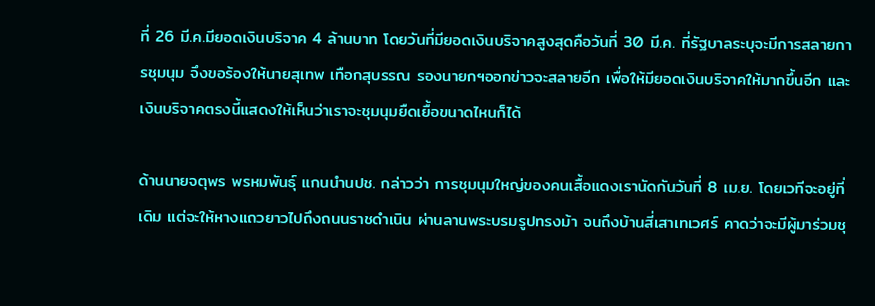ที่ 26 มี.ค.มียอดเงินบริจาค 4 ล้านบาท โดยวันที่มียอดเงินบริจาคสูงสุดคือวันที่ 30 มี.ค. ที่รัฐบาลระบุจะมีการสลายการชุมนุม จึงขอร้องให้นายสุเทพ เทือกสุบรรณ รองนายกฯออกข่าวจะสลายอีก เพื่อให้มียอดเงินบริจาคให้มากขึ้นอีก และเงินบริจาคตรงนี้แสดงให้เห็นว่าเราจะชุมนุมยืดเยื้อขนาดไหนก็ได้

ด้านนายจตุพร พรหมพันธุ์ แกนนำนปช. กล่าวว่า การชุมนุมใหญ่ของคนเสื้อแดงเรานัดกันวันที่ 8 เม.ย. โดยเวทีจะอยู่ที่เดิม แต่จะให้หางแถวยาวไปถึงถนนราชดำเนิน ผ่านลานพระบรมรูปทรงม้า จนถึงบ้านสี่เสาเทเวศร์ คาดว่าจะมีผู้มาร่วมชุ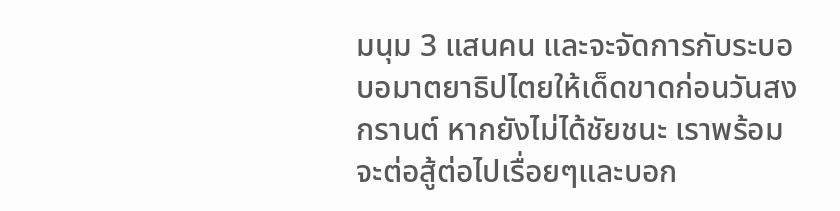มนุม 3 แสนคน และจะจัดการกับระบอบอมาตยาธิปไตยให้เด็ดขาดก่อนวันสงกรานต์ หากยังไม่ได้ชัยชนะ เราพร้อมจะต่อสู้ต่อไปเรื่อยๆและบอก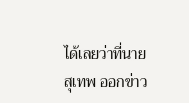ได้เลยว่าที่นายสุเทพ ออกข่าว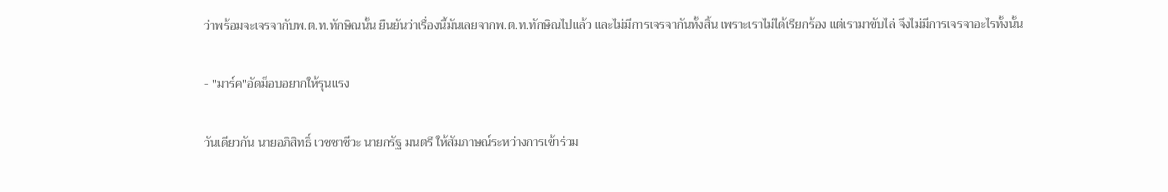ว่าพร้อมจะเจรจากับพ.ต.ท.ทักษิณนั้น ยืนยันว่าเรื่องนี้มันเลยจากพ.ต.ท.ทักษิณไปแล้ว และไม่มีการเจรจากันทั้งสิ้น เพราะเราไม่ได้เรียกร้อง แต่เรามาขับไล่ จึงไม่มีการเจรจาอะไรทั้งนั้น

- "มาร์ค"อัดม็อบอยากให้รุนแรง

วันเดียวกัน นายอภิสิทธิ์ เวชชาชีวะ นายกรัฐ มนตรี ให้สัมภาษณ์ระหว่างการเข้าร่วม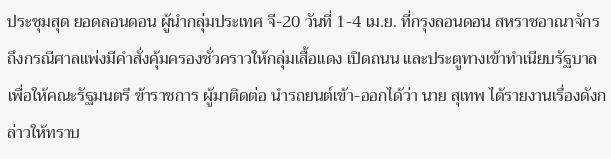ประชุมสุด ยอดลอนดอน ผู้นำกลุ่มประเทศ จี-20 วันที่ 1-4 เม.ย. ที่กรุงลอนดอน สหราชอาณาจักร ถึงกรณีศาลแพ่งมีคำสั่งคุ้มครองชั่วคราวให้กลุ่มเสื้อแดง เปิดถนน และประตูทางเข้าทำเนียบรัฐบาล เพื่อให้คณะรัฐมนตรี ข้าราชการ ผู้มาติดต่อ นำรถยนต์เข้า-ออกได้ว่า นาย สุเทพ ได้รายงานเรื่องดังกล่าวให้ทราบ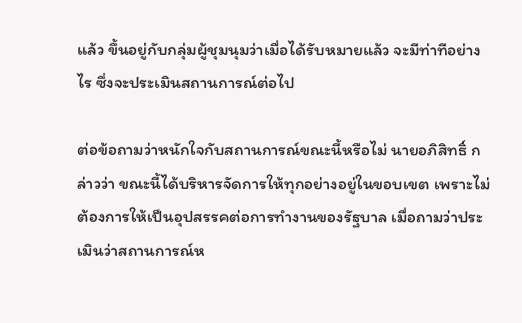แล้ว ขึ้นอยู่กับกลุ่มผู้ชุมนุมว่าเมื่อได้รับหมายแล้ว จะมีท่าทีอย่างไร ซึ่งจะประเมินสถานการณ์ต่อไป

ต่อข้อถามว่าหนักใจกับสถานการณ์ขณะนี้หรือไม่ นายอภิสิทธิ์ กล่าวว่า ขณะนี้ได้บริหารจัดการให้ทุกอย่างอยู่ในขอบเขต เพราะไม่ต้องการให้เป็นอุปสรรคต่อการทำงานของรัฐบาล เมื่อถามว่าประเมินว่าสถานการณ์ห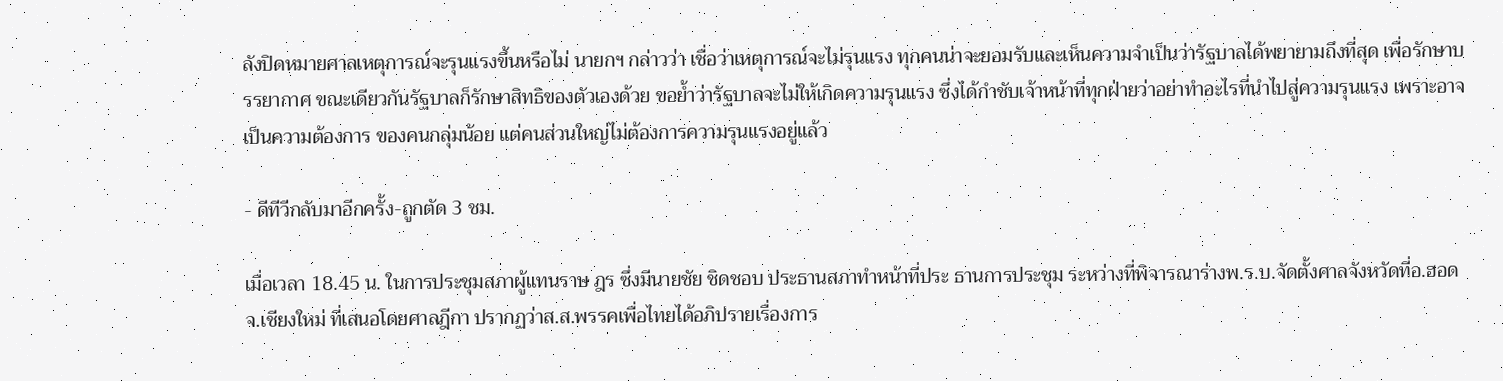ลังปิดหมายศาลเหตุการณ์จะรุนแรงขึ้นหรือไม่ นายกฯ กล่าวว่า เชื่อว่าเหตุการณ์จะไม่รุนแรง ทุกคนน่าจะยอมรับและเห็นความจำเป็นว่ารัฐบาลได้พยายามถึงที่สุด เพื่อรักษาบรรยากาศ ขณะเดียวกันรัฐบาลก็รักษาสิทธิของตัวเองด้วย ขอย้ำว่ารัฐบาลจะไม่ให้เกิดความรุนแรง ซึ่งได้กำชับเจ้าหน้าที่ทุกฝ่ายว่าอย่าทำอะไรที่นำไปสู่ความรุนแรง เพราะอาจเป็นความต้องการ ของคนกลุ่มน้อย แต่คนส่วนใหญ่ไม่ต้องการความรุนแรงอยู่แล้ว

- ดีทีวีกลับมาอีกครั้ง-ถูกตัด 3 ชม.

เมื่อเวลา 18.45 น. ในการประชุมสภาผู้แทนราษ ฎร ซึ่งมีนายชัย ชิดชอบ ประธานสภาทำหน้าที่ประ ธานการประชุม ระหว่างที่พิจารณาร่างพ.ร.บ.จัดตั้งศาลจังหวัดที่อ.ฮอด จ.เชียงใหม่ ที่เสนอโดยศาลฎีกา ปรากฏว่าส.ส.พรรคเพื่อไทยได้อภิปรายเรื่องการ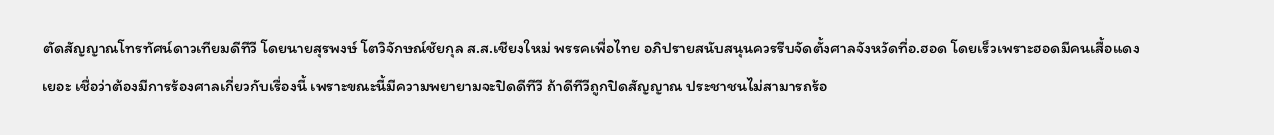ตัดสัญญาณโทรทัศน์ดาวเทียมดีทีวี โดยนายสุรพงษ์ โตวิจักษณ์ชัยกุล ส.ส.เชียงใหม่ พรรคเพื่อไทย อภิปรายสนับสนุนควรรีบจัดตั้งศาลจังหวัดที่อ.ฮอด โดยเร็วเพราะฮอดมีคนเสื้อแดงเยอะ เชื่อว่าต้องมีการร้องศาลเกี่ยวกับเรื่องนี้ เพราะขณะนี้มีความพยายามจะปิดดีทีวี ถ้าดีทีวีถูกปิดสัญญาณ ประชาชนไม่สามารถร้อ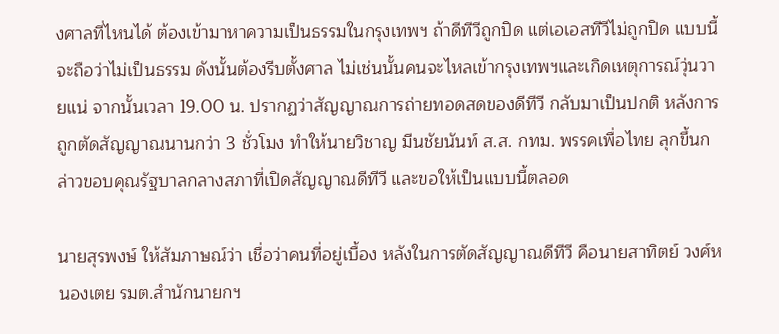งศาลที่ไหนได้ ต้องเข้ามาหาความเป็นธรรมในกรุงเทพฯ ถ้าดีทีวีถูกปิด แต่เอเอสทีวีไม่ถูกปิด แบบนี้จะถือว่าไม่เป็นธรรม ดังนั้นต้องรีบตั้งศาล ไม่เช่นนั้นคนจะไหลเข้ากรุงเทพฯและเกิดเหตุการณ์วุ่นวายแน่ จากนั้นเวลา 19.00 น. ปรากฏว่าสัญญาณการถ่ายทอดสดของดีทีวี กลับมาเป็นปกติ หลังการถูกตัดสัญญาณนานกว่า 3 ชั่วโมง ทำให้นายวิชาญ มีนชัยนันท์ ส.ส. กทม. พรรคเพื่อไทย ลุกขึ้นกล่าวขอบคุณรัฐบาลกลางสภาที่เปิดสัญญาณดีทีวี และขอให้เป็นแบบนี้ตลอด

นายสุรพงษ์ ให้สัมภาษณ์ว่า เชื่อว่าคนที่อยู่เบื้อง หลังในการตัดสัญญาณดีทีวี คือนายสาทิตย์ วงศ์หนองเตย รมต.สำนักนายกฯ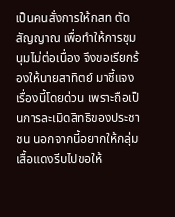เป็นคนสั่งการให้กสท ตัดสัญญาณ เพื่อทำให้การชุมนุมไม่ต่อเนื่อง จึงขอเรียกร้องให้นายสาทิตย์ มาชี้แจงเรื่องนี้โดยด่วน เพราะถือเป็นการละเมิดสิทธิของประชาชน นอกจากนี้อยากให้กลุ่มเสื้อแดงรีบไปขอให้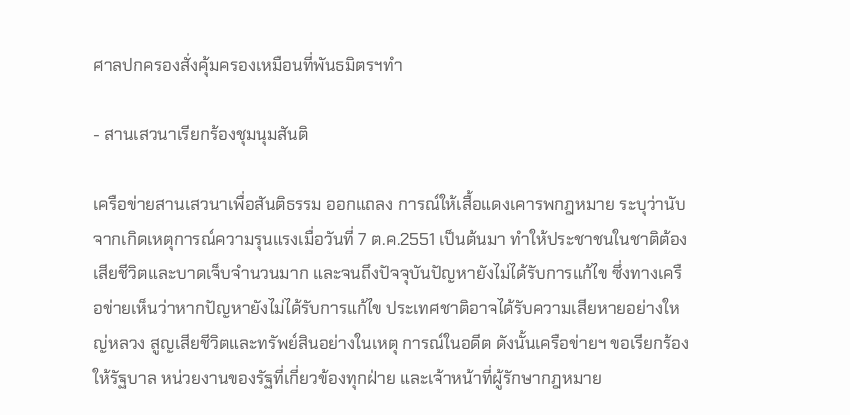ศาลปกครองสั่งคุ้มครองเหมือนที่พันธมิตรฯทำ

- สานเสวนาเรียกร้องชุมนุมสันติ

เครือข่ายสานเสวนาเพื่อสันติธรรม ออกแถลง การณ์ให้เสื้อแดงเคารพกฎหมาย ระบุว่านับจากเกิดเหตุการณ์ความรุนแรงเมื่อวันที่ 7 ต.ค.2551 เป็นต้นมา ทำให้ประชาชนในชาติต้องเสียชีวิตและบาดเจ็บจำนวนมาก และจนถึงปัจจุบันปัญหายังไม่ได้รับการแก้ไข ซึ่งทางเครือข่ายเห็นว่าหากปัญหายังไม่ได้รับการแก้ไข ประเทศชาติอาจได้รับความเสียหายอย่างใหญ่หลวง สูญเสียชีวิตและทรัพย์สินอย่างในเหตุ การณ์ในอดีต ดังนั้นเครือข่ายฯ ขอเรียกร้องให้รัฐบาล หน่วยงานของรัฐที่เกี่ยวข้องทุกฝ่าย และเจ้าหน้าที่ผู้รักษากฎหมาย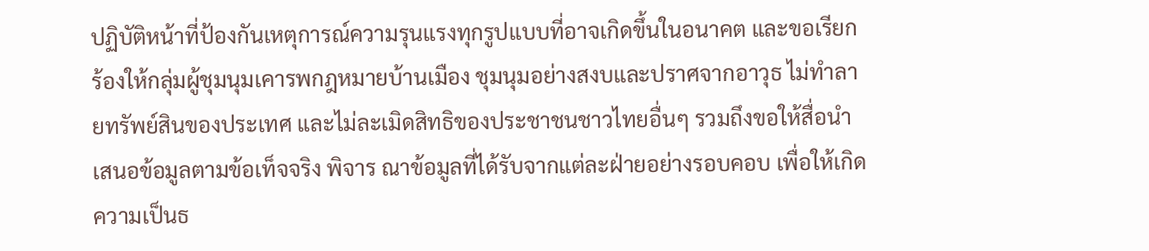ปฏิบัติหน้าที่ป้องกันเหตุการณ์ความรุนแรงทุกรูปแบบที่อาจเกิดขึ้นในอนาคต และขอเรียกร้องให้กลุ่มผู้ชุมนุมเคารพกฎหมายบ้านเมือง ชุมนุมอย่างสงบและปราศจากอาวุธ ไม่ทำลายทรัพย์สินของประเทศ และไม่ละเมิดสิทธิของประชาชนชาวไทยอื่นๆ รวมถึงขอให้สื่อนำเสนอข้อมูลตามข้อเท็จจริง พิจาร ณาข้อมูลที่ได้รับจากแต่ละฝ่ายอย่างรอบคอบ เพื่อให้เกิดความเป็นธ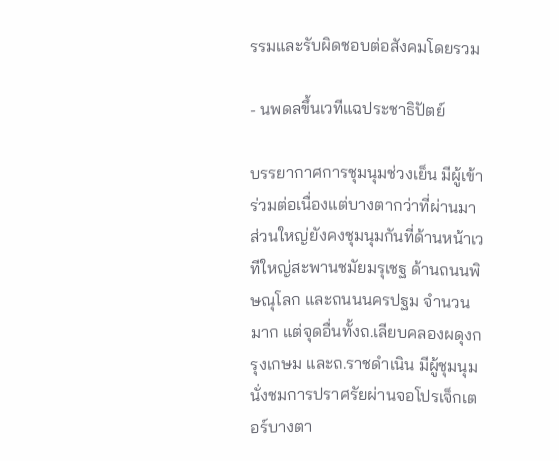รรมและรับผิดชอบต่อสังคมโดยรวม

- นพดลขึ้นเวทีแฉประชาธิปัตย์

บรรยากาศการชุมนุมช่วงเย็น มีผู้เข้าร่วมต่อเนื่องแต่บางตากว่าที่ผ่านมา ส่วนใหญ่ยังคงชุมนุมกันที่ด้านหน้าเวทีใหญ่สะพานชมัยมรุเชฐ ด้านถนนพิษณุโลก และถนนนครปฐม จำนวนมาก แต่จุดอื่นทั้งถ.เลียบคลองผดุงกรุงเกษม และถ.ราชดำเนิน มีผู้ชุมนุมนั่งชมการปราศรัยผ่านจอโปรเจ็กเตอร์บางตา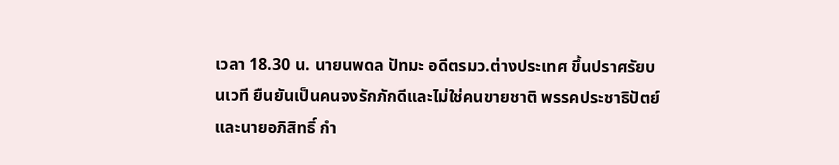เวลา 18.30 น. นายนพดล ปัทมะ อดีตรมว.ต่างประเทศ ขึ้นปราศรัยบนเวที ยืนยันเป็นคนจงรักภักดีและไม่ใช่คนขายชาติ พรรคประชาธิปัตย์และนายอภิสิทธิ์ กำ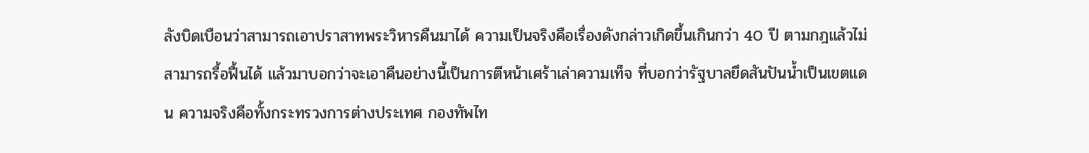ลังบิดเบือนว่าสามารถเอาปราสาทพระวิหารคืนมาได้ ความเป็นจริงคือเรื่องดังกล่าวเกิดขึ้นเกินกว่า 40 ปี ตามกฎแล้วไม่สามารถรื้อฟื้นได้ แล้วมาบอกว่าจะเอาคืนอย่างนี้เป็นการตีหน้าเศร้าเล่าความเท็จ ที่บอกว่ารัฐบาลยึดสันปันน้ำเป็นเขตแดน ความจริงคือทั้งกระทรวงการต่างประเทศ กองทัพไท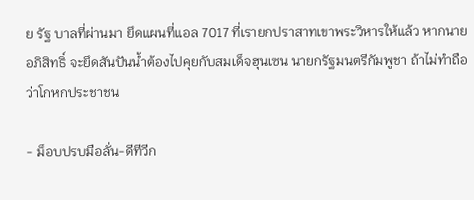ย รัฐ บาลที่ผ่านมา ยึดแผนที่แอล 7017 ที่เรายกปราสาทเขาพระวิหารให้แล้ว หากนายอภิสิทธิ์ จะยึดสันปันน้ำต้องไปคุยกับสมเด็จฮุนเซน นายกรัฐมนตรีกัมพูชา ถ้าไม่ทำถือว่าโกหกประชาชน

- ม็อบปรบมือลั่น-ดีทีวีก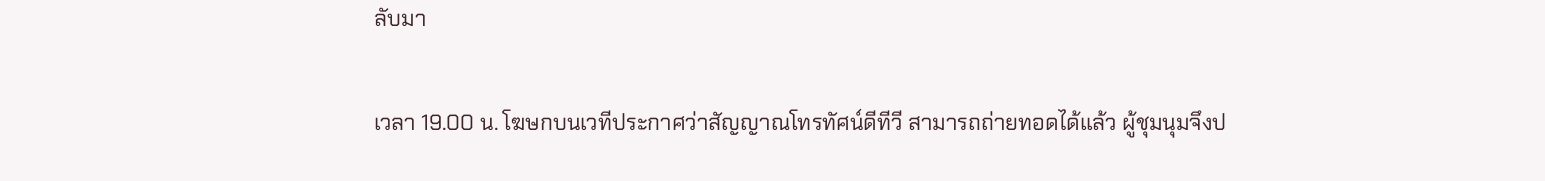ลับมา

เวลา 19.00 น. โฆษกบนเวทีประกาศว่าสัญญาณโทรทัศน์ดีทีวี สามารถถ่ายทอดได้แล้ว ผู้ชุมนุมจึงป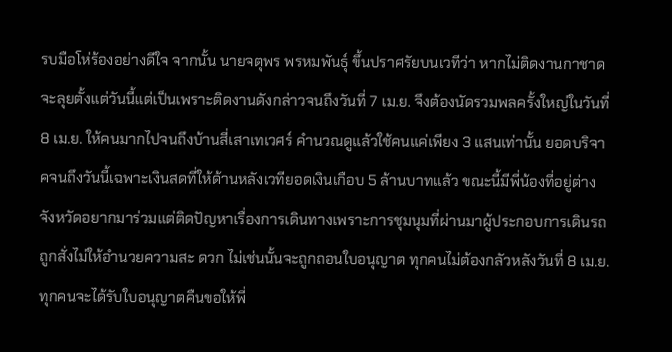รบมือโห่ร้องอย่างดีใจ จากนั้น นายจตุพร พรหมพันธุ์ ขึ้นปราศรัยบนเวทีว่า หากไม่ติดงานกาชาดจะลุยตั้งแต่วันนี้แต่เป็นเพราะติดงานดังกล่าวจนถึงวันที่ 7 เม.ย. จึงต้องนัดรวมพลครั้งใหญ่ในวันที่ 8 เม.ย. ให้คนมากไปจนถึงบ้านสี่เสาเทเวศร์ คำนวณดูแล้วใช้คนแค่เพียง 3 แสนเท่านั้น ยอดบริจาคจนถึงวันนี้เฉพาะเงินสดที่ให้ด้านหลังเวทียอดเงินเกือบ 5 ล้านบาทแล้ว ขณะนี้มีพี่น้องที่อยู่ต่างจังหวัดอยากมาร่วมแต่ติดปัญหาเรื่องการเดินทางเพราะการชุมนุมที่ผ่านมาผู้ประกอบการเดินรถถูกสั่งไม่ให้อำนวยความสะ ดวก ไม่เช่นนั้นจะถูกถอนใบอนุญาต ทุกคนไม่ต้องกลัวหลังวันที่ 8 เม.ย. ทุกคนจะได้รับใบอนุญาตคืนขอให้พี่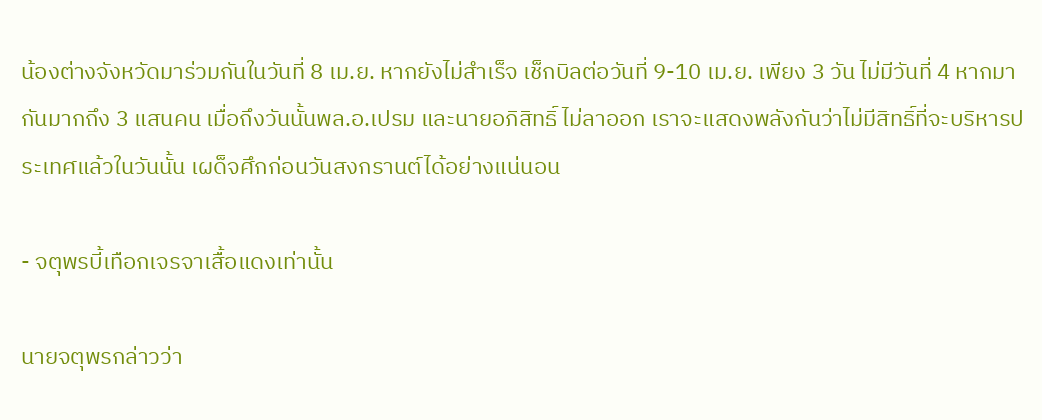น้องต่างจังหวัดมาร่วมกันในวันที่ 8 เม.ย. หากยังไม่สำเร็จ เช็กบิลต่อวันที่ 9-10 เม.ย. เพียง 3 วัน ไม่มีวันที่ 4 หากมากันมากถึง 3 แสนคน เมื่อถึงวันนั้นพล.อ.เปรม และนายอภิสิทธิ์ ไม่ลาออก เราจะแสดงพลังกันว่าไม่มีสิทธิ์ที่จะบริหารประเทศแล้วในวันนั้น เผด็จศึกก่อนวันสงกรานต์ได้อย่างแน่นอน

- จตุพรบี้เทือกเจรจาเสื้อแดงเท่านั้น

นายจตุพรกล่าวว่า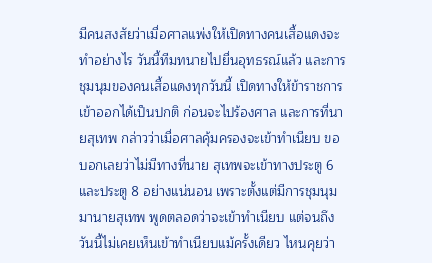มีคนสงสัยว่าเมื่อศาลแพ่งให้เปิดทางคนเสื้อแดงจะทำอย่างไร วันนี้ทีมทนายไปยื่นอุทธรณ์แล้ว และการชุมนุมของคนเสื้อแดงทุกวันนี้ เปิดทางให้ข้าราชการเข้าออกได้เป็นปกติ ก่อนจะไปร้องศาล และการที่นายสุเทพ กล่าวว่าเมื่อศาลคุ้มครองจะเข้าทำเนียบ ขอบอกเลยว่าไม่มีทางที่นาย สุเทพจะเข้าทางประตู 6 และประตู 8 อย่างแน่นอน เพราะตั้งแต่มีการชุมนุมมานายสุเทพ พูดตลอดว่าจะเข้าทำเนียบ แต่จนถึงวันนี้ไม่เคยเห็นเข้าทำเนียบแม้ครั้งเดียว ไหนคุยว่า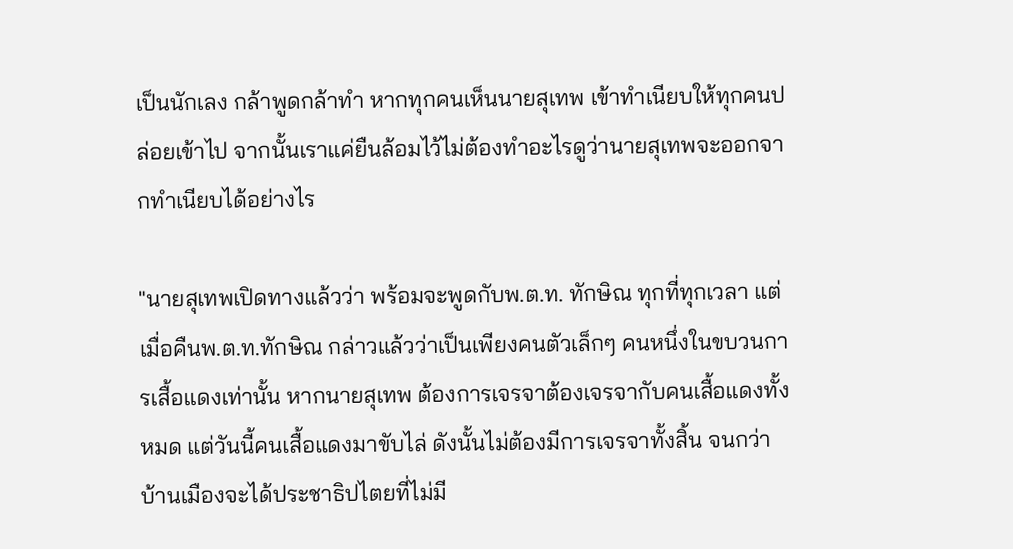เป็นนักเลง กล้าพูดกล้าทำ หากทุกคนเห็นนายสุเทพ เข้าทำเนียบให้ทุกคนปล่อยเข้าไป จากนั้นเราแค่ยืนล้อมไว้ไม่ต้องทำอะไรดูว่านายสุเทพจะออกจากทำเนียบได้อย่างไร

"นายสุเทพเปิดทางแล้วว่า พร้อมจะพูดกับพ.ต.ท. ทักษิณ ทุกที่ทุกเวลา แต่เมื่อคืนพ.ต.ท.ทักษิณ กล่าวแล้วว่าเป็นเพียงคนตัวเล็กๆ คนหนึ่งในขบวนการเสื้อแดงเท่านั้น หากนายสุเทพ ต้องการเจรจาต้องเจรจากับคนเสื้อแดงทั้งหมด แต่วันนี้คนเสื้อแดงมาขับไล่ ดังนั้นไม่ต้องมีการเจรจาทั้งสิ้น จนกว่าบ้านเมืองจะได้ประชาธิปไตยที่ไม่มี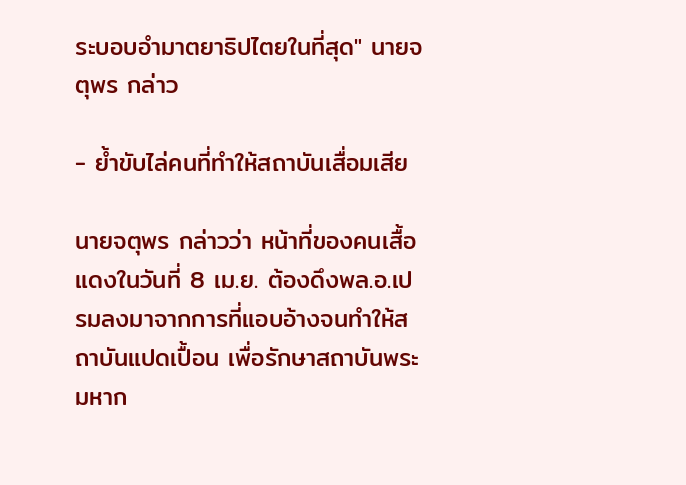ระบอบอำมาตยาธิปไตยในที่สุด" นายจตุพร กล่าว

- ย้ำขับไล่คนที่ทำให้สถาบันเสื่อมเสีย

นายจตุพร กล่าวว่า หน้าที่ของคนเสื้อแดงในวันที่ 8 เม.ย. ต้องดึงพล.อ.เปรมลงมาจากการที่แอบอ้างจนทำให้สถาบันแปดเปื้อน เพื่อรักษาสถาบันพระมหาก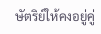ษัตริย์ให้คงอยู่คู่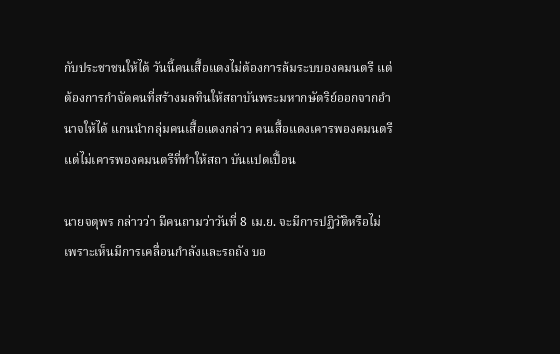กับประชาชนให้ได้ วันนี้คนเสื้อแดงไม่ต้องการล้มระบบองคมนตรี แต่ต้องการกำจัดคนที่สร้างมลทินให้สถาบันพระมหากษัตริย์ออกจากอำนาจให้ได้ แกนนำกลุ่มคนเสื้อแดงกล่าว คนเสื้อแดงเคารพองคมนตรี แต่ไม่เคารพองคมนตรีที่ทำให้สถา บันแปดเปื้อน

นายจตุพร กล่าวว่า มีคนถามว่าวันที่ 8 เม.ย. จะมีการปฏิวัติหรือไม่ เพราะเห็นมีการเคลื่อนกำลังและรถถัง บอ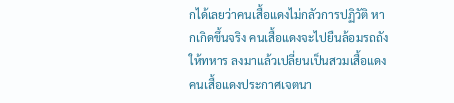กได้เลยว่าคนเสื้อแดงไม่กลัวการปฏิวัติ หากเกิดขึ้นจริง คนเสื้อแดงจะไปยืนล้อมรถถัง ให้ทหาร ลงมาแล้วเปลี่ยนเป็นสวมเสื้อแดง คนเสื้อแดงประกาศเจตนา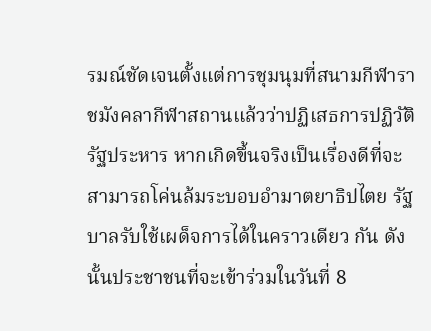รมณ์ชัดเจนตั้งแต่การชุมนุมที่สนามกีฬาราชมังคลากีฬาสถานแล้วว่าปฏิเสธการปฏิวัติรัฐประหาร หากเกิดขึ้นจริงเป็นเรื่องดีที่จะสามารถโค่นล้มระบอบอำมาตยาธิปไตย รัฐบาลรับใช้เผด็จการได้ในคราวเดียว กัน ดังนั้นประชาชนที่จะเข้าร่วมในวันที่ 8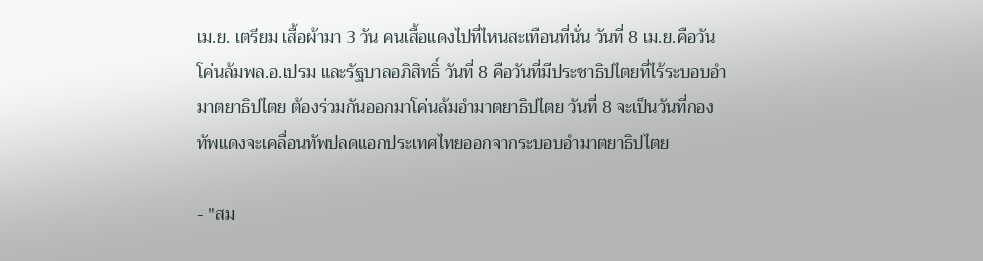เม.ย. เตรียม เสื้อผ้ามา 3 วัน คนเสื้อแดงไปที่ไหนสะเทือนที่นั่น วันที่ 8 เม.ย.คือวันโค่นล้มพล.อ.เปรม และรัฐบาลอภิสิทธิ์ วันที่ 8 คือวันที่มีประชาธิปไตยที่ไร้ระบอบอำมาตยาธิปไตย ต้องร่วมกันออกมาโค่นล้มอำมาตยาธิปไตย วันที่ 8 จะเป็นวันที่กองทัพแดงจะเคลื่อนทัพปลดแอกประเทศไทยออกจากระบอบอำมาตยาธิปไตย

- "สม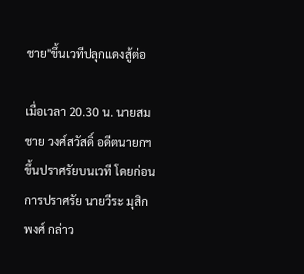ชาย"ขึ้นเวทีปลุกแดงสู้ต่อ

เมื่อเวลา 20.30 น. นายสมชาย วงศ์สวัสดิ์ อดีตนายกฯ ขึ้นปราศรัยบนเวที โดยก่อนการปราศรัย นายวีระ มุสิกพงศ์ กล่าว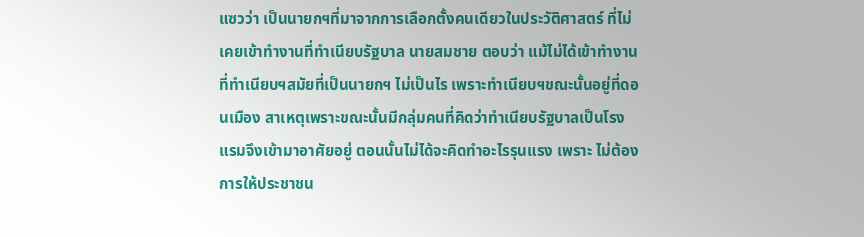แซวว่า เป็นนายกฯที่มาจากการเลือกตั้งคนเดียวในประวัติศาสตร์ ที่ไม่เคยเข้าทำงานที่ทำเนียบรัฐบาล นายสมชาย ตอบว่า แม้ไม่ได้เข้าทำงานที่ทำเนียบฯสมัยที่เป็นนายกฯ ไม่เป็นไร เพราะทำเนียบฯขณะนั้นอยู่ที่ดอนเมือง สาเหตุเพราะขณะนั้นมีกลุ่มคนที่คิดว่าทำเนียบรัฐบาลเป็นโรงแรมจึงเข้ามาอาศัยอยู่ ตอนนั้นไม่ได้จะคิดทำอะไรรุนแรง เพราะ ไม่ต้องการให้ประชาชน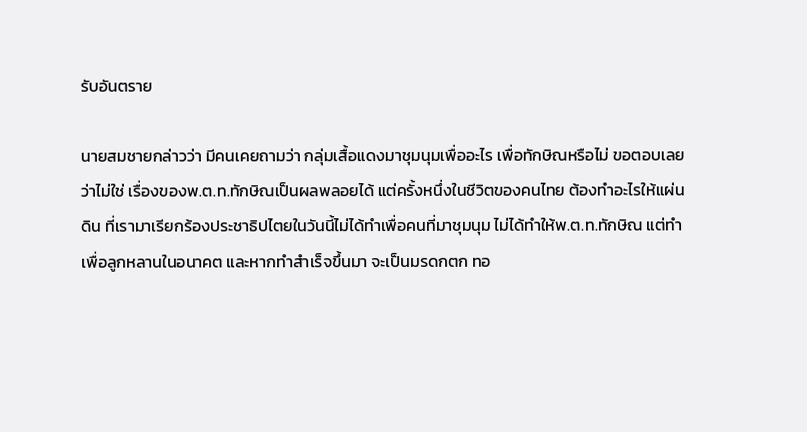รับอันตราย

นายสมชายกล่าวว่า มีคนเคยถามว่า กลุ่มเสื้อแดงมาชุมนุมเพื่ออะไร เพื่อทักษิณหรือไม่ ขอตอบเลยว่าไม่ใช่ เรื่องของพ.ต.ท.ทักษิณเป็นผลพลอยได้ แต่ครั้งหนึ่งในชีวิตของคนไทย ต้องทำอะไรให้แผ่นดิน ที่เรามาเรียกร้องประชาธิปไตยในวันนี้ไม่ได้ทำเพื่อคนที่มาชุมนุม ไม่ได้ทำให้พ.ต.ท.ทักษิณ แต่ทำเพื่อลูกหลานในอนาคต และหากทำสำเร็จขึ้นมา จะเป็นมรดกตก ทอ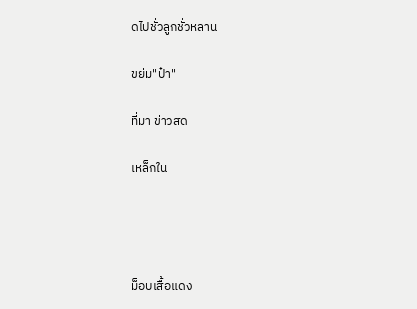ดไปชั่วลูกชั่วหลาน

ขย่ม"ป๋า"

ที่มา ข่าวสด

เหล็กใน




ม็อบเสื้อแดง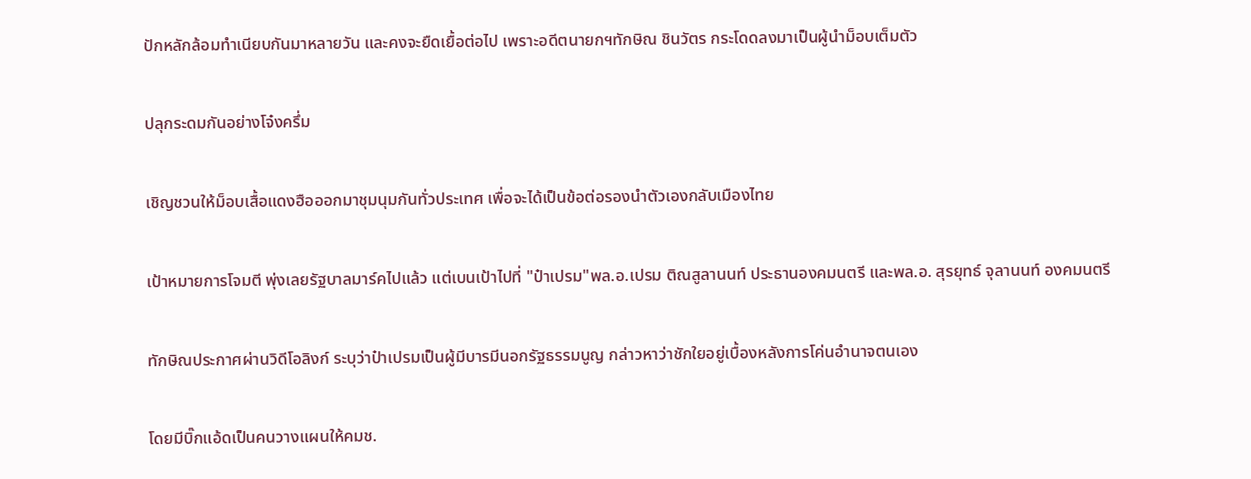ปักหลักล้อมทำเนียบกันมาหลายวัน และคงจะยืดเยื้อต่อไป เพราะอดีตนายกฯทักษิณ ชินวัตร กระโดดลงมาเป็นผู้นำม็อบเต็มตัว

ปลุกระดมกันอย่างโจ๋งครึ่ม

เชิญชวนให้ม็อบเสื้อแดงฮือออกมาชุมนุมกันทั่วประเทศ เพื่อจะได้เป็นข้อต่อรองนำตัวเองกลับเมืองไทย

เป้าหมายการโจมตี พุ่งเลยรัฐบาลมาร์คไปแล้ว แต่เบนเป้าไปที่ "ป๋าเปรม"พล.อ.เปรม ติณสูลานนท์ ประธานองคมนตรี และพล.อ. สุรยุทธ์ จุลานนท์ องคมนตรี

ทักษิณประกาศผ่านวิดีโอลิงก์ ระบุว่าป๋าเปรมเป็นผู้มีบารมีนอกรัฐธรรมนูญ กล่าวหาว่าชักใยอยู่เบื้องหลังการโค่นอำนาจตนเอง

โดยมีบิ๊กแอ้ดเป็นคนวางแผนให้คมช.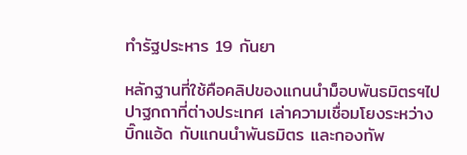ทำรัฐประหาร 19 กันยา

หลักฐานที่ใช้คือคลิปของแกนนำม็อบพันธมิตรฯไปปาฐกถาที่ต่างประเทศ เล่าความเชื่อมโยงระหว่างบิ๊กแอ้ด กับแกนนำพันธมิตร และกองทัพ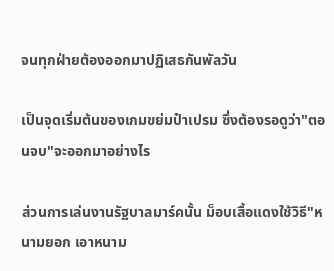จนทุกฝ่ายต้องออกมาปฏิเสธกันพัลวัน

เป็นจุดเริ่มต้นของเกมขย่มป๋าเปรม ซึ่งต้องรอดูว่า"ตอนจบ"จะออกมาอย่างไร

ส่วนการเล่นงานรัฐบาลมาร์คนั้น ม็อบเสื้อแดงใช้วิธี"หนามยอก เอาหนาม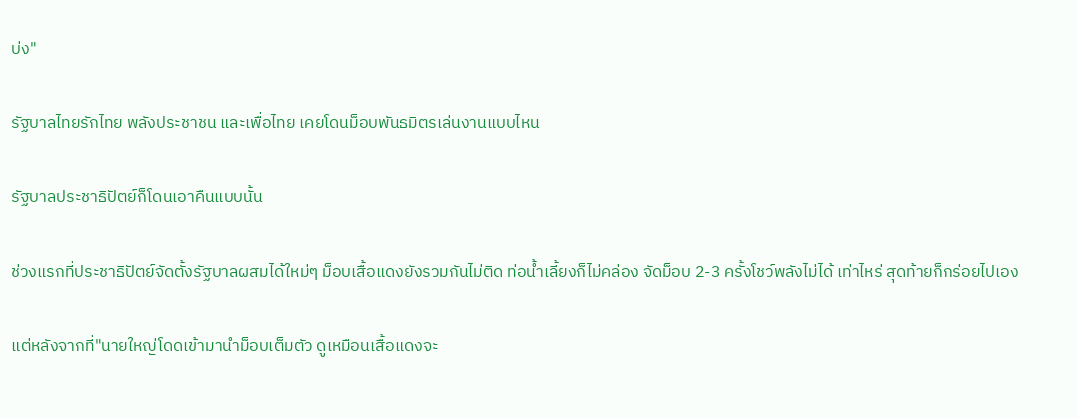บ่ง"

รัฐบาลไทยรักไทย พลังประชาชน และเพื่อไทย เคยโดนม็อบพันธมิตรเล่นงานแบบไหน

รัฐบาลประชาธิปัตย์ก็โดนเอาคืนแบบนั้น

ช่วงแรกที่ประชาธิปัตย์จัดตั้งรัฐบาลผสมได้ใหม่ๆ ม็อบเสื้อแดงยังรวมกันไม่ติด ท่อน้ำเลี้ยงก็ไม่คล่อง จัดม็อบ 2-3 ครั้งโชว์พลังไม่ได้ เท่าไหร่ สุดท้ายก็กร่อยไปเอง

แต่หลังจากที่"นายใหญ่โดดเข้ามานำม็อบเต็มตัว ดูเหมือนเสื้อแดงจะ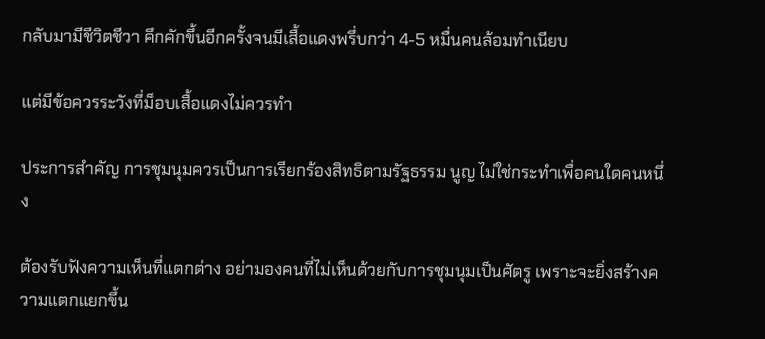กลับมามีชีวิตชีวา คึกคักขึ้นอีกครั้งจนมีเสื้อแดงพรึ่บกว่า 4-5 หมื่นคนล้อมทำเนียบ

แต่มีข้อควรระวังที่ม็อบเสื้อแดงไม่ควรทำ

ประการสำคัญ การชุมนุมควรเป็นการเรียกร้องสิทธิตามรัฐธรรม นูญ ไม่ใช่กระทำเพื่อคนใดคนหนึ่ง

ต้องรับฟังความเห็นที่แตกต่าง อย่ามองคนที่ไม่เห็นด้วยกับการชุมนุมเป็นศัตรู เพราะจะยิ่งสร้างความแตกแยกขึ้น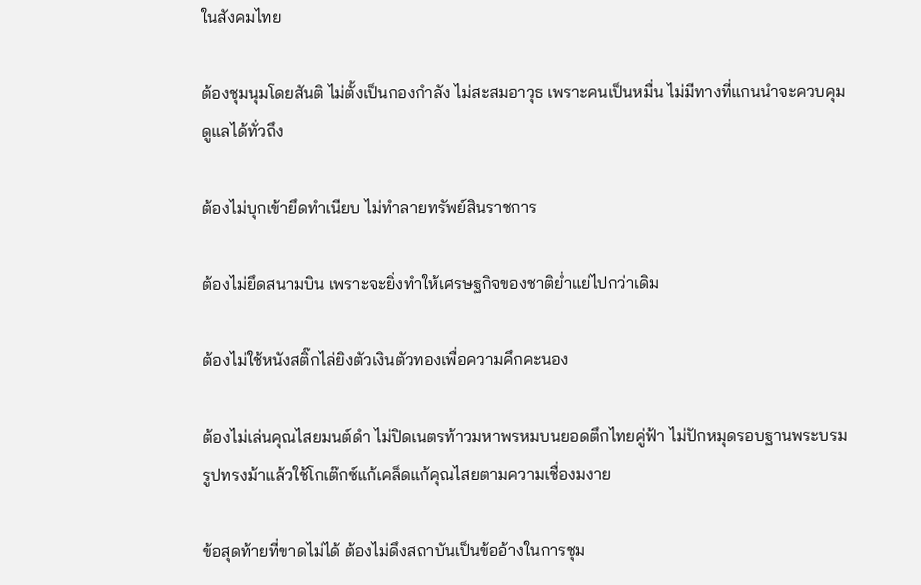ในสังคมไทย

ต้องชุมนุมโดยสันติ ไม่ตั้งเป็นกองกำลัง ไม่สะสมอาวุธ เพราะคนเป็นหมื่น ไม่มีทางที่แกนนำจะควบคุมดูแลได้ทั่วถึง

ต้องไม่บุกเข้ายึดทำเนียบ ไม่ทำลายทรัพย์สินราชการ

ต้องไม่ยึดสนามบิน เพราะจะยิ่งทำให้เศรษฐกิจของชาติย่ำแย่ไปกว่าเดิม

ต้องไม่ใช้หนังสติ๊กไล่ยิงตัวเงินตัวทองเพื่อความคึกคะนอง

ต้องไม่เล่นคุณไสยมนต์ดำ ไม่ปิดเนตรท้าวมหาพรหมบนยอดตึกไทยคู่ฟ้า ไม่ปักหมุดรอบฐานพระบรมรูปทรงม้าแล้วใช้โกเต๊กซ์แก้เคล็ดแก้คุณไสยตามความเชื่องมงาย

ข้อสุดท้ายที่ขาดไม่ได้ ต้องไม่ดึงสถาบันเป็นข้ออ้างในการชุม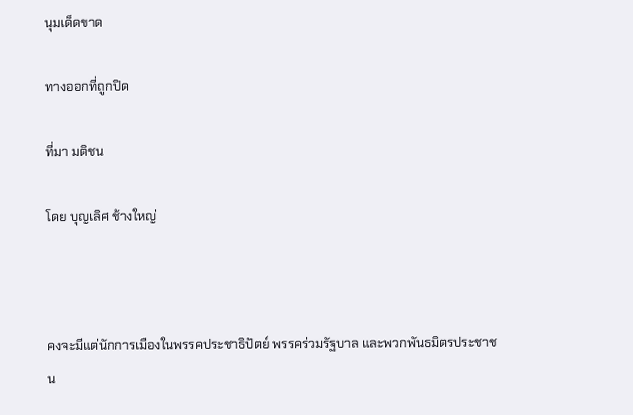นุมเด็ดขาด

ทางออกที่ถูกปิด

ที่มา มติชน

โดย บุญเลิศ ช้างใหญ่



คงจะมีแต่นักการเมืองในพรรคประชาธิปัตย์ พรรคร่วมรัฐบาล และพวกพันธมิตรประชาชน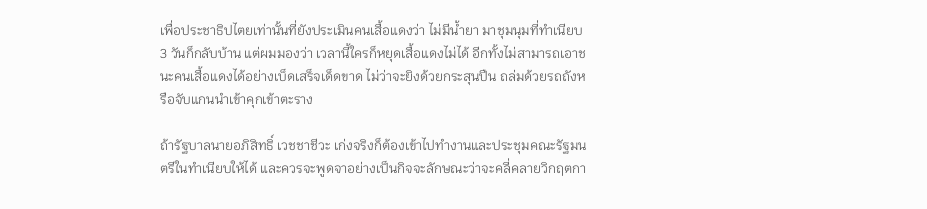เพื่อประชาธิปไตยเท่านั้นที่ยังประเมินคนเสื้อแดงว่า ไม่มีน้ำยา มาชุมนุมที่ทำเนียบ 3 วันก็กลับบ้าน แต่ผมมองว่า เวลานี้ใครก็หยุดเสื้อแดงไม่ได้ อีกทั้งไม่สามารถเอาชนะคนเสื้อแดงได้อย่างเบ็ดเสร็จเด็ดขาด ไม่ว่าจะยิงด้วยกระสุนปืน ถล่มด้วยรถถังหรือจับแกนนำเข้าคุกเข้าตะราง

ถ้ารัฐบาลนายอภิสิทธิ์ เวชชาชีวะ เก่งจริงก็ต้องเข้าไปทำงานและประชุมคณะรัฐมนตรีในทำเนียบให้ได้ และควรจะพูดจาอย่างเป็นกิจจะลักษณะว่าจะคลี่คลายวิกฤตกา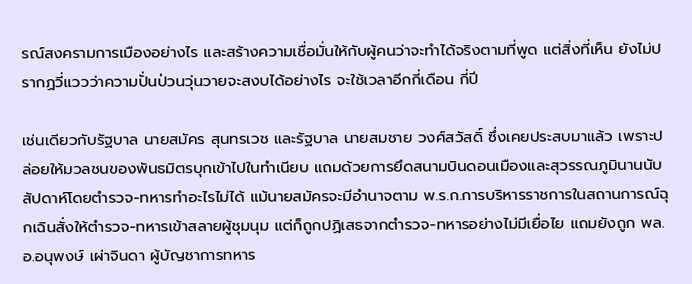รณ์สงครามการเมืองอย่างไร และสร้างความเชื่อมั่นให้กับผู้คนว่าจะทำได้จริงตามที่พูด แต่สิ่งที่เห็น ยังไม่ปรากฏวี่แววว่าความปั่นป่วนวุ่นวายจะสงบได้อย่างไร จะใช้เวลาอีกกี่เดือน กี่ปี

เช่นเดียวกับรัฐบาล นายสมัคร สุนทรเวช และรัฐบาล นายสมชาย วงศ์สวัสดิ์ ซึ่งเคยประสบมาแล้ว เพราะปล่อยให้มวลชนของพันธมิตรบุกเข้าไปในทำเนียบ แถมด้วยการยึดสนามบินดอนเมืองและสุวรรณภูมินานนับสัปดาห์โดยตำรวจ-ทหารทำอะไรไม่ได้ แม้นายสมัครจะมีอำนาจตาม พ.ร.ก.การบริหารราชการในสถานการณ์ฉุกเฉินสั่งให้ตำรวจ-ทหารเข้าสลายผู้ชุมนุม แต่ก็ถูกปฏิเสธจากตำรวจ-ทหารอย่างไม่มีเยื่อไย แถมยังถูก พล.อ.อนุพงษ์ เผ่าจินดา ผู้บัญชาการทหาร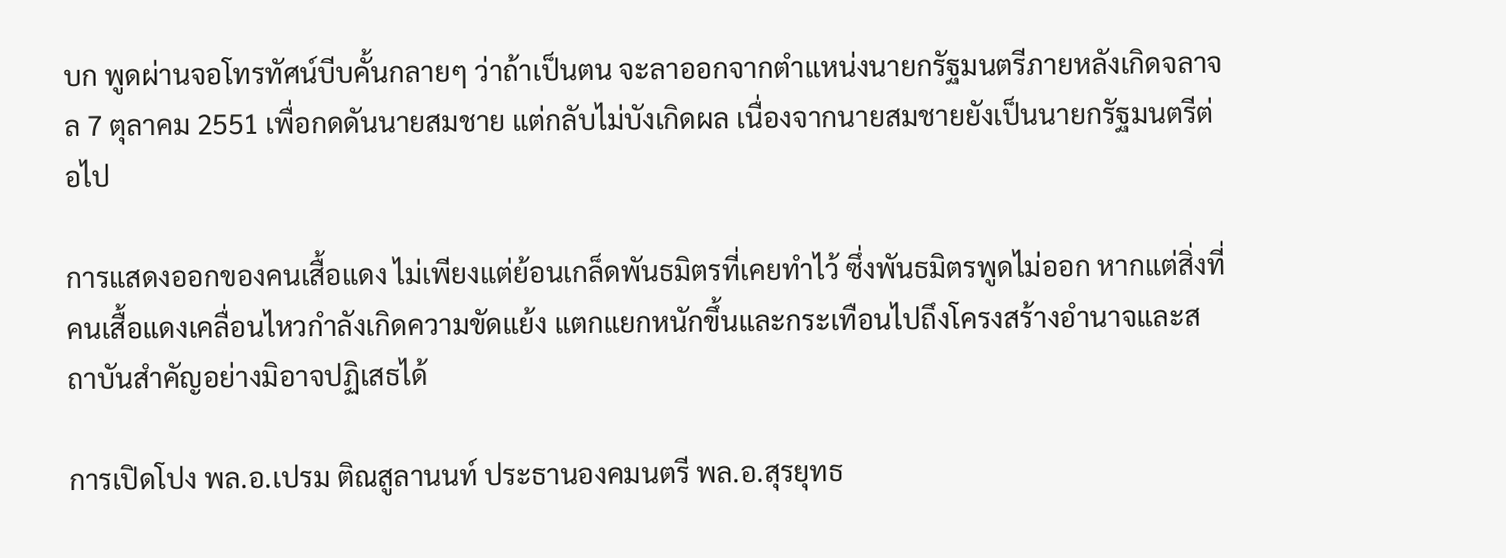บก พูดผ่านจอโทรทัศน์บีบคั้นกลายๆ ว่าถ้าเป็นตน จะลาออกจากตำแหน่งนายกรัฐมนตรีภายหลังเกิดจลาจล 7 ตุลาคม 2551 เพื่อกดดันนายสมชาย แต่กลับไม่บังเกิดผล เนื่องจากนายสมชายยังเป็นนายกรัฐมนตรีต่อไป

การแสดงออกของคนเสื้อแดง ไม่เพียงแต่ย้อนเกล็ดพันธมิตรที่เคยทำไว้ ซึ่งพันธมิตรพูดไม่ออก หากแต่สิ่งที่คนเสื้อแดงเคลื่อนไหวกำลังเกิดความขัดแย้ง แตกแยกหนักขึ้นและกระเทือนไปถึงโครงสร้างอำนาจและสถาบันสำคัญอย่างมิอาจปฏิเสธได้

การเปิดโปง พล.อ.เปรม ติณสูลานนท์ ประธานองคมนตรี พล.อ.สุรยุทธ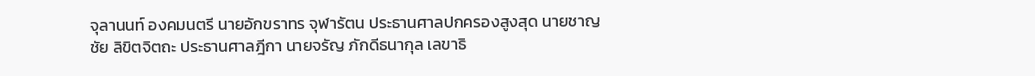จุลานนท์ องคมนตรี นายอักขราทร จุฬารัตน ประธานศาลปกครองสูงสุด นายชาญชัย ลิขิตจิตถะ ประธานศาลฎีกา นายจรัญ ภักดีธนากุล เลขาธิ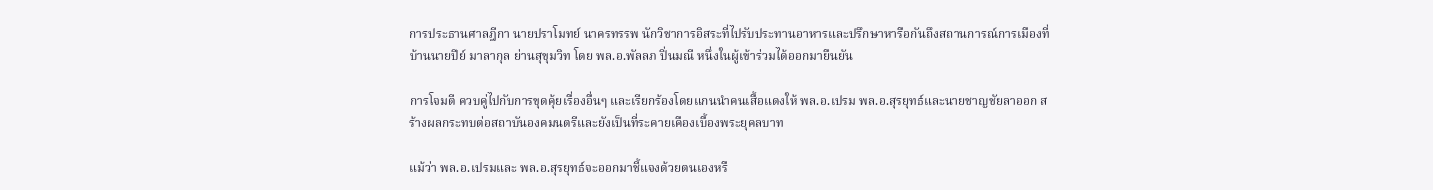การประธานศาลฎีกา นายปราโมทย์ นาครทรรพ นักวิชาการอิสระที่ไปรับประทานอาหารและปรึกษาหารือกันถึงสถานการณ์การเมืองที่บ้านนายปีย์ มาลากุล ย่านสุขุมวิท โดย พล.อ.พัลลภ ปิ่นมณี หนึ่งในผู้เข้าร่วมได้ออกมายืนยัน

การโจมตี ควบคู่ไปกับการขุดคุ้ยเรื่องอื่นๆ และเรียกร้องโดยแกนนำคนเสื้อแดงให้ พล.อ.เปรม พล.อ.สุรยุทธ์และนายชาญชัยลาออก สร้างผลกระทบต่อสถาบันองคมนตรีและยังเป็นที่ระคายเคืองเบื้องพระยุคลบาท

แม้ว่า พล.อ.เปรมและ พล.อ.สุรยุทธ์จะออกมาชี้แจงด้วยตนเองหรื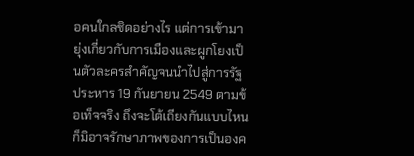อคนใกลชิดอย่างไร แต่การเข้ามายุ่งเกี่ยวกับการเมืองและผูกโยงเป็นตัวละครสำคัญจนนำไปสู่การรัฐประหาร 19 กันยายน 2549 ตามข้อเท็จจริง ถึงจะโต้เถียงกันแบบไหน ก็มิอาจรักษาภาพของการเป็นองค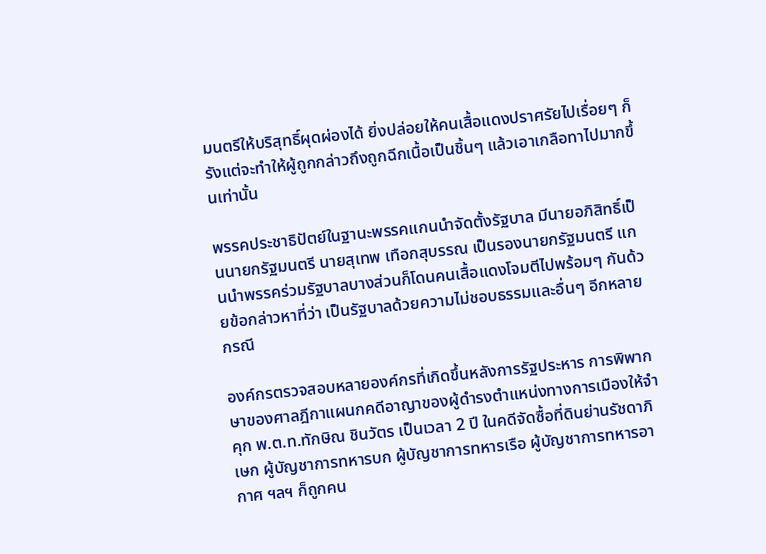มนตรีให้บริสุทธิ์ผุดผ่องได้ ยิ่งปล่อยให้คนเสื้อแดงปราศรัยไปเรื่อยๆ ก็รังแต่จะทำให้ผู้ถูกกล่าวถึงถูกฉีกเนื้อเป็นชิ้นๆ แล้วเอาเกลือทาไปมากขึ้นเท่านั้น

พรรคประชาธิปัตย์ในฐานะพรรคแกนนำจัดตั้งรัฐบาล มีนายอภิสิทธิ์เป็นนายกรัฐมนตรี นายสุเทพ เทือกสุบรรณ เป็นรองนายกรัฐมนตรี แกนนำพรรคร่วมรัฐบาลบางส่วนก็โดนคนเสื้อแดงโจมตีไปพร้อมๆ กันด้วยข้อกล่าวหาที่ว่า เป็นรัฐบาลด้วยความไม่ชอบธรรมและอื่นๆ อีกหลายกรณี

องค์กรตรวจสอบหลายองค์กรที่เกิดขึ้นหลังการรัฐประหาร การพิพากษาของศาลฎีกาแผนกคดีอาญาของผู้ดำรงตำแหน่งทางการเมืองให้จำคุก พ.ต.ท.ทักษิณ ชินวัตร เป็นเวลา 2 ปี ในคดีจัดซื้อที่ดินย่านรัชดาภิเษก ผู้บัญชาการทหารบก ผู้บัญชาการทหารเรือ ผู้บัญชาการทหารอากาศ ฯลฯ ก็ถูกคน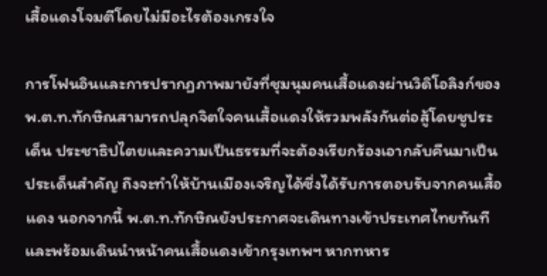เสื้อแดงโจมตีโดยไม่มีอะไรต้องเกรงใจ

การโฟนอินและการปรากฏภาพมายังที่ชุมนุมคนเสื้อแดงผ่านวิดิโอลิงก์ของ พ.ต.ท.ทักษิณสามารถปลุกจิตใจคนเสื้อแดงให้รวมพลังกันต่อสู้โดยชูประเด็น ประชาธิปไตยและความเป็นธรรมที่จะต้องเรียกร้องเอากลับคืนมาเป็นประเด็นสำคัญ ถึงจะทำให้บ้านเมืองเจริญได้ซึ่งได้รับการตอบรับจากคนเสื้อแดง นอกจากนี้ พ.ต.ท.ทักษิณยังประกาศจะเดินทางเข้าประเทศไทยทันทีและพร้อมเดินนำหน้าคนเสื้อแดงเข้ากรุงเทพฯ หากทหาร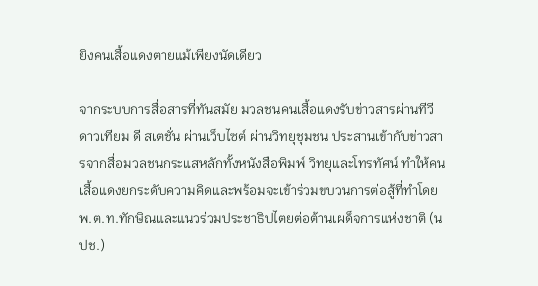ยิงคนเสื้อแดงตายแม้เพียงนัดเดียว

จากระบบการสื่อสารที่ทันสมัย มวลชนคนเสื้อแดงรับข่าวสารผ่านทีวีดาวเทียม ดี สเตชั่น ผ่านเว็บไซต์ ผ่านวิทยุชุมชน ประสานเข้ากับข่าวสารจากสื่อมวลชนกระแสหลักทั้งหนังสือพิมพ์ วิทยุและโทรทัศน์ ทำให้คนเสื้อแดงยกระดับความคิดและพร้อมจะเข้าร่วมขบวนการต่อสู้ที่ทำโดย พ.ต.ท.ทักษิณและแนวร่วมประชาธิปไตยต่อต้านเผด็จการแห่งชาติ (นปช.)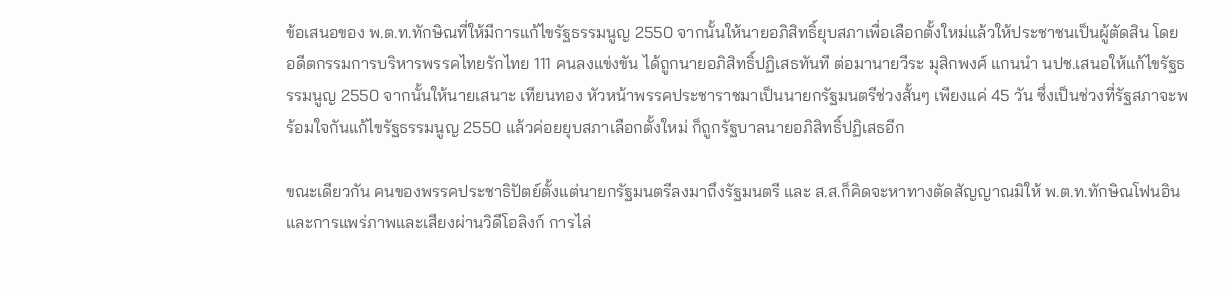ข้อเสนอของ พ.ต.ท.ทักษิณที่ให้มีการแก้ไขรัฐธรรมนูญ 2550 จากนั้นให้นายอภิสิทธิ์ยุบสภาเพื่อเลือกตั้งใหม่แล้วให้ประชาชนเป็นผู้ตัดสิน โดยอดีตกรรมการบริหารพรรคไทยรักไทย 111 คนลงแข่งขัน ได้ถูกนายอภิสิทธิ์ปฏิเสธทันที ต่อมานายวีระ มุสิกพงศ์ แกนนำ นปช.เสนอให้แก้ไขรัฐธรรมนูญ 2550 จากนั้นให้นายเสนาะ เทียนทอง หัวหน้าพรรคประชาราชมาเป็นนายกรัฐมนตรีช่วงสั้นๆ เพียงแค่ 45 วัน ซึ่งเป็นช่วงที่รัฐสภาจะพร้อมใจกันแก้ไขรัฐธรรมนูญ 2550 แล้วค่อยยุบสภาเลือกตั้งใหม่ ก็ถูกรัฐบาลนายอภิสิทธิ์ปฏิเสธอีก

ขณะเดียวกัน คนของพรรคประชาธิปัตย์ตั้งแต่นายกรัฐมนตรีลงมาถึงรัฐมนตรี และ ส.ส.ก็คิดจะหาทางตัดสัญญาณมิให้ พ.ต.ท.ทักษิณโฟนอินและการแพร่ภาพและเสียงผ่านวิดีโอลิงก์ การไล่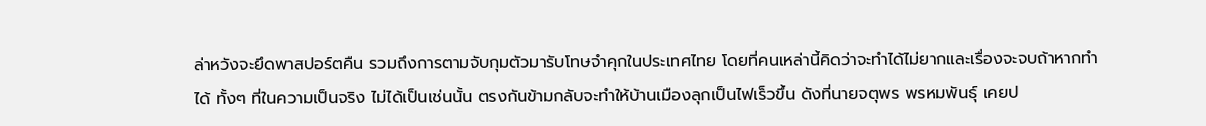ล่าหวังจะยึดพาสปอร์ตคืน รวมถึงการตามจับกุมตัวมารับโทษจำคุกในประเทศไทย โดยที่คนเหล่านี้คิดว่าจะทำได้ไม่ยากและเรื่องจะจบถ้าหากทำได้ ทั้งๆ ที่ในความเป็นจริง ไม่ได้เป็นเช่นนั้น ตรงกันข้ามกลับจะทำให้บ้านเมืองลุกเป็นไฟเร็วขึ้น ดังที่นายจตุพร พรหมพันธุ์ เคยป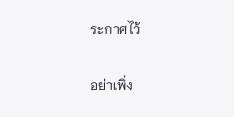ระกาศไว้

อย่าเพิ่ง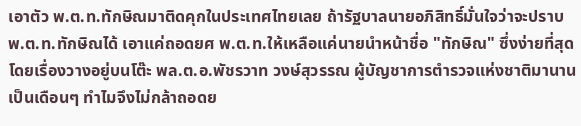เอาตัว พ.ต.ท.ทักษิณมาติดคุกในประเทศไทยเลย ถ้ารัฐบาลนายอภิสิทธิ์มั่นใจว่าจะปราบ พ.ต.ท.ทักษิณได้ เอาแค่ถอดยศ พ.ต.ท.ให้เหลือแค่นายนำหน้าชื่อ "ทักษิณ" ซึ่งง่ายที่สุดโดยเรื่องวางอยู่บนโต๊ะ พล.ต.อ.พัชรวาท วงษ์สุวรรณ ผู้บัญชาการตำรวจแห่งชาติมานานเป็นเดือนๆ ทำไมจึงไม่กล้าถอดย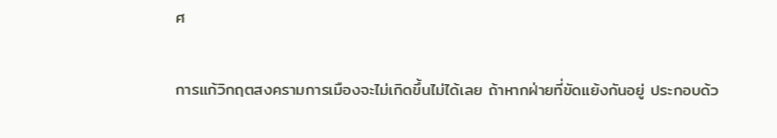ศ

การแก้วิกฤตสงครามการเมืองจะไม่เกิดขึ้นไม่ได้เลย ถ้าหากฝ่ายที่ขัดแย้งกันอยู่ ประกอบด้ว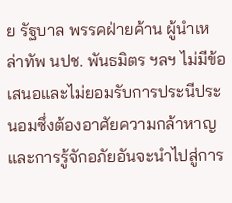ย รัฐบาล พรรคฝ่ายค้าน ผู้นำเหล่าทัพ นปช. พันธมิตร ฯลฯ ไม่มีข้อเสนอและไม่ยอมรับการประนีประนอมซึ่งต้องอาศัยความกล้าหาญและการรู้จักอภัยอันจะนำไปสู่การ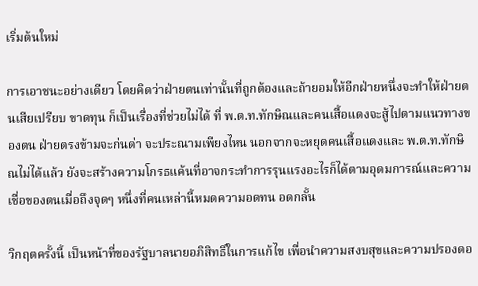เริ่มต้นใหม่

การเอาชนะอย่างเดียว โดยคิดว่าฝ่ายตนเท่านั้นที่ถูกต้องและถ้ายอมให้อีกฝ่ายหนึ่งจะทำให้ฝ่ายตนเสียเปรียบ ขาดทุน ก็เป็นเรื่องที่ช่วยไม่ได้ ที่ พ.ต.ท.ทักษิณและคนเสื้อแดงจะสู้ไปตามแนวทางของตน ฝ่ายตรงข้ามจะก่นด่า จะประณามเพียงไหน นอกจากจะหยุดคนเสื้อแดงและ พ.ต.ท.ทักษิณไม่ได้แล้ว ยังจะสร้างความโกรธแค้นที่อาจกระทำการรุนแรงอะไรก็ได้ตามอุดมการณ์และความเชื่อของตนเมื่อถึงจุดๆ หนึ่งที่คนเหล่านี้หมดความอดทน อดกลั้น

วิกฤตครั้งนี้ เป็นหน้าที่ของรัฐบาลนายอภิสิทธิ์ในการแก้ไข เพื่อนำความสงบสุขและความปรองดอ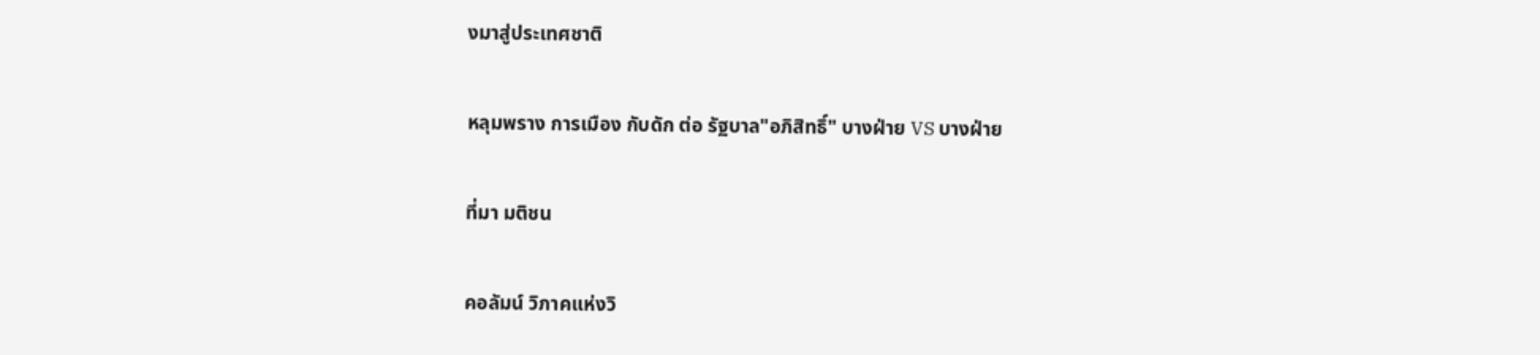งมาสู่ประเทศชาติ

หลุมพราง การเมือง กับดัก ต่อ รัฐบาล"อภิสิทธิ์" บางฝ่าย VS บางฝ่าย

ที่มา มติชน

คอลัมน์ วิภาคแห่งวิ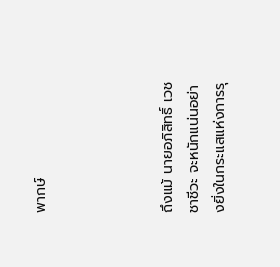พากษ์




ถึงแม้ นายอภิสิทธิ์ เวชชาชีวะ จะหนักแน่นอย่างยิ่งในกระแสแห่งการรุ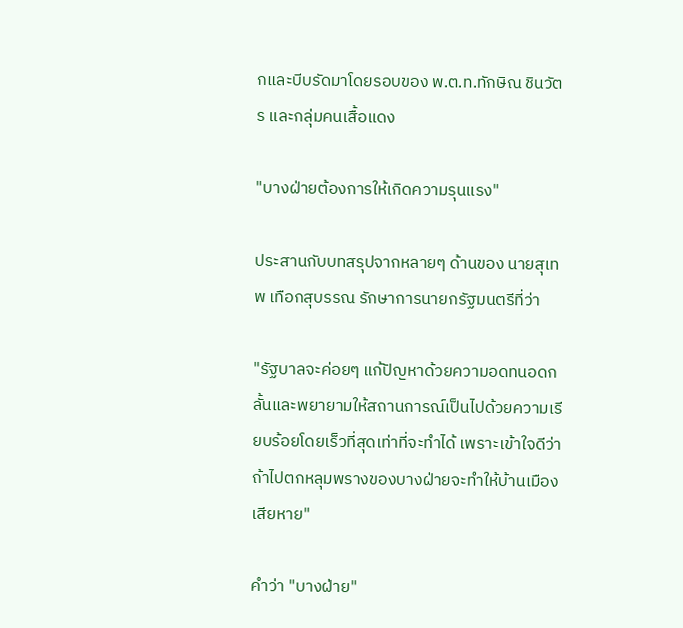กและบีบรัดมาโดยรอบของ พ.ต.ท.ทักษิณ ชินวัตร และกลุ่มคนเสื้อแดง

"บางฝ่ายต้องการให้เกิดความรุนแรง"

ประสานกับบทสรุปจากหลายๆ ด้านของ นายสุเทพ เทือกสุบรรณ รักษาการนายกรัฐมนตรีที่ว่า

"รัฐบาลจะค่อยๆ แก้ปัญหาด้วยความอดทนอดกลั้นและพยายามให้สถานการณ์เป็นไปด้วยความเรียบร้อยโดยเร็วที่สุดเท่าที่จะทำได้ เพราะเข้าใจดีว่าถ้าไปตกหลุมพรางของบางฝ่ายจะทำให้บ้านเมืองเสียหาย"

คำว่า "บางฝ่าย"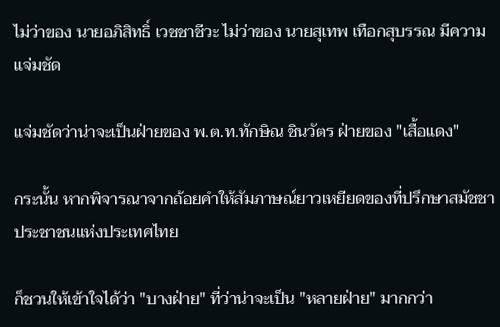ไม่ว่าของ นายอภิสิทธิ์ เวชชาชีวะ ไม่ว่าของ นายสุเทพ เทือกสุบรรณ มีความแจ่มชัด

แจ่มชัดว่าน่าจะเป็นฝ่ายของ พ.ต.ท.ทักษิณ ชินวัตร ฝ่ายของ "เสื้อแดง"

กระนั้น หากพิจารณาจากถ้อยคำให้สัมภาษณ์ยาวเหยียดของที่ปรึกษาสมัชชาประชาชนแห่งประเทศไทย

ก็ชวนให้เข้าใจได้ว่า "บางฝ่าย" ที่ว่าน่าจะเป็น "หลายฝ่าย" มากกว่า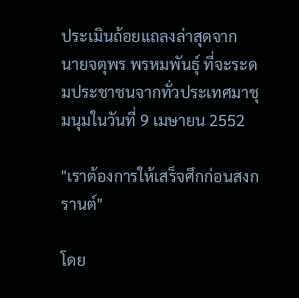ประเมินถ้อยแถลงล่าสุดจาก นายจตุพร พรหมพันธุ์ ที่จะระดมประชาชนจากทั่วประเทศมาชุมนุมในวันที่ 9 เมษายน 2552

"เราต้องการให้เสร็จศึกก่อนสงกรานต์"

โดย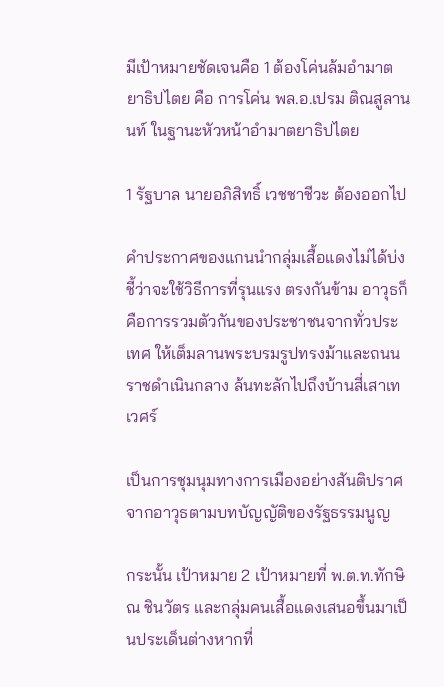มีเป้าหมายชัดเจนคือ 1 ต้องโค่นล้มอำมาตยาธิปไตย คือ การโค่น พล.อ.เปรม ติณสูลานนท์ ในฐานะหัวหน้าอำมาตยาธิปไตย

1 รัฐบาล นายอภิสิทธิ์ เวชชาชีวะ ต้องออกไป

คำประกาศของแกนนำกลุ่มเสื้อแดงไม่ได้บ่งชี้ว่าจะใช้วิธีการที่รุนแรง ตรงกันข้าม อาวุธก็คือการรวมตัวกันของประชาชนจากทั่วประเทศ ให้เต็มลานพระบรมรูปทรงม้าและถนนราชดำเนินกลาง ล้นทะลักไปถึงบ้านสี่เสาเทเวศร์

เป็นการชุมนุมทางการเมืองอย่างสันติปราศจากอาวุธตามบทบัญญัติของรัฐธรรมนูญ

กระนั้น เป้าหมาย 2 เป้าหมายที่ พ.ต.ท.ทักษิณ ชินวัตร และกลุ่มคนเสื้อแดงเสนอขึ้นมาเป็นประเด็นต่างหากที่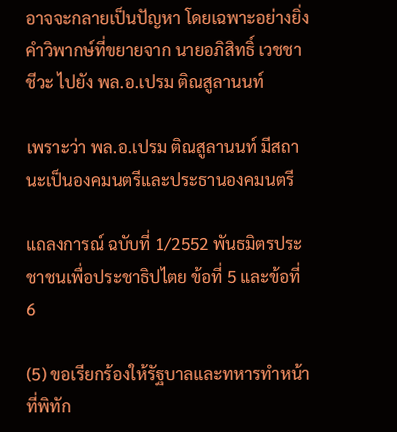อาจจะกลายเป็นปัญหา โดยเฉพาะอย่างยิ่ง คำวิพากษ์ที่ขยายจาก นายอภิสิทธิ์ เวชชาชีวะ ไปยัง พล.อ.เปรม ติณสูลานนท์

เพราะว่า พล.อ.เปรม ติณสูลานนท์ มีสถานะเป็นองคมนตรีและประธานองคมนตรี

แถลงการณ์ ฉบับที่ 1/2552 พันธมิตรประชาชนเพื่อประชาธิปไตย ข้อที่ 5 และข้อที่ 6

(5) ขอเรียกร้องให้รัฐบาลและทหารทำหน้าที่พิทัก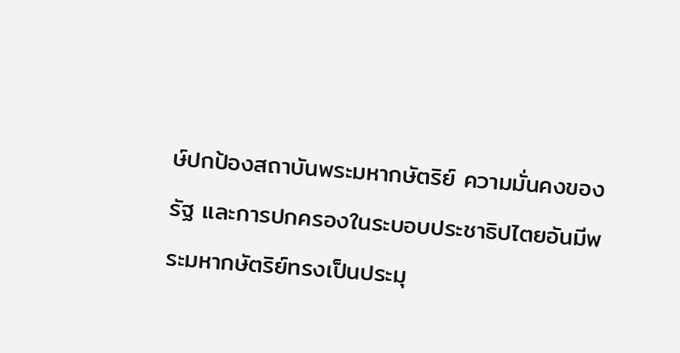ษ์ปกป้องสถาบันพระมหากษัตริย์ ความมั่นคงของรัฐ และการปกครองในระบอบประชาธิปไตยอันมีพระมหากษัตริย์ทรงเป็นประมุ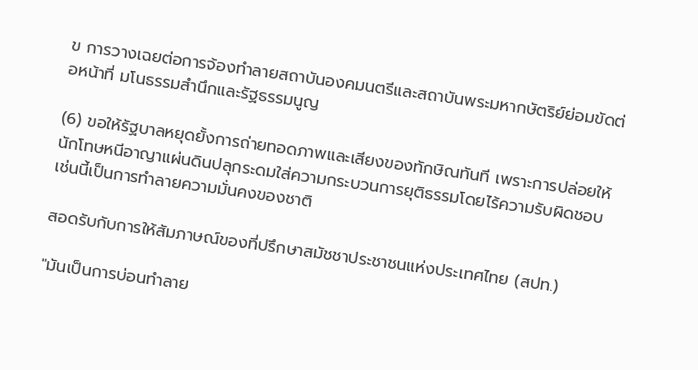ข การวางเฉยต่อการจ้องทำลายสถาบันองคมนตรีและสถาบันพระมหากษัตริย์ย่อมขัดต่อหน้าที่ มโนธรรมสำนึกและรัฐธรรมนูญ

(6) ขอให้รัฐบาลหยุดยั้งการถ่ายทอดภาพและเสียงของทักษิณทันที เพราะการปล่อยให้นักโทษหนีอาญาแผ่นดินปลุกระดมใส่ความกระบวนการยุติธรรมโดยไร้ความรับผิดชอบเช่นนี้เป็นการทำลายความมั่นคงของชาติ

สอดรับกับการให้สัมภาษณ์ของที่ปรึกษาสมัชชาประชาชนแห่งประเทศไทย (สปท.)

"มันเป็นการบ่อนทำลาย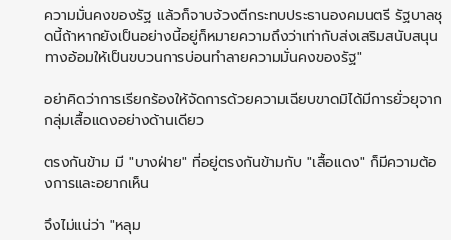ความมั่นคงของรัฐ แล้วก็จาบจ้วงตีกระทบประธานองคมนตรี รัฐบาลชุดนี้ถ้าหากยังเป็นอย่างนี้อยู่ก็หมายความถึงว่าเท่ากับส่งเสริมสนับสนุนทางอ้อมให้เป็นขบวนการบ่อนทำลายความมั่นคงของรัฐ"

อย่าคิดว่าการเรียกร้องให้จัดการด้วยความเฉียบขาดมิได้มีการยั่วยุจากกลุ่มเสื้อแดงอย่างด้านเดียว

ตรงกันข้าม มี "บางฝ่าย" ที่อยู่ตรงกันข้ามกับ "เสื้อแดง" ก็มีความต้องการและอยากเห็น

จึงไม่แน่ว่า "หลุม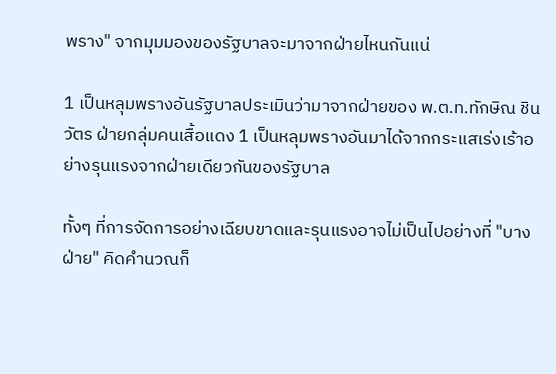พราง" จากมุมมองของรัฐบาลจะมาจากฝ่ายไหนกันแน่

1 เป็นหลุมพรางอันรัฐบาลประเมินว่ามาจากฝ่ายของ พ.ต.ท.ทักษิณ ชินวัตร ฝ่ายกลุ่มคนเสื้อแดง 1 เป็นหลุมพรางอันมาได้จากกระแสเร่งเร้าอย่างรุนแรงจากฝ่ายเดียวกันของรัฐบาล

ทั้งๆ ที่การจัดการอย่างเฉียบขาดและรุนแรงอาจไม่เป็นไปอย่างที่ "บางฝ่าย" คิดคำนวณก็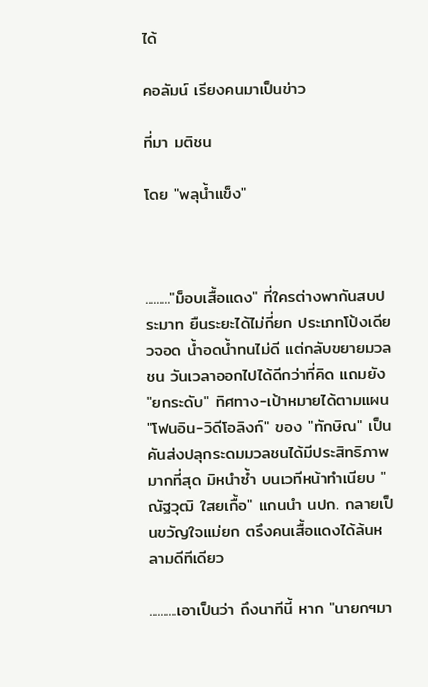ได้

คอลัมน์ เรียงคนมาเป็นข่าว

ที่มา มติชน

โดย "พลุน้ำแข็ง"



........."ม็อบเสื้อแดง" ที่ใครต่างพากันสบประมาท ยืนระยะได้ไม่กี่ยก ประเภทโป้งเดียวจอด น้ำอดน้ำทนไม่ดี แต่กลับขยายมวลชน วันเวลาออกไปได้ดีกว่าที่คิด แถมยัง "ยกระดับ" ทิศทาง-เป้าหมายได้ตามแผน "โฟนอิน-วิดีโอลิงก์" ของ "ทักษิณ" เป็นคันส่งปลุกระดมมวลชนได้มีประสิทธิภาพมากที่สุด มิหนำซ้ำ บนเวทีหน้าทำเนียบ "ณัฐวุฒิ ใสยเกื้อ" แกนนำ นปก. กลายเป็นขวัญใจแม่ยก ตรึงคนเสื้อแดงได้ล้นหลามดีทีเดียว

..........เอาเป็นว่า ถึงนาทีนี้ หาก "นายกฯมา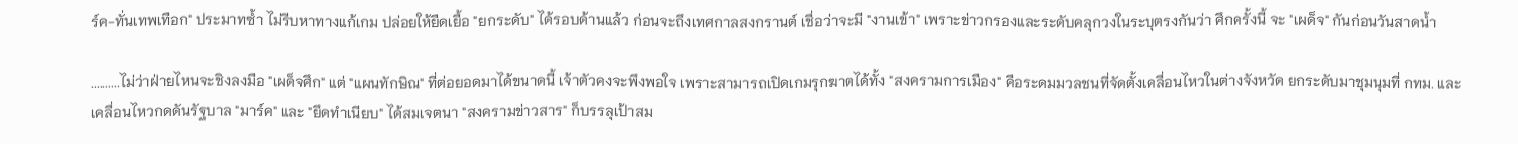ร์ค-ทั่นเทพเทือก" ประมาทซ้ำ ไม่รีบหาทางแก้เกม ปล่อยให้ยืดเยื้อ "ยกระดับ" ได้รอบด้านแล้ว ก่อนจะถึงเทศกาลสงกรานต์ เชื่อว่าจะมี "งานเข้า" เพราะข่าวกรองและระดับคลุกวงในระบุตรงกันว่า ศึกครั้งนี้ จะ "เผด็จ" กันก่อนวันสาดน้ำ

..........ไม่ว่าฝ่ายไหนจะชิงลงมือ "เผด็จศึก" แต่ "แผนทักษิณ" ที่ต่อยอดมาได้ขนาดนี้ เจ้าตัวคงจะพึงพอใจ เพราะสามารถเปิดเกมรุกฆาตได้ทั้ง "สงครามการเมือง" คือระดมมวลชนที่จัดตั้งเคลื่อนไหวในต่างจังหวัด ยกระดับมาชุมนุมที่ กทม. และเคลื่อนไหวกดดันรัฐบาล "มาร์ค" และ "ยึดทำเนียบ" ได้สมเจตนา "สงครามข่าวสาร" ก็บรรลุเป้าสม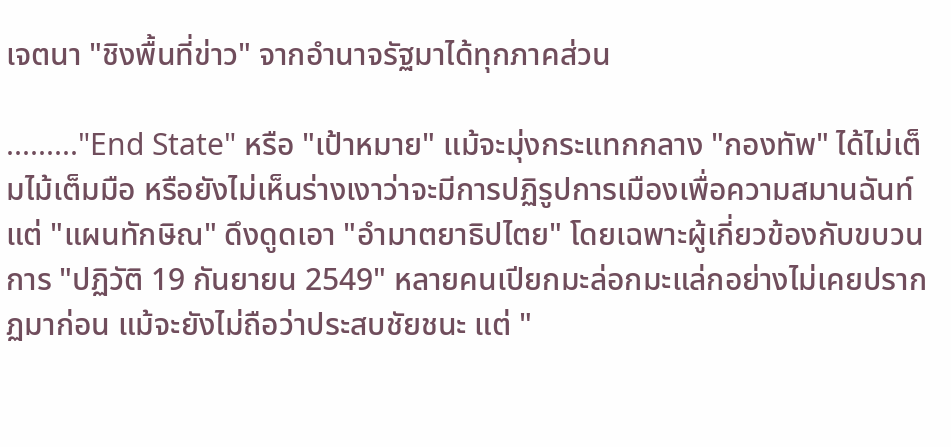เจตนา "ชิงพื้นที่ข่าว" จากอำนาจรัฐมาได้ทุกภาคส่วน

........."End State" หรือ "เป้าหมาย" แม้จะมุ่งกระแทกกลาง "กองทัพ" ได้ไม่เต็มไม้เต็มมือ หรือยังไม่เห็นร่างเงาว่าจะมีการปฏิรูปการเมืองเพื่อความสมานฉันท์ แต่ "แผนทักษิณ" ดึงดูดเอา "อำมาตยาธิปไตย" โดยเฉพาะผู้เกี่ยวข้องกับขบวนการ "ปฏิวัติ 19 กันยายน 2549" หลายคนเปียกมะล่อกมะแล่กอย่างไม่เคยปรากฏมาก่อน แม้จะยังไม่ถือว่าประสบชัยชนะ แต่ "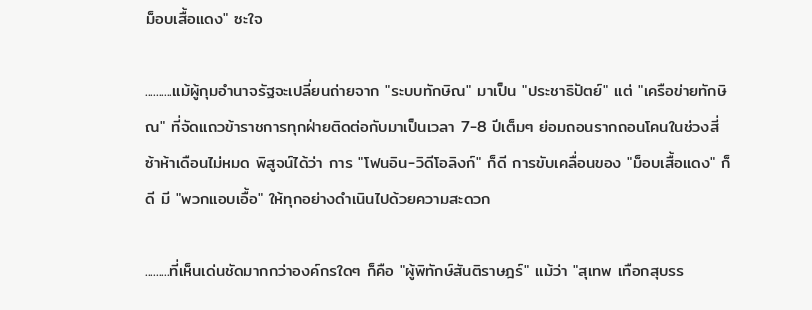ม็อบเสื้อแดง" ซะใจ

..........แม้ผู้กุมอำนาจรัฐจะเปลี่ยนถ่ายจาก "ระบบทักษิณ" มาเป็น "ประชาธิปัตย์" แต่ "เครือข่ายทักษิณ" ที่จัดแถวข้าราชการทุกฝ่ายติดต่อกับมาเป็นเวลา 7-8 ปีเต็มๆ ย่อมถอนรากถอนโคนในช่วงสี่ซ้าห้าเดือนไม่หมด พิสูจน์ได้ว่า การ "โฟนอิน-วิดีโอลิงก์" ก็ดี การขับเคลื่อนของ "ม็อบเสื้อแดง" ก็ดี มี "พวกแอบเอื้อ" ให้ทุกอย่างดำเนินไปด้วยความสะดวก

.........ที่เห็นเด่นชัดมากกว่าองค์กรใดๆ ก็คือ "ผู้พิทักษ์สันติราษฎร์" แม้ว่า "สุเทพ เทือกสุบรร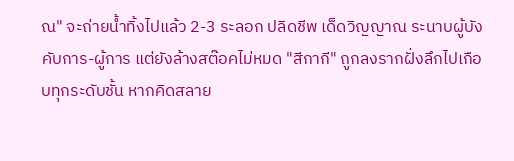ณ" จะถ่ายน้ำทิ้งไปแล้ว 2-3 ระลอก ปลิดชีพ เด็ดวิญญาณ ระนาบผู้บังคับการ-ผู้การ แต่ยังล้างสต๊อคไม่หมด "สีกากี" ถูกลงรากฝั่งลึกไปเกือบทุกระดับชั้น หากคิดสลาย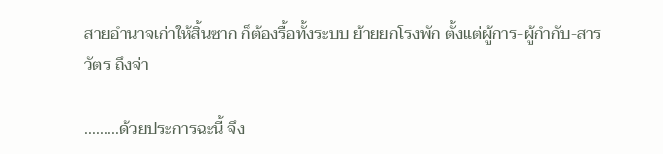สายอำนาจเก่าให้สิ้นซาก ก็ต้องรื้อทั้งระบบ ย้ายยกโรงพัก ตั้งแต่ผู้การ-ผู้กำกับ-สารวัตร ถึงจ่า

.........ด้วยประการฉะนี้ จึง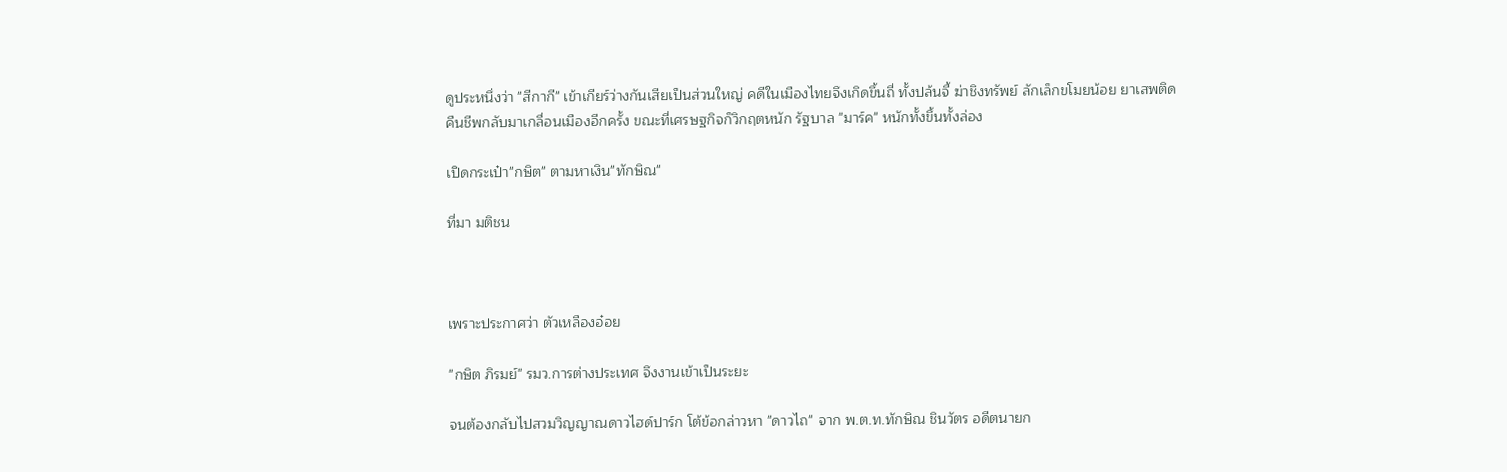ดูประหนึ่งว่า "สีกากี" เข้าเกียร์ว่างกันเสียเป็นส่วนใหญ่ คดีในเมืองไทยจึงเกิดขึ้นถี่ ทั้งปล้นจี้ ฆ่าชิงทรัพย์ ลักเล็กขโมยน้อย ยาเสพติดคืนชีพกลับมาเกลื่อนเมืองอีกครั้ง ขณะที่เศรษฐกิจก็วิกฤตหนัก รัฐบาล "มาร์ค" หนักทั้งขึ้นทั้งล่อง

เปิดกระเป๋า"กษิต" ตามหาเงิน"ทักษิณ"

ที่มา มติชน



เพราะประกาศว่า ตัวเหลืองอ๋อย

"กษิต ภิรมย์" รมว.การต่างประเทศ จึงงานเข้าเป็นระยะ

จนต้องกลับไปสวมวิญญาณดาวไฮด์ปาร์ก โต้ข้อกล่าวหา "ดาวไถ" จาก พ.ต.ท.ทักษิณ ชินวัตร อดีตนายก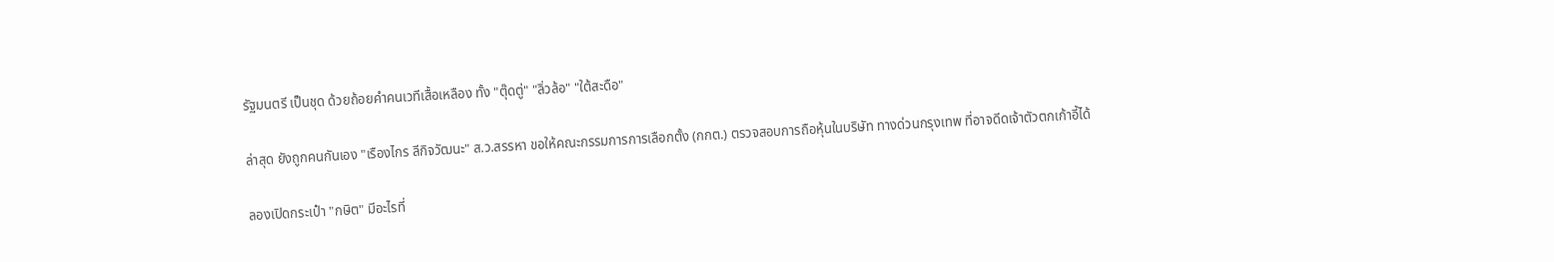รัฐมนตรี เป็นชุด ด้วยถ้อยคำคนเวทีเสื้อเหลือง ทั้ง "ตุ๊ดตู่" "ลิ่วล้อ" "ใต้สะดือ"

ล่าสุด ยังถูกคนกันเอง "เรืองไกร ลีกิจวัฒนะ" ส.ว.สรรหา ขอให้คณะกรรมการการเลือกตั้ง (กกต.) ตรวจสอบการถือหุ้นในบริษัท ทางด่วนกรุงเทพ ที่อาจดีดเจ้าตัวตกเก้าอี้ได้

ลองเปิดกระเป๋า "กษิต" มีอะไรที่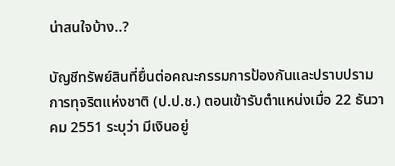น่าสนใจบ้าง..?

บัญชีทรัพย์สินที่ยื่นต่อคณะกรรมการป้องกันและปราบปรามการทุจริตแห่งชาติ (ป.ป.ช.) ตอนเข้ารับตำแหน่งเมื่อ 22 ธันวาคม 2551 ระบุว่า มีเงินอยู่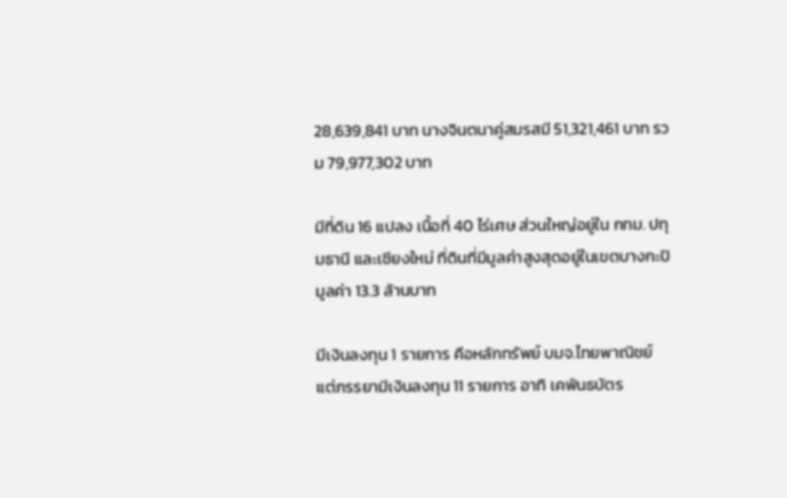28,639,841 บาท นางจินตนาคู่สมรสมี 51,321,461 บาท รวม 79,977,302 บาท

มีที่ดิน 16 แปลง เนื้อที่ 40 ไร่เศษ ส่วนใหญ่อยู่ใน กทม. ปทุมธานี และเชียงใหม่ ที่ดินที่มีมูลค่าสูงสุดอยู่ในเขตบางกะปิ มูลค่า 13.3 ล้านบาท

มีเงินลงทุน 1 รายการ คือหลักทรัพย์ บมจ.ไทยพาณิชย์ แต่ภรรยามีเงินลงทุน 11 รายการ อาทิ เคพันธบัตร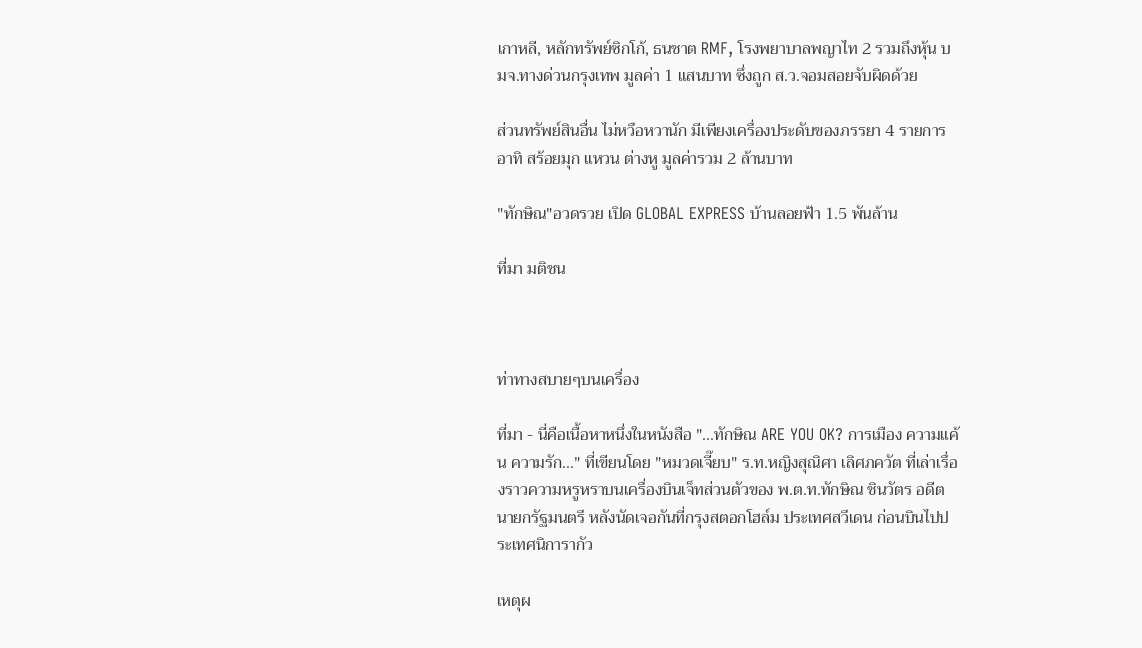เกาหลี, หลักทรัพย์ซิกโก้, ธนชาต RMF, โรงพยาบาลพญาไท 2 รวมถึงหุ้น บมจ.ทางด่วนกรุงเทพ มูลค่า 1 แสนบาท ซึ่งถูก ส.ว.จอมสอยจับผิดด้วย

ส่วนทรัพย์สินอื่น ไม่หวือหวานัก มีเพียงเครื่องประดับของภรรยา 4 รายการ อาทิ สร้อยมุก แหวน ต่างหู มูลค่ารวม 2 ล้านบาท

"ทักษิณ"อวดรวย เปิด GLOBAL EXPRESS บ้านลอยฟ้า 1.5 พันล้าน

ที่มา มติชน



ท่าทางสบายๆบนเครื่อง

ที่มา - นี่คือเนื้อหาหนึ่งในหนังสือ "...ทักษิณ ARE YOU OK? การเมือง ความแค้น ความรัก..." ที่เขียนโดย "หมวดเจี๊ยบ" ร.ท.หญิงสุณิศา เลิศภควัต ที่เล่าเรื่องราวความหรูหราบนเครื่องบินเจ็ทส่วนตัวของ พ.ต.ท.ทักษิณ ชินวัตร อดีตนายกรัฐมนตรี หลังนัดเจอกันที่กรุงสตอกโฮล์ม ประเทศสวีเดน ก่อนบินไปประเทศนิการากัว

เหตุผ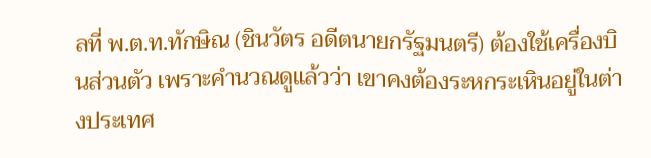ลที่ พ.ต.ท.ทักษิณ (ชินวัตร อดีตนายกรัฐมนตรี) ต้องใช้เครื่องบินส่วนตัว เพราะคำนวณดูแล้วว่า เขาคงต้องระหกระเหินอยู่ในต่างประเทศ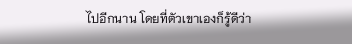ไปอีกนาน โดยที่ตัวเขาเองก็รู้ดีว่า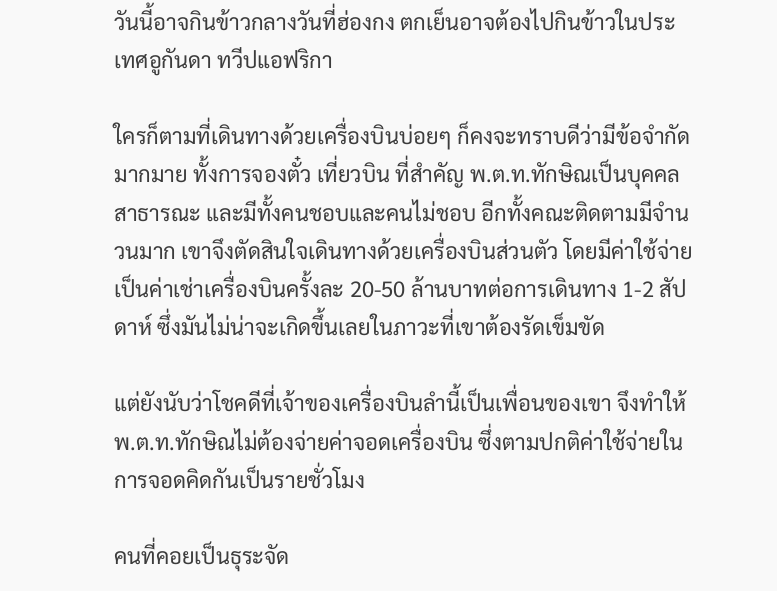วันนี้อาจกินข้าวกลางวันที่ฮ่องกง ตกเย็นอาจต้องไปกินข้าวในประเทศอูกันดา ทวีปแอฟริกา

ใครก็ตามที่เดินทางด้วยเครื่องบินบ่อยๆ ก็คงจะทราบดีว่ามีข้อจำกัดมากมาย ทั้งการจองตั๋ว เที่ยวบิน ที่สำคัญ พ.ต.ท.ทักษิณเป็นบุคคลสาธารณะ และมีทั้งคนชอบและคนไม่ชอบ อีกทั้งคณะติดตามมีจำนวนมาก เขาจึงตัดสินใจเดินทางด้วยเครื่องบินส่วนตัว โดยมีค่าใช้จ่ายเป็นค่าเช่าเครื่องบินครั้งละ 20-50 ล้านบาทต่อการเดินทาง 1-2 สัปดาห์ ซึ่งมันไม่น่าจะเกิดขึ้นเลยในภาวะที่เขาต้องรัดเข็มขัด

แต่ยังนับว่าโชคดีที่เจ้าของเครื่องบินลำนี้เป็นเพื่อนของเขา จึงทำให้ พ.ต.ท.ทักษิณไม่ต้องจ่ายค่าจอดเครื่องบิน ซึ่งตามปกติค่าใช้จ่ายในการจอดคิดกันเป็นรายชั่วโมง

คนที่คอยเป็นธุระจัด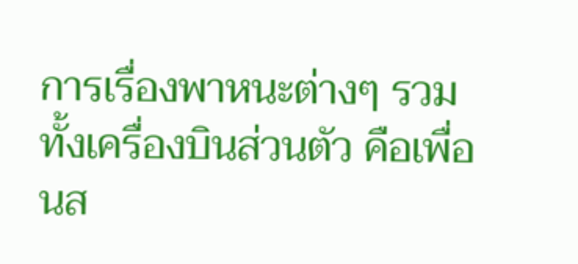การเรื่องพาหนะต่างๆ รวมทั้งเครื่องบินส่วนตัว คือเพื่อนส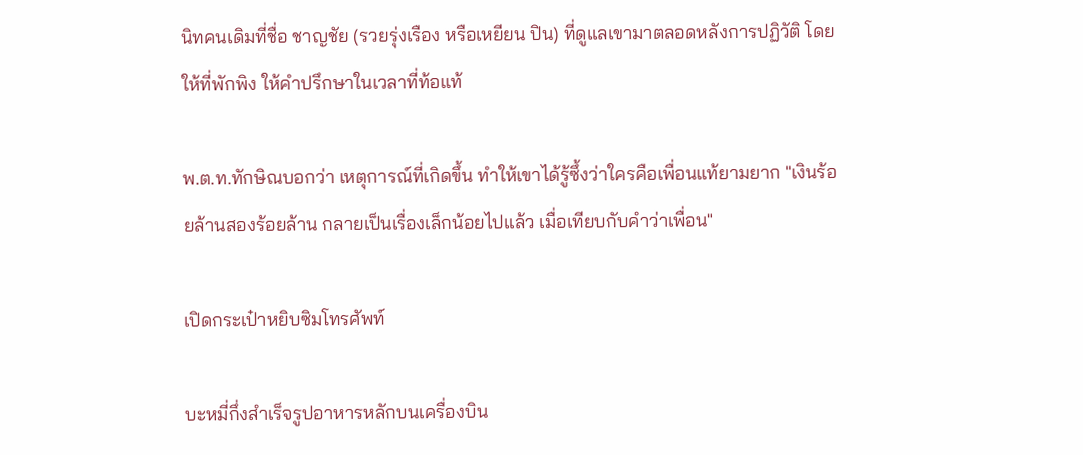นิทคนเดิมที่ชื่อ ชาญชัย (รวยรุ่งเรือง หรือเหยียน ปิน) ที่ดูแลเขามาตลอดหลังการปฏิวัติ โดยให้ที่พักพิง ให้คำปรึกษาในเวลาที่ท้อแท้

พ.ต.ท.ทักษิณบอกว่า เหตุการณ์ที่เกิดขึ้น ทำให้เขาได้รู้ซึ้งว่าใครคือเพื่อนแท้ยามยาก "เงินร้อยล้านสองร้อยล้าน กลายเป็นเรื่องเล็กน้อยไปแล้ว เมื่อเทียบกับคำว่าเพื่อน"

เปิดกระเป๋าหยิบซิมโทรศัพท์

บะหมี่กึ่งสำเร็จรูปอาหารหลักบนเครื่องบิน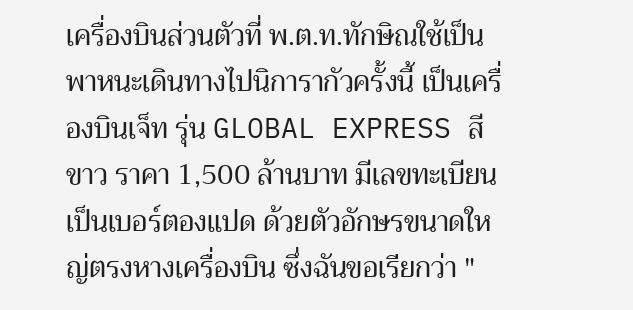เครื่องบินส่วนตัวที่ พ.ต.ท.ทักษิณใช้เป็นพาหนะเดินทางไปนิการากัวครั้งนี้ เป็นเครื่องบินเจ็ท รุ่น GLOBAL EXPRESS สีขาว ราคา 1,500 ล้านบาท มีเลขทะเบียนเป็นเบอร์ตองแปด ด้วยตัวอักษรขนาดใหญ่ตรงหางเครื่องบิน ซึ่งฉันขอเรียกว่า "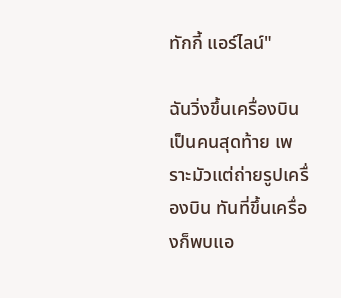ทักกี้ แอร์ไลน์"

ฉันวิ่งขึ้นเครื่องบินเป็นคนสุดท้าย เพราะมัวแต่ถ่ายรูปเครื่องบิน ทันที่ขึ้นเครื่องก็พบแอ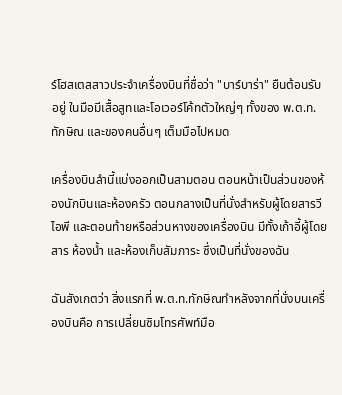ร์โฮสเตสสาวประจำเครื่องบินที่ชื่อว่า "บาร์บาร่า" ยืนต้อนรับอยู่ ในมือมีเสื้อสูทและโอเวอร์โค้ทตัวใหญ่ๆ ทั้งของ พ.ต.ท.ทักษิณ และของคนอื่นๆ เต็มมือไปหมด

เครื่องบินลำนี้แบ่งออกเป็นสามตอน ตอนหน้าเป็นส่วนของห้องนักบินและห้องครัว ตอนกลางเป็นที่นั่งสำหรับผู้โดยสารวีไอพี และตอนท้ายหรือส่วนหางของเครื่องบิน มีทั้งเก้าอี้ผู้โดยสาร ห้องน้ำ และห้องเก็บสัมภาระ ซึ่งเป็นที่นั่งของฉัน

ฉันสังเกตว่า สิ่งแรกที่ พ.ต.ท.ทักษิณทำหลังจากที่นั่งบนเครื่องบินคือ การเปลี่ยนซิมโทรศัพท์มือ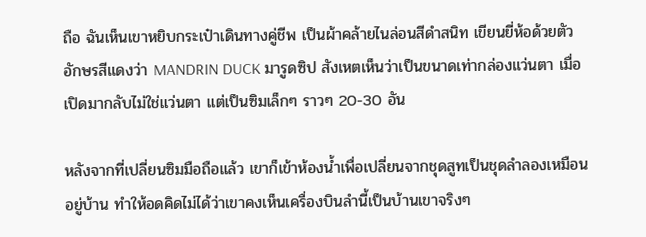ถือ ฉันเห็นเขาหยิบกระเป๋าเดินทางคู่ชีพ เป็นผ้าคล้ายไนล่อนสีดำสนิท เขียนยี่ห้อด้วยตัวอักษรสีแดงว่า MANDRIN DUCK มารูดซิป สังเหตเห็นว่าเป็นขนาดเท่ากล่องแว่นตา เมื่อเปิดมากลับไม่ใช่แว่นตา แต่เป็นซิมเล็กๆ ราวๆ 20-30 อัน

หลังจากที่เปลี่ยนซิมมือถือแล้ว เขาก็เข้าห้องน้ำเพื่อเปลี่ยนจากชุดสูทเป็นชุดลำลองเหมือนอยู่บ้าน ทำให้อดคิดไม่ได้ว่าเขาคงเห็นเครื่องบินลำนี้เป็นบ้านเขาจริงๆ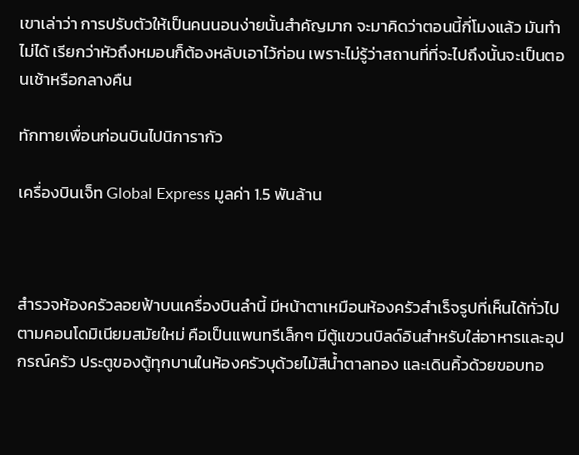เขาเล่าว่า การปรับตัวให้เป็นคนนอนง่ายนั้นสำคัญมาก จะมาคิดว่าตอนนี้กี่โมงแล้ว มันทำไม่ได้ เรียกว่าหัวถึงหมอนก็ต้องหลับเอาไว้ก่อน เพราะไม่รู้ว่าสถานที่ที่จะไปถึงนั้นจะเป็นตอนเช้าหรือกลางคืน

ทักทายเพื่อนก่อนบินไปนิการากัว

เครื่องบินเจ็ท Global Express มูลค่า 1.5 พันล้าน



สำรวจห้องครัวลอยฟ้าบนเครื่องบินลำนี้ มีหน้าตาเหมือนห้องครัวสำเร็จรูปที่เห็นได้ทั่วไปตามคอนโดมิเนียมสมัยใหม่ คือเป็นแพนทรีเล็กๆ มีตู้แขวนบิลด์อินสำหรับใส่อาหารและอุปกรณ์ครัว ประตูของตู้ทุกบานในห้องครัวบุด้วยไม้สีน้ำตาลทอง และเดินคิ้วด้วยขอบทอ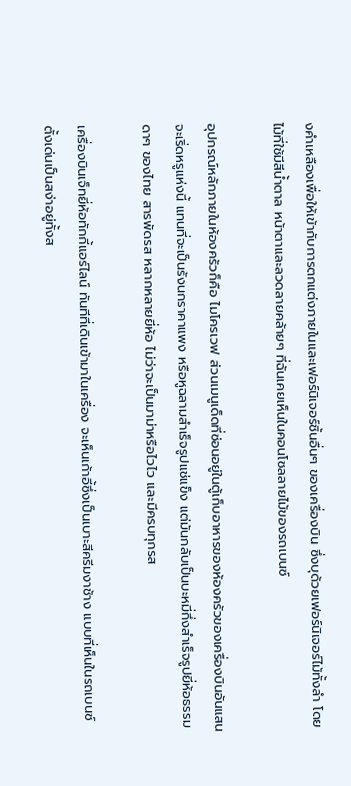งคำเหลืองเพื่อให้เข้ากับการตกแต่งภายในและเฟอร์นิเจอร์ชิ้นอื่นๆ ของเครื่องบิน ซึ่งบุด้วยเฟอร์นิเจอร์ไม้ทั้งลำ โดยไม้ที่ใช้มีสีน้ำตาล หน้าตาและลวดลายคล้ายๆ ที่ฉันเคยเห็นในคอนโซลลายไม้ของรถเบนซ์

อุปกรณ์หลักภายในห้องครัวก็คือ ไมโครเวฟ ส่วนเมนูเด็ดที่ซ่อนอยู่ในตู้เก็บอาหารของห้องครัวของเครื่องบินอันแสนจะเริ่ดหรูแห่งนี้ แทนที่จะเป็นรังนกราคาแพง หรือหูฉลามสำเร็จรูปแช่แข็ง แต่มันกลับเป็นบะหมี่กึ่งสำเร็จรูปยี่ห้อธรรมดาๆ ของไทย สารพัดรส หลากหลายยี่ห้อ ไม่ว่าจะเป็นมาม่าหรือไวไว และมีครบทุกรส

เครื่องบินเจ็ทยี่ห้อทักกี้แอร์ไลน์ ทันทีที่เดินเข้ามาในเครื่อง จะเห็นเก้าอี้ซึ่งเป็นเบาะสีครีมงาช้าง แบบที่เห็นในรถเบนซ์ ตั้งเด่นเป็นสง่าอยู่ทั้งส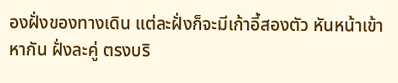องฝั่งของทางเดิน แต่ละฝั่งก็จะมีเก้าอี้สองตัว หันหน้าเข้าหากัน ฝั่งละคู่ ตรงบริ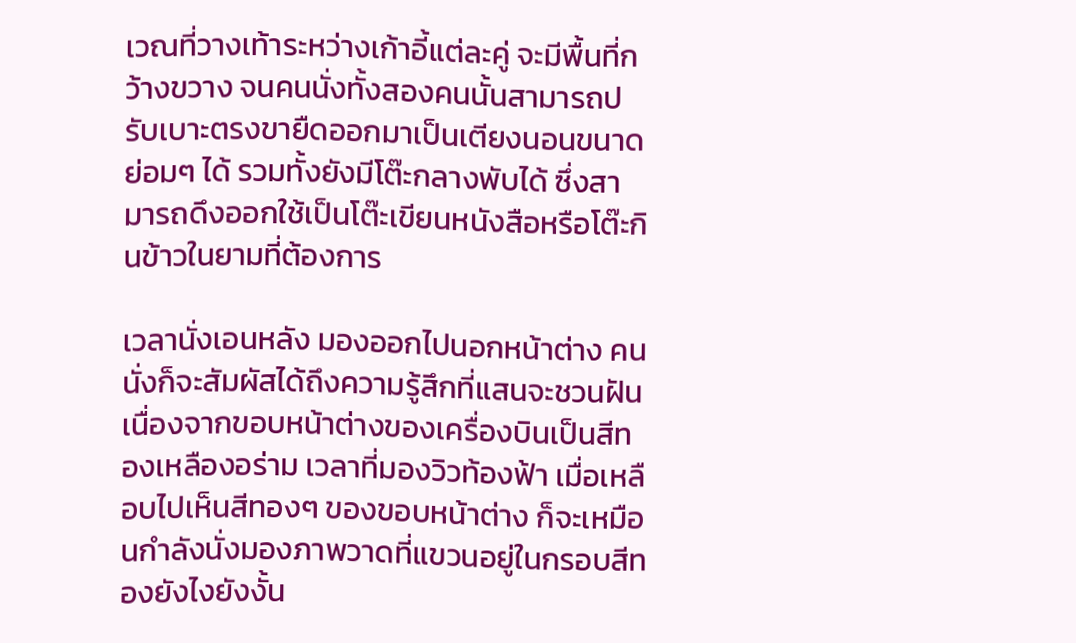เวณที่วางเท้าระหว่างเก้าอี้แต่ละคู่ จะมีพื้นที่กว้างขวาง จนคนนั่งทั้งสองคนนั้นสามารถปรับเบาะตรงขายืดออกมาเป็นเตียงนอนขนาดย่อมๆ ได้ รวมทั้งยังมีโต๊ะกลางพับได้ ซึ่งสามารถดึงออกใช้เป็นโต๊ะเขียนหนังสือหรือโต๊ะกินข้าวในยามที่ต้องการ

เวลานั่งเอนหลัง มองออกไปนอกหน้าต่าง คนนั่งก็จะสัมผัสได้ถึงความรู้สึกที่แสนจะชวนฝัน เนื่องจากขอบหน้าต่างของเครื่องบินเป็นสีทองเหลืองอร่าม เวลาที่มองวิวท้องฟ้า เมื่อเหลือบไปเห็นสีทองๆ ของขอบหน้าต่าง ก็จะเหมือนกำลังนั่งมองภาพวาดที่แขวนอยู่ในกรอบสีทองยังไงยังงั้น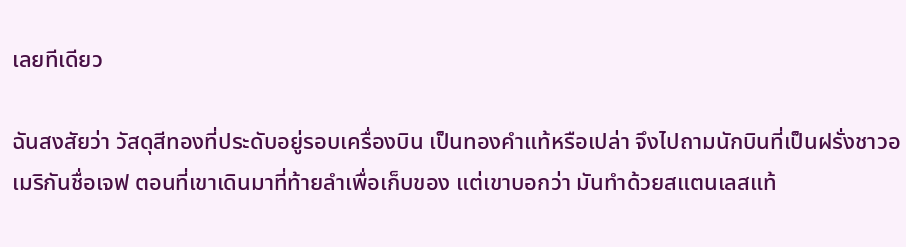เลยทีเดียว

ฉันสงสัยว่า วัสดุสีทองที่ประดับอยู่รอบเครื่องบิน เป็นทองคำแท้หรือเปล่า จึงไปถามนักบินที่เป็นฝรั่งชาวอเมริกันชื่อเจฟ ตอนที่เขาเดินมาที่ท้ายลำเพื่อเก็บของ แต่เขาบอกว่า มันทำด้วยสแตนเลสแท้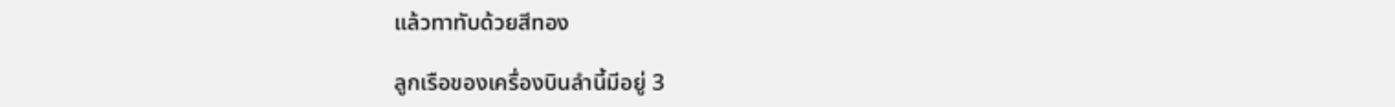แล้วทาทับด้วยสีทอง

ลูกเรือของเครื่องบินลำนี้มีอยู่ 3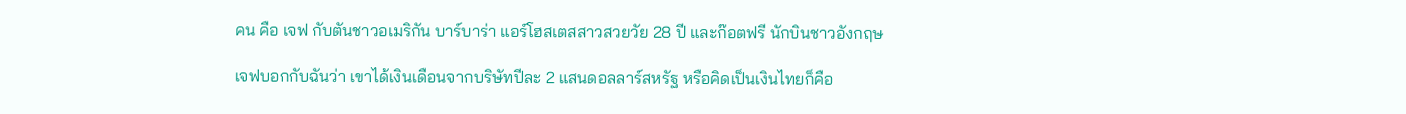คน คือ เจฟ กับตันชาวอเมริกัน บาร์บาร่า แอร์โฮสเตสสาวสวยวัย 28 ปี และก๊อตฟรี นักบินชาวอังกฤษ

เจฟบอกกับฉันว่า เขาได้เงินเดือนจากบริษัทปีละ 2 แสนดอลลาร์สหรัฐ หรือคิดเป็นเงินไทยก็คือ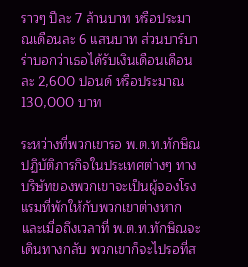ราวๆ ปีละ 7 ล้านบาท หรือประมาณเดือนละ 6 แสนบาท ส่วนบาร์บาร่าบอกว่าเธอได้รับเงินเดือนเดือนละ 2,600 ปอนด์ หรือประมาณ 130,000 บาท

ระหว่างที่พวกเขารอ พ.ต.ท.ทักษิณปฏิบัติภารกิจในประเทศต่างๆ ทางบริษัทของพวกเขาจะเป็นผู้จองโรงแรมที่พักให้กับพวกเขาต่างหาก และเมื่อถึงเวลาที่ พ.ต.ท.ทักษิณจะเดินทางกลับ พวกเขาก็จะไปรอที่ส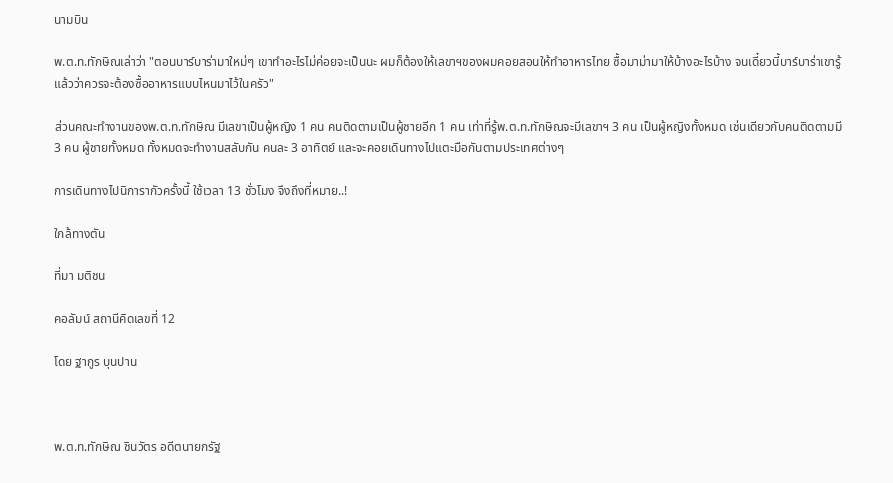นามบิน

พ.ต.ท.ทักษิณเล่าว่า "ตอนบาร์บาร่ามาใหม่ๆ เขาทำอะไรไม่ค่อยจะเป็นนะ ผมก็ต้องให้เลขาฯของผมคอยสอนให้ทำอาหารไทย ซื้อมาม่ามาให้บ้างอะไรบ้าง จนเดี๋ยวนี้บาร์บาร่าเขารู้แล้วว่าควรจะต้องซื้ออาหารแบบไหนมาไว้ในครัว"

ส่วนคณะทำงานของพ.ต.ท.ทักษิณ มีเลขาเป็นผู้หญิง 1 คน คนติดตามเป็นผู้ชายอีก 1 คน เท่าที่รู้พ.ต.ท.ทักษิณจะมีเลขาฯ 3 คน เป็นผู้หญิงทั้งหมด เช่นเดียวกับคนติดตามมี 3 คน ผู้ชายทั้งหมด ทั้งหมดจะทำงานสลับกัน คนละ 3 อาทิตย์ และจะคอยเดินทางไปแตะมือกันตามประเทศต่างๆ

การเดินทางไปนิการากัวครั้งนี้ ใช้เวลา 13 ชั่วโมง จึงถึงที่หมาย..!

ใกล้ทางตัน

ที่มา มติชน

คอลัมน์ สถานีคิดเลขที่ 12

โดย ฐากูร บุนปาน



พ.ต.ท.ทักษิณ ชินวัตร อดีตนายกรัฐ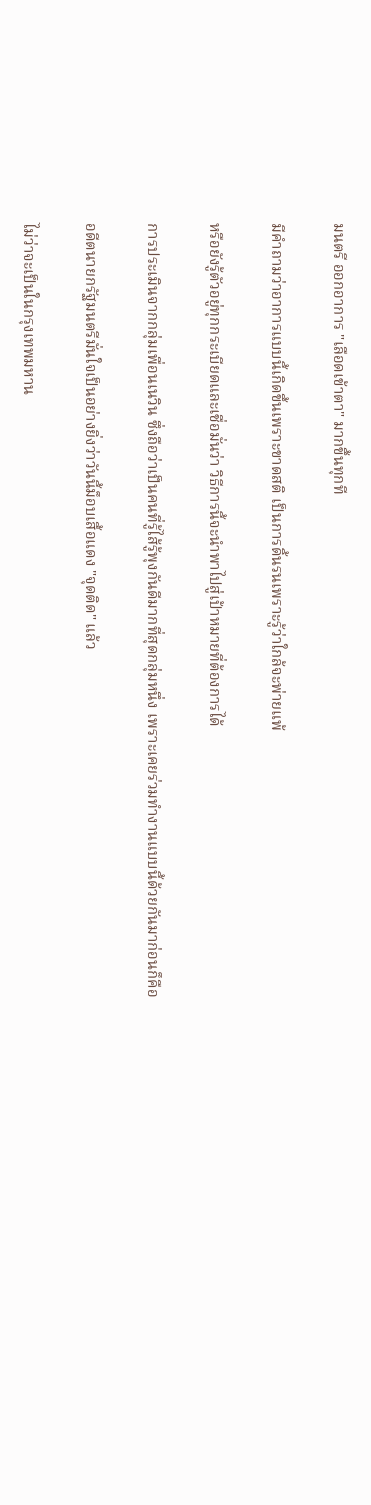มนตรี ออกอาการ "เลือดเข้าตา" มากขึ้นทุกที

มีคำถามว่าอาการแบบนี้เกิดขึ้นเพราะขาดสติ เป็นการดิ้นรนเพราะรู้ว่าใกล้จะพ่ายแพ้

หรือยังรู้ตัวอยู่ทุกกระเบียดและเชื่อมั่นว่า วิธีการนี้จะนำพาไปสู่เป้าหมายที่ต้องการได้

การประเมินจากกลุ่มเพื่อนเนวิน ซึ่งถือว่าเป็นคนที่รู้ไส้รู้พุงกันดีมากที่สุดกลุ่มหนึ่ง เพราะเคยร่วมทำงานแบบนี้ด้วยกันมาก่อนก็คือ

อดีตนายกรัฐมนตรีมั่นใจเป็นอย่างยิ่งว่าวันนี้ม็อบเสื้อแดง "จุดติด" แล้ว

ไม่ว่าจะเป็นในกรุงเทพมหาน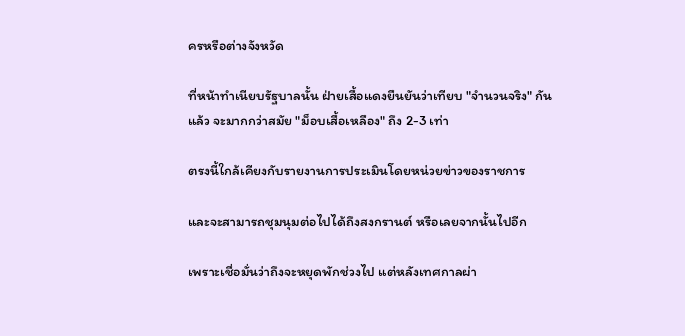ครหรือต่างจังหวัด

ที่หน้าทำเนียบรัฐบาลนั้น ฝ่ายเสื้อแดงยืนยันว่าเทียบ "จำนวนจริง" กันแล้ว จะมากกว่าสมัย "ม็อบเสื้อเหลือง" ถึง 2-3 เท่า

ตรงนี้ใกล้เคียงกับรายงานการประเมินโดยหน่วยข่าวของราชการ

และจะสามารถชุมนุมต่อไปได้ถึงสงกรานต์ หรือเลยจากนั้นไปอีก

เพราะเชื่อมั่นว่าถึงจะหยุดพักช่วงไป แต่หลังเทศกาลผ่า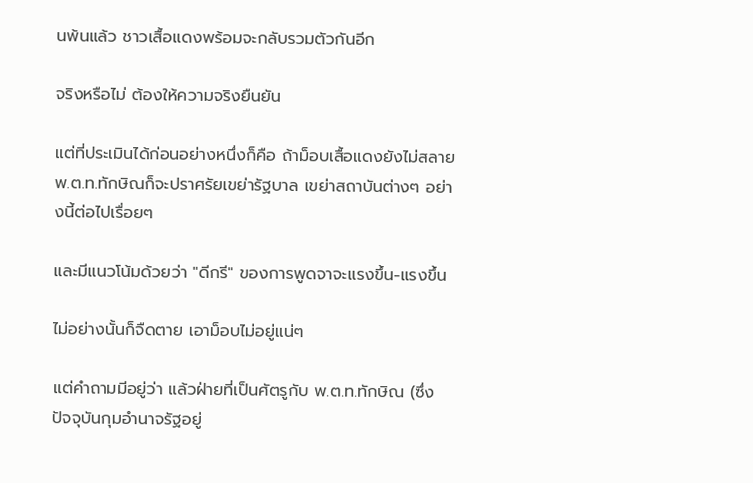นพ้นแล้ว ชาวเสื้อแดงพร้อมจะกลับรวมตัวกันอีก

จริงหรือไม่ ต้องให้ความจริงยืนยัน

แต่ที่ประเมินได้ก่อนอย่างหนึ่งก็คือ ถ้าม็อบเสื้อแดงยังไม่สลาย พ.ต.ท.ทักษิณก็จะปราศรัยเขย่ารัฐบาล เขย่าสถาบันต่างๆ อย่างนี้ต่อไปเรื่อยๆ

และมีแนวโน้มด้วยว่า "ดีกรี" ของการพูดจาจะแรงขึ้น-แรงขึ้น

ไม่อย่างนั้นก็จืดตาย เอาม็อบไม่อยู่แน่ๆ

แต่คำถามมีอยู่ว่า แล้วฝ่ายที่เป็นศัตรูกับ พ.ต.ท.ทักษิณ (ซึ่งปัจจุบันกุมอำนาจรัฐอยู่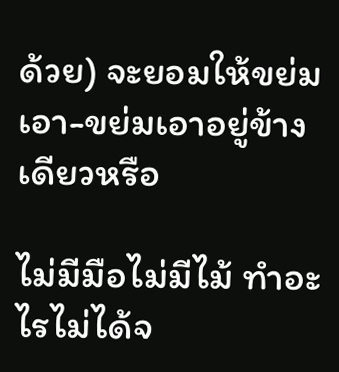ด้วย) จะยอมให้ขย่มเอา-ขย่มเอาอยู่ข้างเดียวหรือ

ไม่มีมือไม่มีไม้ ทำอะไรไม่ได้จ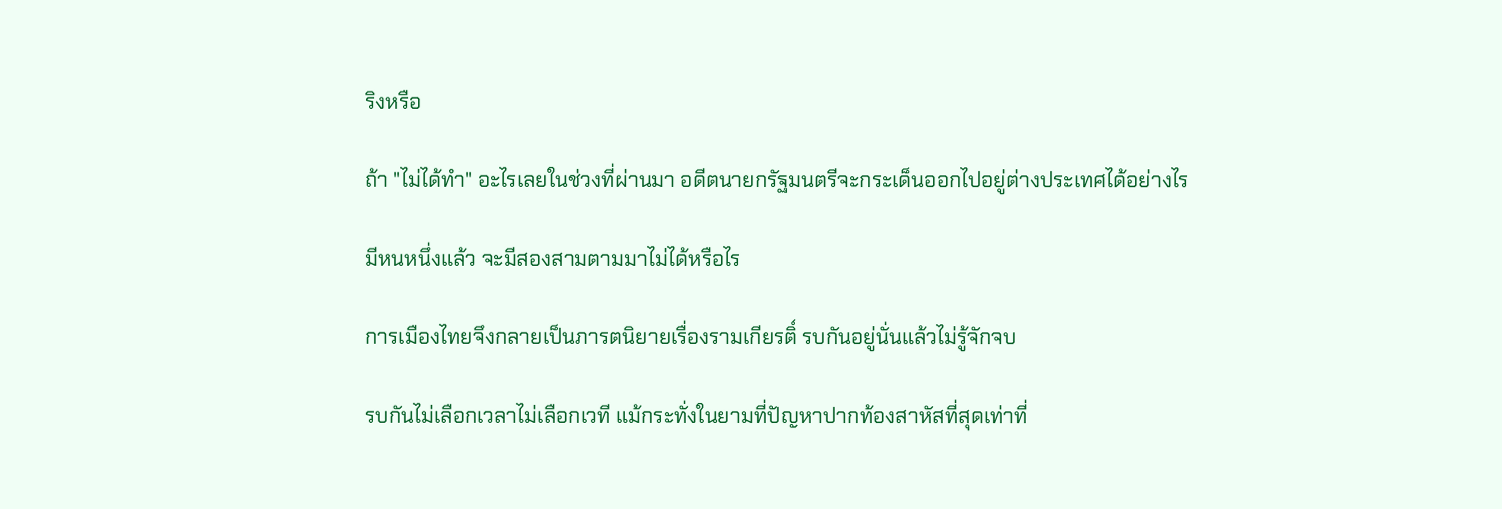ริงหรือ

ถ้า "ไม่ได้ทำ" อะไรเลยในช่วงที่ผ่านมา อดีตนายกรัฐมนตรีจะกระเด็นออกไปอยู่ต่างประเทศได้อย่างไร

มีหนหนึ่งแล้ว จะมีสองสามตามมาไม่ได้หรือไร

การเมืองไทยจึงกลายเป็นภารตนิยายเรื่องรามเกียรติ์ รบกันอยู่นั่นแล้วไม่รู้จักจบ

รบกันไม่เลือกเวลาไม่เลือกเวที แม้กระทั่งในยามที่ปัญหาปากท้องสาหัสที่สุดเท่าที่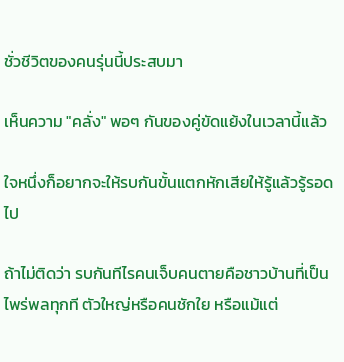ชั่วชีวิตของคนรุ่นนี้ประสบมา

เห็นความ "คลั่ง" พอๆ กันของคู่ขัดแย้งในเวลานี้แล้ว

ใจหนึ่งก็อยากจะให้รบกันขั้นแตกหักเสียให้รู้แล้วรู้รอดไป

ถ้าไม่ติดว่า รบกันทีไรคนเจ็บคนตายคือชาวบ้านที่เป็นไพร่พลทุกที ตัวใหญ่หรือคนชักใย หรือแม้แต่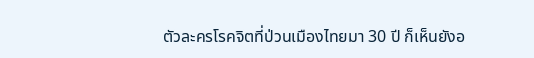ตัวละครโรคจิตที่ป่วนเมืองไทยมา 30 ปี ก็เห็นยังอ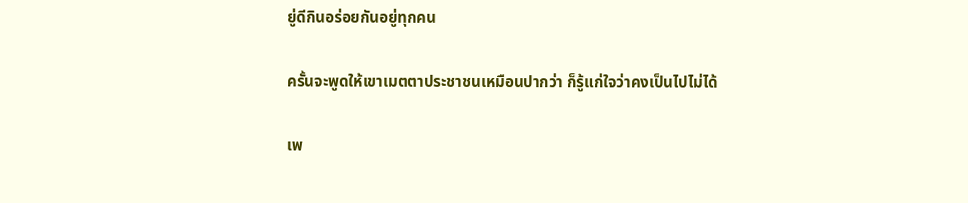ยู่ดีกินอร่อยกันอยู่ทุกคน

ครั้นจะพูดให้เขาเมตตาประชาชนเหมือนปากว่า ก็รู้แก่ใจว่าคงเป็นไปไม่ได้

เพ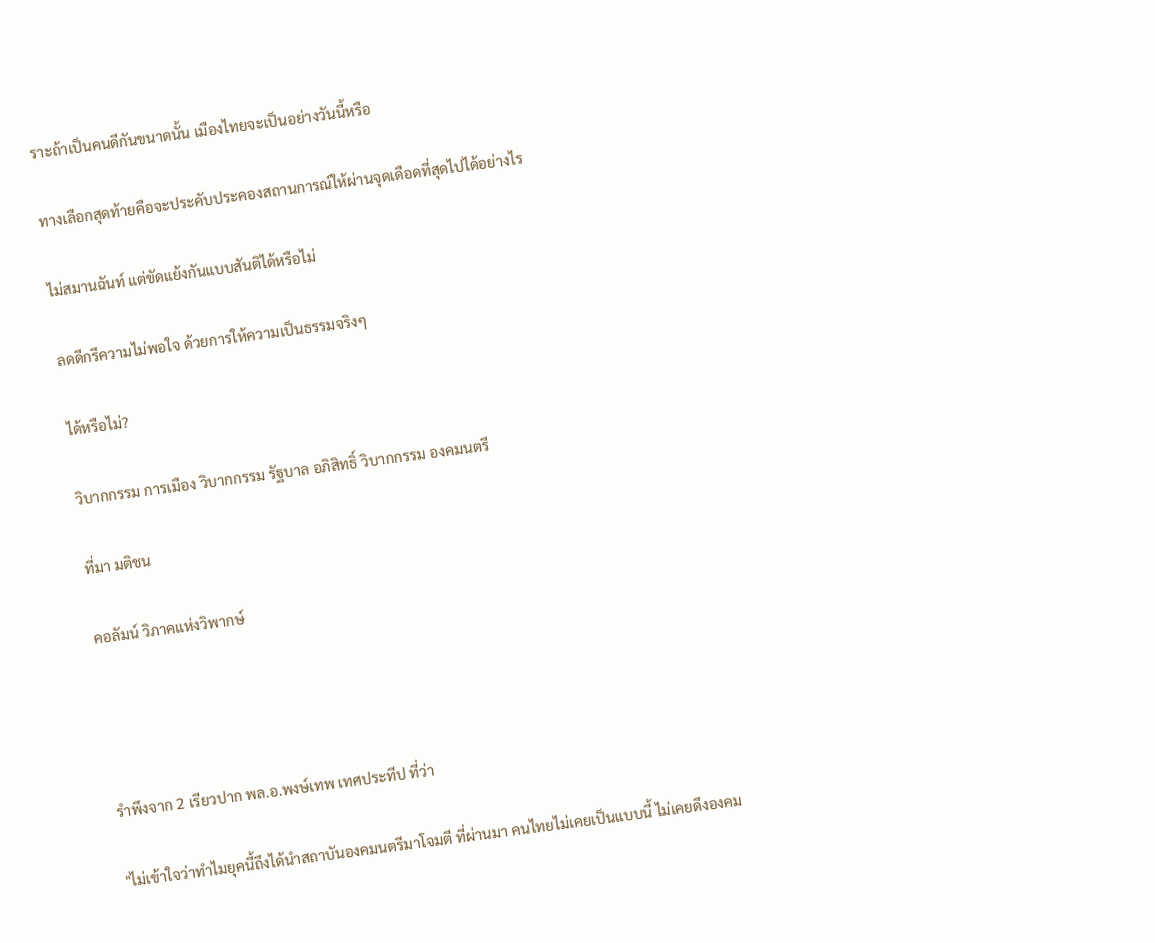ราะถ้าเป็นคนดีกันขนาดนั้น เมืองไทยจะเป็นอย่างวันนี้หรือ

ทางเลือกสุดท้ายคือจะประคับประคองสถานการณ์ให้ผ่านจุดเดือดที่สุดไปได้อย่างไร

ไม่สมานฉันท์ แต่ขัดแย้งกันแบบสันติได้หรือไม่

ลดดีกรีความไม่พอใจ ด้วยการให้ความเป็นธรรมจริงๆ

ได้หรือไม่?

วิบากกรรม การเมือง วิบากกรรม รัฐบาล อภิสิทธิ์ วิบากกรรม องคมนตรี

ที่มา มติชน

คอลัมน์ วิภาคแห่งวิพากษ์




รำพึงจาก 2 เรียวปาก พล.อ.พงษ์เทพ เทศประทีป ที่ว่า

"ไม่เข้าใจว่าทำไมยุคนี้ถึงได้นำสถาบันองคมนตรีมาโจมตี ที่ผ่านมา คนไทยไม่เคยเป็นแบบนี้ ไม่เคยดึงองคม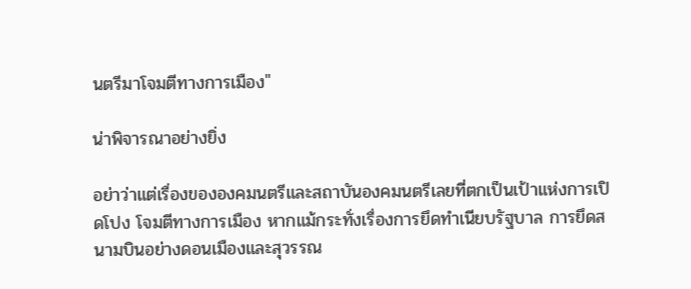นตรีมาโจมตีทางการเมือง"

น่าพิจารณาอย่างยิ่ง

อย่าว่าแต่เรื่องขององคมนตรีและสถาบันองคมนตรีเลยที่ตกเป็นเป้าแห่งการเปิดโปง โจมตีทางการเมือง หากแม้กระทั่งเรื่องการยึดทำเนียบรัฐบาล การยึดสนามบินอย่างดอนเมืองและสุวรรณ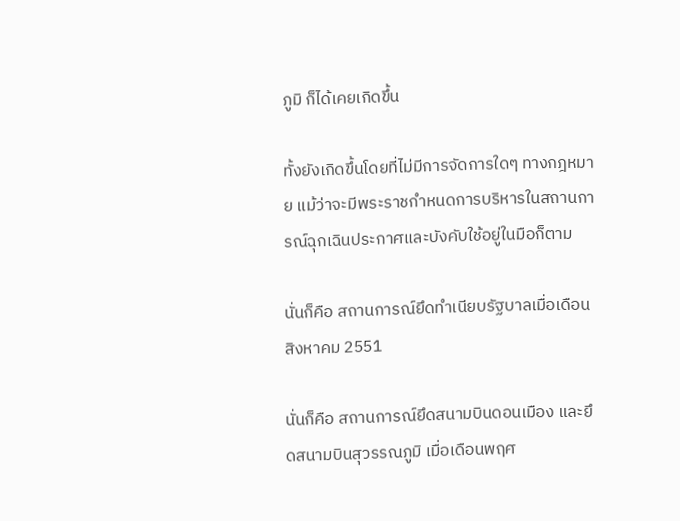ภูมิ ก็ได้เคยเกิดขึ้น

ทั้งยังเกิดขึ้นโดยที่ไม่มีการจัดการใดๆ ทางกฎหมาย แม้ว่าจะมีพระราชกำหนดการบริหารในสถานการณ์ฉุกเฉินประกาศและบังคับใช้อยู่ในมือก็ตาม

นั่นก็คือ สถานการณ์ยึดทำเนียบรัฐบาลเมื่อเดือนสิงหาคม 2551

นั่นก็คือ สถานการณ์ยึดสนามบินดอนเมือง และยึดสนามบินสุวรรณภูมิ เมื่อเดือนพฤศ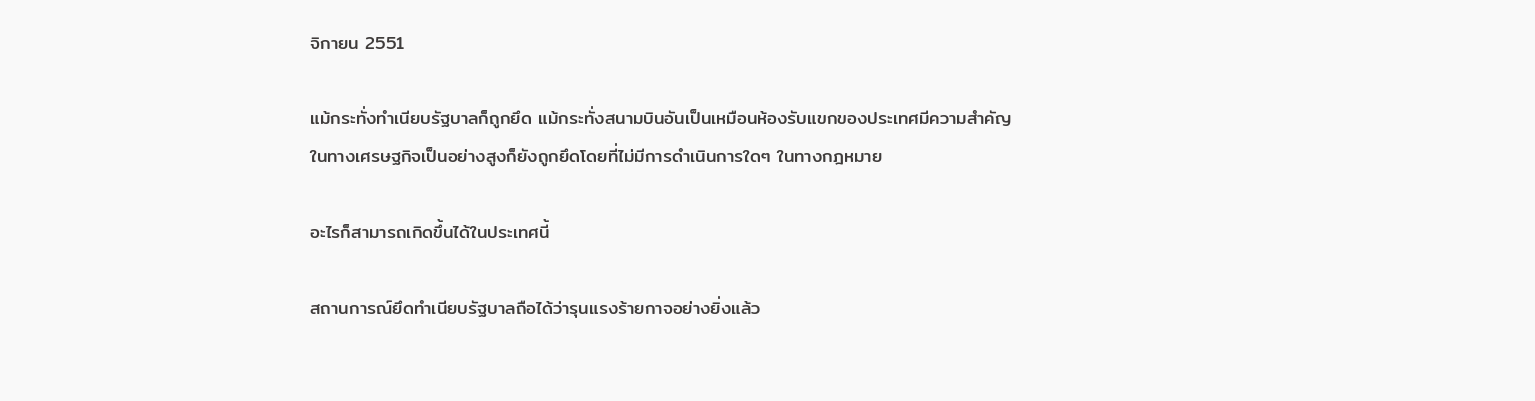จิกายน 2551

แม้กระทั่งทำเนียบรัฐบาลก็ถูกยึด แม้กระทั่งสนามบินอันเป็นเหมือนห้องรับแขกของประเทศมีความสำคัญในทางเศรษฐกิจเป็นอย่างสูงก็ยังถูกยึดโดยที่ไม่มีการดำเนินการใดๆ ในทางกฎหมาย

อะไรก็สามารถเกิดขึ้นได้ในประเทศนี้

สถานการณ์ยึดทำเนียบรัฐบาลถือได้ว่ารุนแรงร้ายกาจอย่างยิ่งแล้ว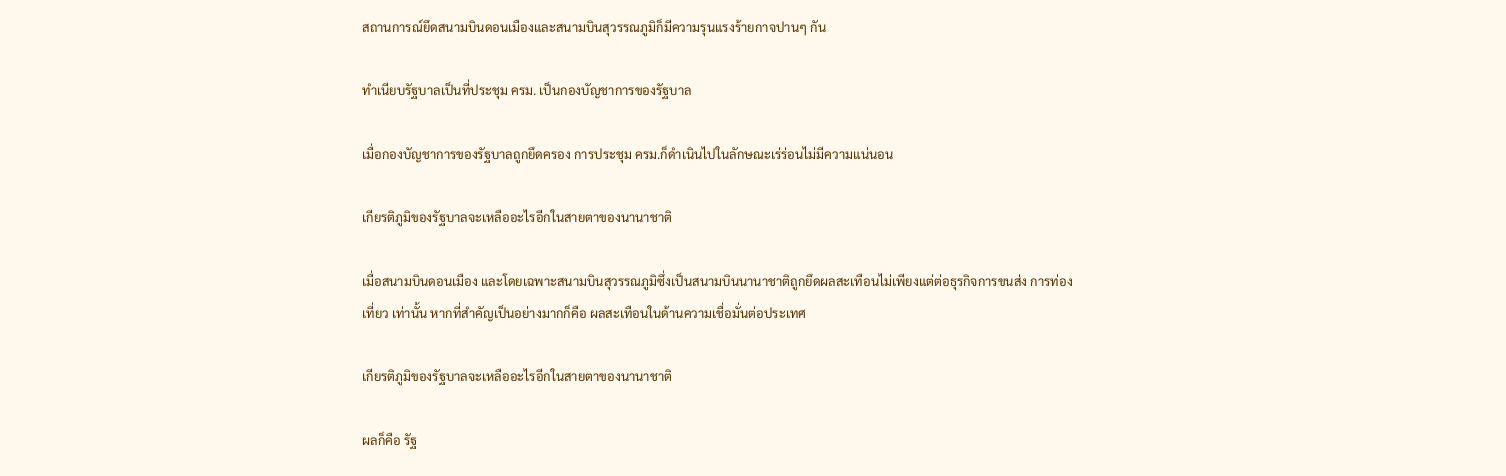สถานการณ์ยึดสนามบินดอนเมืองและสนามบินสุวรรณภูมิก็มีความรุนแรงร้ายกาจปานๆ กัน

ทำเนียบรัฐบาลเป็นที่ประชุม ครม. เป็นกองบัญชาการของรัฐบาล

เมื่อกองบัญชาการของรัฐบาลถูกยึดครอง การประชุม ครม.ก็ดำเนินไปในลักษณะเร่ร่อนไม่มีความแน่นอน

เกียรติภูมิของรัฐบาลจะเหลืออะไรอีกในสายตาของนานาชาติ

เมื่อสนามบินดอนเมือง และโดยเฉพาะสนามบินสุวรรณภูมิซึ่งเป็นสนามบินนานาชาติถูกยึดผลสะเทือนไม่เพียงแต่ต่อธุรกิจการขนส่ง การท่องเที่ยว เท่านั้น หากที่สำคัญเป็นอย่างมากก็คือ ผลสะเทือนในด้านความเชื่อมั่นต่อประเทศ

เกียรติภูมิของรัฐบาลจะเหลืออะไรอีกในสายตาของนานาชาติ

ผลก็คือ รัฐ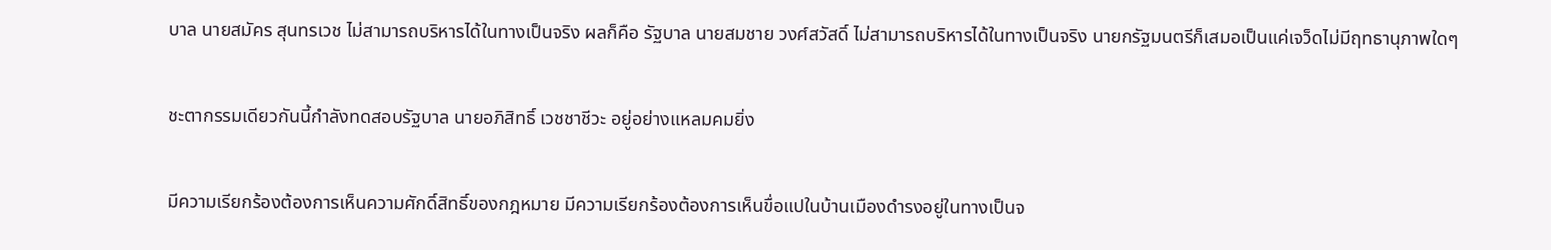บาล นายสมัคร สุนทรเวช ไม่สามารถบริหารได้ในทางเป็นจริง ผลก็คือ รัฐบาล นายสมชาย วงศ์สวัสดิ์ ไม่สามารถบริหารได้ในทางเป็นจริง นายกรัฐมนตรีก็เสมอเป็นแค่เจว็ดไม่มีฤทธานุภาพใดๆ

ชะตากรรมเดียวกันนี้กำลังทดสอบรัฐบาล นายอภิสิทธิ์ เวชชาชีวะ อยู่อย่างแหลมคมยิ่ง

มีความเรียกร้องต้องการเห็นความศักดิ์สิทธิ์ของกฎหมาย มีความเรียกร้องต้องการเห็นขื่อแปในบ้านเมืองดำรงอยู่ในทางเป็นจ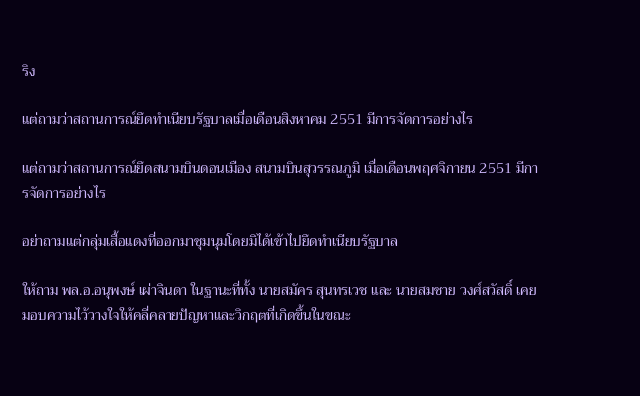ริง

แต่ถามว่าสถานการณ์ยึดทำเนียบรัฐบาลเมื่อเดือนสิงหาคม 2551 มีการจัดการอย่างไร

แต่ถามว่าสถานการณ์ยึดสนามบินดอนเมือง สนามบินสุวรรณภูมิ เมื่อเดือนพฤศจิกายน 2551 มีการจัดการอย่างไร

อย่าถามแต่กลุ่มเสื้อแดงที่ออกมาชุมนุมโดยมิได้เข้าไปยึดทำเนียบรัฐบาล

ให้ถาม พล.อ.อนุพงษ์ เผ่าจินดา ในฐานะที่ทั้ง นายสมัคร สุนทรเวช และ นายสมชาย วงศ์สวัสดิ์ เคยมอบความไว้วางใจให้คลี่คลายปัญหาและวิกฤตที่เกิดขึ้นในขณะ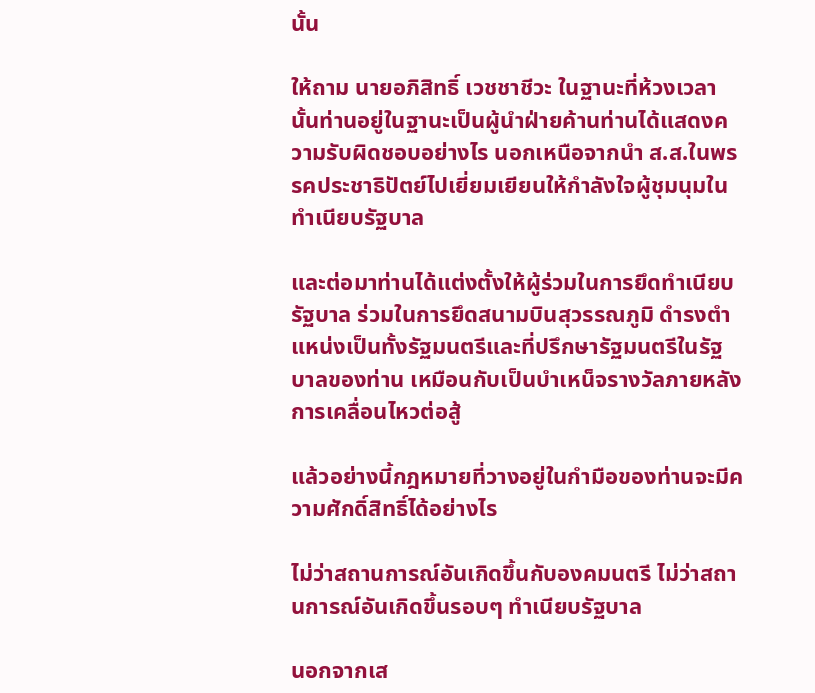นั้น

ให้ถาม นายอภิสิทธิ์ เวชชาชีวะ ในฐานะที่ห้วงเวลานั้นท่านอยู่ในฐานะเป็นผู้นำฝ่ายค้านท่านได้แสดงความรับผิดชอบอย่างไร นอกเหนือจากนำ ส.ส.ในพรรคประชาธิปัตย์ไปเยี่ยมเยียนให้กำลังใจผู้ชุมนุมในทำเนียบรัฐบาล

และต่อมาท่านได้แต่งตั้งให้ผู้ร่วมในการยึดทำเนียบรัฐบาล ร่วมในการยึดสนามบินสุวรรณภูมิ ดำรงตำแหน่งเป็นทั้งรัฐมนตรีและที่ปรึกษารัฐมนตรีในรัฐบาลของท่าน เหมือนกับเป็นบำเหน็จรางวัลภายหลังการเคลื่อนไหวต่อสู้

แล้วอย่างนี้กฎหมายที่วางอยู่ในกำมือของท่านจะมีความศักดิ์สิทธิ์ได้อย่างไร

ไม่ว่าสถานการณ์อันเกิดขึ้นกับองคมนตรี ไม่ว่าสถานการณ์อันเกิดขึ้นรอบๆ ทำเนียบรัฐบาล

นอกจากเส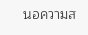นอความส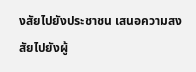งสัยไปยังประชาชน เสนอความสงสัยไปยังผู้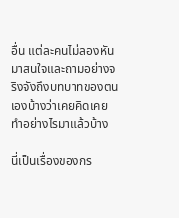อื่น แต่ละคนไม่ลองหันมาสนใจและถามอย่างจริงจังถึงบทบาทของตนเองบ้างว่าเคยคิดเคยทำอย่างไรมาแล้วบ้าง

นี่เป็นเรื่องของกร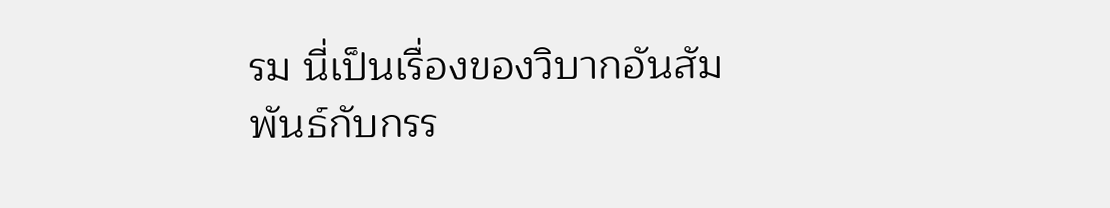รม นี่เป็นเรื่องของวิบากอันสัมพันธ์กับกรร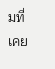มที่เคย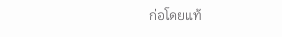ก่อโดยแท้